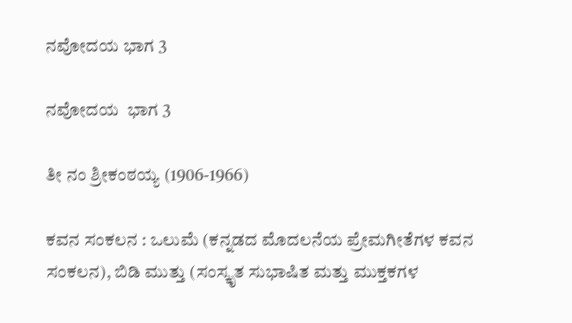ನವೋದಯ ಭಾಗ 3

ನವೋದಯ  ಭಾಗ 3

ತೀ ನಂ ಶ್ರೀಕಂಠಯ್ಯ (1906-1966)

ಕವನ ಸಂಕಲನ : ಒಲುಮೆ (ಕನ್ನಡದ ಮೊದಲನೆಯ ಪ್ರೇಮಗೀತೆಗಳ ಕವನ ಸಂಕಲನ), ಬಿಡಿ ಮುತ್ತು (ಸಂಸ್ಕೃತ ಸುಭಾಷಿತ ಮತ್ತು ಮುಕ್ತಕಗಳ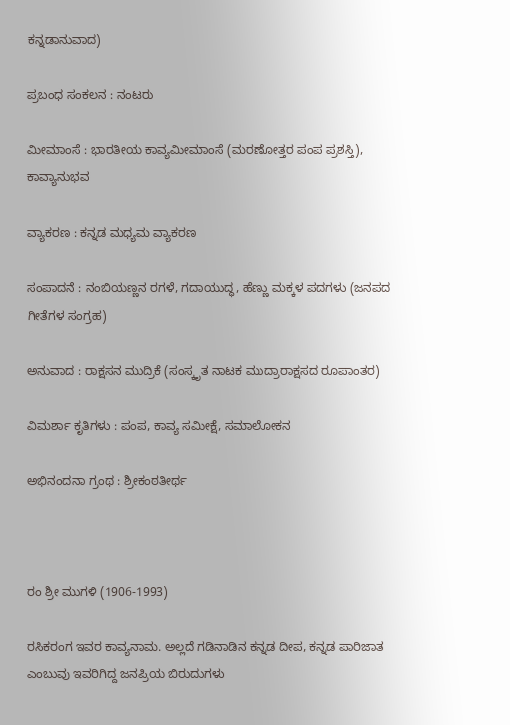ಕನ್ನಡಾನುವಾದ)

ಪ್ರಬಂಧ ಸಂಕಲನ : ನಂಟರು

ಮೀಮಾಂಸೆ : ಭಾರತೀಯ ಕಾವ್ಯಮೀಮಾಂಸೆ (ಮರಣೋತ್ತರ ಪಂಪ ಪ್ರಶಸ್ತಿ), ಕಾವ್ಯಾನುಭವ

ವ್ಯಾಕರಣ : ಕನ್ನಡ ಮಧ್ಯಮ ವ್ಯಾಕರಣ

ಸಂಪಾದನೆ : ನಂಬಿಯಣ್ಣನ ರಗಳೆ, ಗದಾಯುದ್ಧ, ಹೆಣ್ಣು ಮಕ್ಕಳ ಪದಗಳು (ಜನಪದ ಗೀತೆಗಳ ಸಂಗ್ರಹ)

ಅನುವಾದ : ರಾಕ್ಷಸನ ಮುದ್ರಿಕೆ (ಸಂಸ್ಕೃತ ನಾಟಕ ಮುದ್ರಾರಾಕ್ಷಸದ ರೂಪಾಂತರ)

ವಿಮರ್ಶಾ ಕೃತಿಗಳು : ಪಂಪ, ಕಾವ್ಯ ಸಮೀಕ್ಷೆ, ಸಮಾಲೋಕನ

ಅಭಿನಂದನಾ ಗ್ರಂಥ : ಶ್ರೀಕಂಠತೀರ್ಥ



ರಂ ಶ್ರೀ ಮುಗಳಿ (1906-1993)

ರಸಿಕರಂಗ ಇವರ ಕಾವ್ಯನಾಮ. ಅಲ್ಲದೆ ಗಡಿನಾಡಿನ ಕನ್ನಡ ದೀಪ, ಕನ್ನಡ ಪಾರಿಜಾತ ಎಂಬುವು ಇವರಿಗಿದ್ದ ಜನಪ್ರಿಯ ಬಿರುದುಗಳು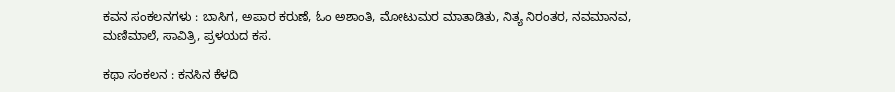ಕವನ ಸಂಕಲನಗಳು : ಬಾಸಿಗ, ಅಪಾರ ಕರುಣೆ, ಓಂ ಅಶಾಂತಿ, ಮೋಟುಮರ ಮಾತಾಡಿತು, ನಿತ್ಯ ನಿರಂತರ, ನವಮಾನವ, ಮಣಿಮಾಲೆ, ಸಾವಿತ್ರಿ, ಪ್ರಳಯದ ಕಸ.

ಕಥಾ ಸಂಕಲನ : ಕನಸಿನ ಕೆಳದಿ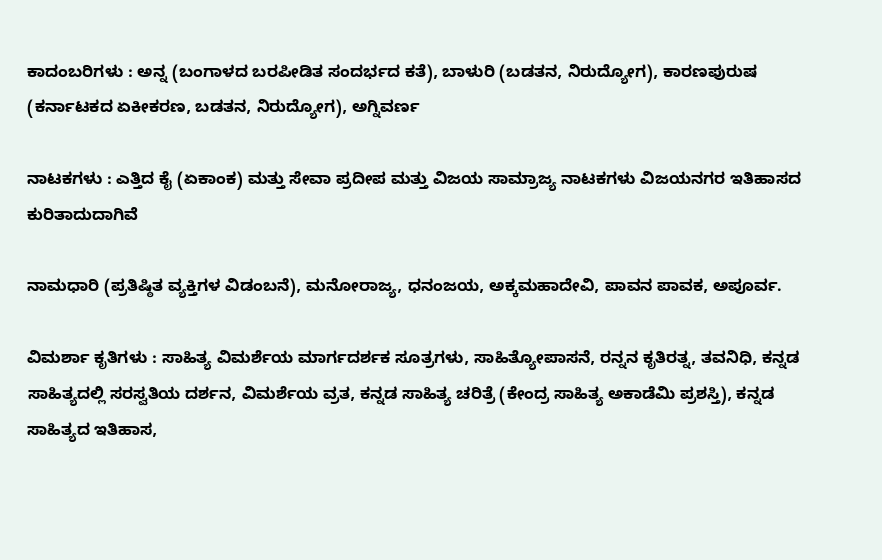ಕಾದಂಬರಿಗಳು : ಅನ್ನ (ಬಂಗಾಳದ ಬರಪೀಡಿತ ಸಂದರ್ಭದ ಕತೆ), ಬಾಳುರಿ (ಬಡತನ, ನಿರುದ್ಯೋಗ), ಕಾರಣಪುರುಷ (ಕರ್ನಾಟಕದ ಏಕೀಕರಣ, ಬಡತನ, ನಿರುದ್ಯೋಗ), ಅಗ್ನಿವರ್ಣ

ನಾಟಕಗಳು : ಎತ್ತಿದ ಕೈ (ಏಕಾಂಕ) ಮತ್ತು ಸೇವಾ ಪ್ರದೀಪ ಮತ್ತು ವಿಜಯ ಸಾಮ್ರಾಜ್ಯ ನಾಟಕಗಳು ವಿಜಯನಗರ ಇತಿಹಾಸದ ಕುರಿತಾದುದಾಗಿವೆ

ನಾಮಧಾರಿ (ಪ್ರತಿಷ್ಠಿತ ವ್ಯಕ್ತಿಗಳ ವಿಡಂಬನೆ), ಮನೋರಾಜ್ಯ, ಧನಂಜಯ, ಅಕ್ಕಮಹಾದೇವಿ, ಪಾವನ ಪಾವಕ, ಅಪೂರ್ವ.

ವಿಮರ್ಶಾ ಕೃತಿಗಳು : ಸಾಹಿತ್ಯ ವಿಮರ್ಶೆಯ ಮಾರ್ಗದರ್ಶಕ ಸೂತ್ರಗಳು, ಸಾಹಿತ್ಯೋಪಾಸನೆ, ರನ್ನನ ಕೃತಿರತ್ನ, ತವನಿಧಿ, ಕನ್ನಡ ಸಾಹಿತ್ಯದಲ್ಲಿ ಸರಸ್ವತಿಯ ದರ್ಶನ, ವಿಮರ್ಶೆಯ ವ್ರತ, ಕನ್ನಡ ಸಾಹಿತ್ಯ ಚರಿತ್ರೆ (ಕೇಂದ್ರ ಸಾಹಿತ್ಯ ಅಕಾಡೆಮಿ ಪ್ರಶಸ್ತಿ), ಕನ್ನಡ ಸಾಹಿತ್ಯದ ಇತಿಹಾಸ,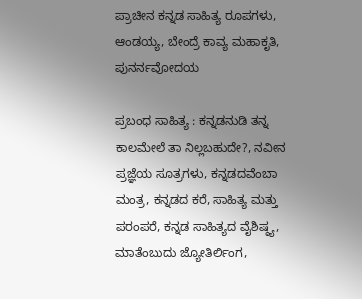ಪ್ರಾಚೀನ ಕನ್ನಡ ಸಾಹಿತ್ಯ ರೂಪಗಳು, ಆಂಡಯ್ಯ, ಬೇಂದ್ರೆ ಕಾವ್ಯ ಮಹಾಕೃತಿ, ಪುನರ್ನವೋದಯ

ಪ್ರಬಂಧ ಸಾಹಿತ್ಯ : ಕನ್ನಡನುಡಿ ತನ್ನ ಕಾಲಮೇಲೆ ತಾ ನಿಲ್ಲಬಹುದೇ?, ನವೀನ ಪ್ರಜ್ಞೆಯ ಸೂತ್ರಗಳು, ಕನ್ನಡದವೆಂಬಾ ಮಂತ್ರ, ಕನ್ನಡದ ಕರೆ, ಸಾಹಿತ್ಯ ಮತ್ತು ಪರಂಪರೆ, ಕನ್ನಡ ಸಾಹಿತ್ಯದ ವೈಶಿಷ್ಠ್ಯ, ಮಾತೆಂಬುದು ಜ್ಯೋತಿರ್ಲಿಂಗ,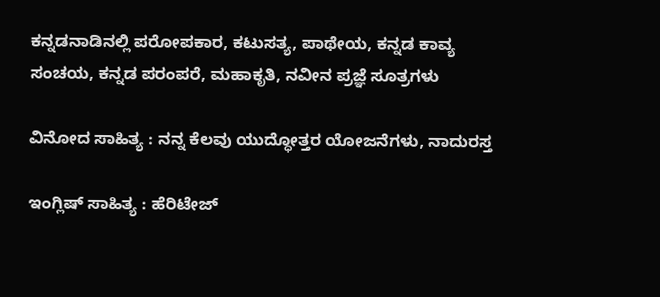ಕನ್ನಡನಾಡಿನಲ್ಲಿ ಪರೋಪಕಾರ, ಕಟುಸತ್ಯ, ಪಾಥೇಯ, ಕನ್ನಡ ಕಾವ್ಯ ಸಂಚಯ, ಕನ್ನಡ ಪರಂಪರೆ, ಮಹಾಕೃತಿ, ನವೀನ ಪ್ರಜ್ಞೆ ಸೂತ್ರಗಳು

ವಿನೋದ ಸಾಹಿತ್ಯ : ನನ್ನ ಕೆಲವು ಯುದ್ಧೋತ್ತರ ಯೋಜನೆಗಳು, ನಾದುರಸ್ತ

ಇಂಗ್ಲಿಷ್ ಸಾಹಿತ್ಯ : ಹೆರಿಟೇಜ್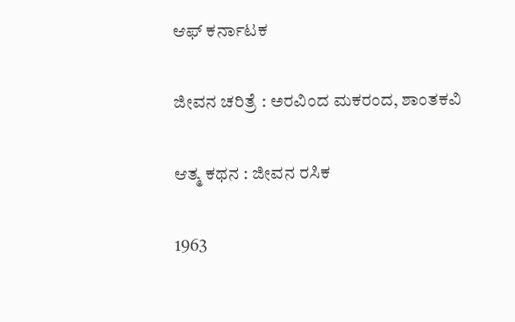ಆಫ್ ಕರ್ನಾಟಕ

ಜೀವನ ಚರಿತ್ರೆ : ಅರವಿಂದ ಮಕರಂದ, ಶಾಂತಕವಿ

ಆತ್ಮ ಕಥನ : ಜೀವನ ರಸಿಕ

1963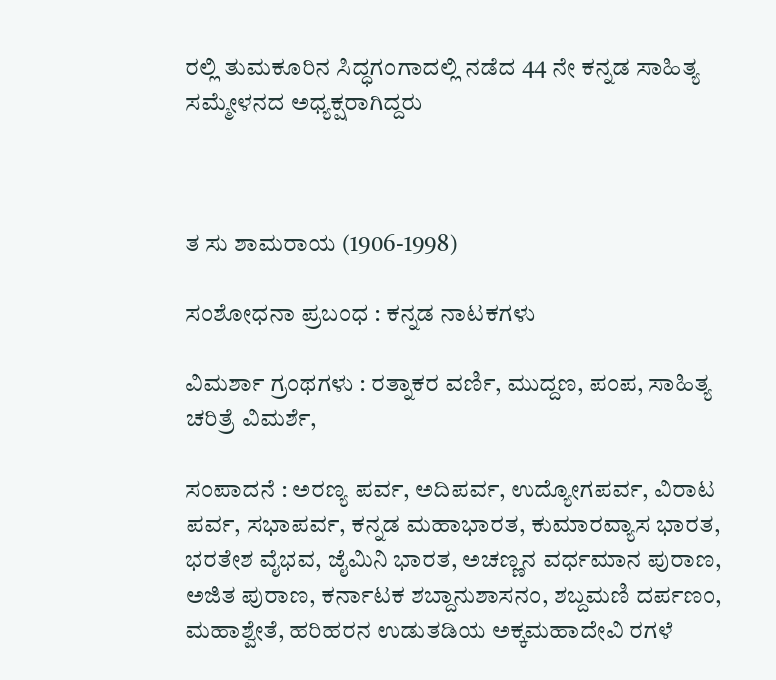ರಲ್ಲಿ ತುಮಕೂರಿನ ಸಿದ್ಧಗಂಗಾದಲ್ಲಿ ನಡೆದ 44 ನೇ ಕನ್ನಡ ಸಾಹಿತ್ಯ ಸಮ್ಮೇಳನದ ಅಧ್ಯಕ್ಷರಾಗಿದ್ದರು



ತ ಸು ಶಾಮರಾಯ (1906-1998)

ಸಂಶೋಧನಾ ಪ್ರಬಂಧ : ಕನ್ನಡ ನಾಟಕಗಳು

ವಿಮರ್ಶಾ ಗ್ರಂಥಗಳು : ರತ್ನಾಕರ ವರ್ಣಿ, ಮುದ್ದಣ, ಪಂಪ, ಸಾಹಿತ್ಯ ಚರಿತ್ರೆ ವಿಮರ್ಶೆ,

ಸಂಪಾದನೆ : ಅರಣ್ಯ ಪರ್ವ, ಅದಿಪರ್ವ, ಉದ್ಯೋಗಪರ್ವ, ವಿರಾಟ ಪರ್ವ, ಸಭಾಪರ್ವ, ಕನ್ನಡ ಮಹಾಭಾರತ, ಕುಮಾರವ್ಯಾಸ ಭಾರತ, ಭರತೇಶ ವೈಭವ, ಜೈಮಿನಿ ಭಾರತ, ಅಚಣ್ಣನ ವರ್ಧಮಾನ ಪುರಾಣ, ಅಜಿತ ಪುರಾಣ, ಕರ್ನಾಟಕ ಶಬ್ದಾನುಶಾಸನಂ, ಶಬ್ದಮಣಿ ದರ್ಪಣಂ, ಮಹಾಶ್ವೇತೆ, ಹರಿಹರನ ಉಡುತಡಿಯ ಅಕ್ಕಮಹಾದೇವಿ ರಗಳೆ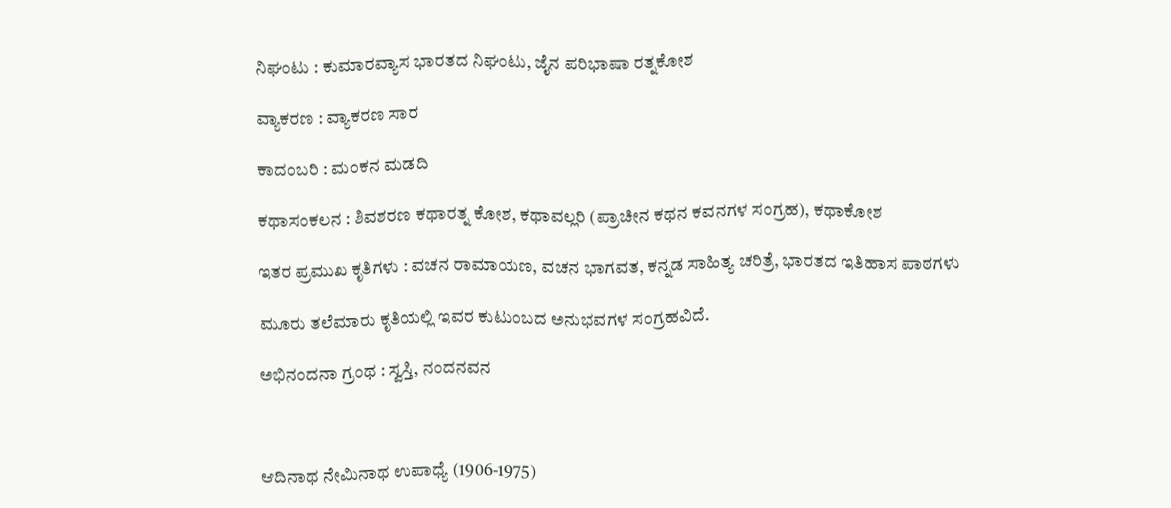ನಿಘಂಟು : ಕುಮಾರವ್ಯಾಸ ಭಾರತದ ನಿಘಂಟು, ಜೈನ ಪರಿಭಾಷಾ ರತ್ನಕೋಶ

ವ್ಯಾಕರಣ : ವ್ಯಾಕರಣ ಸಾರ

ಕಾದಂಬರಿ : ಮಂಕನ ಮಡದಿ

ಕಥಾಸಂಕಲನ : ಶಿವಶರಣ ಕಥಾರತ್ನ ಕೋಶ, ಕಥಾವಲ್ಲರಿ (ಪ್ರಾಚೀನ ಕಥನ ಕವನಗಳ ಸಂಗ್ರಹ), ಕಥಾಕೋಶ

ಇತರ ಪ್ರಮುಖ ಕೃತಿಗಳು : ವಚನ ರಾಮಾಯಣ, ವಚನ ಭಾಗವತ, ಕನ್ನಡ ಸಾಹಿತ್ಯ ಚರಿತ್ರೆ, ಭಾರತದ ಇತಿಹಾಸ ಪಾಠಗಳು

ಮೂರು ತಲೆಮಾರು ಕೃತಿಯಲ್ಲಿ ಇವರ ಕುಟುಂಬದ ಅನುಭವಗಳ ಸಂಗ್ರಹವಿದೆ.

ಅಭಿನಂದನಾ ಗ್ರಂಥ : ಸ್ವಸ್ತಿ, ನಂದನವನ



ಆದಿನಾಥ ನೇಮಿನಾಥ ಉಪಾಧ್ಯೆ (1906-1975)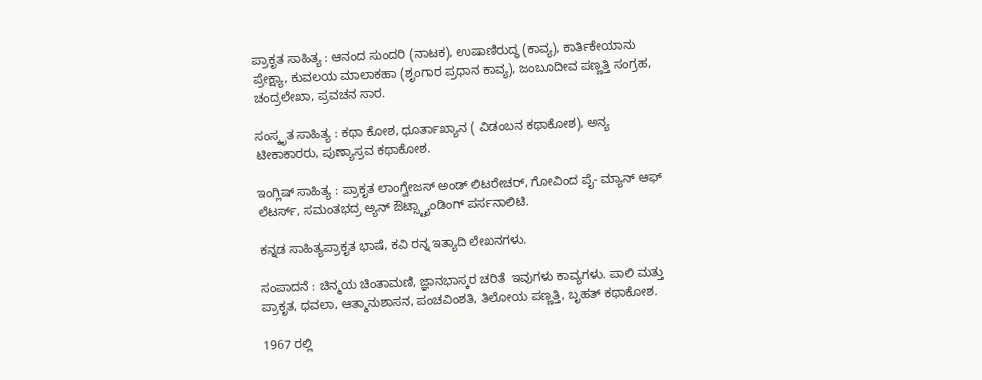ಪ್ರಾಕೃತ ಸಾಹಿತ್ಯ : ಆನಂದ ಸುಂದರಿ (ನಾಟಕ), ಉಷಾಣಿರುದ್ಧ (ಕಾವ್ಯ), ಕಾರ್ತಿಕೇಯಾನು ಪ್ರೇಕ್ಷ್ಯಾ, ಕುವಲಯ ಮಾಲಾಕಹಾ (ಶೃಂಗಾರ ಪ್ರಧಾನ ಕಾವ್ಯ), ಜಂಬೂದೀವ ಪಣ್ಣತ್ತಿ ಸಂಗ್ರಹ, ಚಂದ್ರಲೇಖಾ, ಪ್ರವಚನ ಸಾರ.

ಸಂಸ್ಕೃತ ಸಾಹಿತ್ಯ : ಕಥಾ ಕೋಶ, ಧೂರ್ತಾಖ್ಯಾನ ( ವಿಡಂಬನ ಕಥಾಕೋಶ), ಅನ್ಯ ಟೀಕಾಕಾರರು, ಪುಣ್ಯಾಸ್ರವ ಕಥಾಕೋಶ.

ಇಂಗ್ಲಿಷ್ ಸಾಹಿತ್ಯ : ಪ್ರಾಕೃತ ಲಾಂಗ್ವೇಜಸ್ ಅಂಡ್ ಲಿಟರೇಚರ್, ಗೋವಿಂದ ಪೈ- ಮ್ಯಾನ್ ಆಫ್ ಲೆಟರ್ಸ್, ಸಮಂತಭದ್ರ ಅ್ಯನ್ ಔಟ್ಸ್ಟ್ಯಾಂಡಿಂಗ್ ಪರ್ಸನಾಲಿಟಿ.

ಕನ್ನಡ ಸಾಹಿತ್ಯಪ್ರಾಕೃತ ಭಾಷೆ, ಕವಿ ರನ್ನ ಇತ್ಯಾದಿ ಲೇಖನಗಳು.

ಸಂಪಾದನೆ : ಚಿನ್ಮಯ ಚಿಂತಾಮಣಿ, ಜ್ಞಾನಭಾಸ್ಕರ ಚರಿತೆ  ಇವುಗಳು ಕಾವ್ಯಗಳು. ಪಾಲಿ ಮತ್ತು ಪ್ರಾಕೃತ, ಧವಲಾ, ಆತ್ಮಾನುಶಾಸನ, ಪಂಚವಿಂಶತಿ, ತಿಲೋಯ ಪಣ್ಣತ್ತಿ, ಬೃಹತ್ ಕಥಾಕೋಶ.

1967 ರಲ್ಲಿ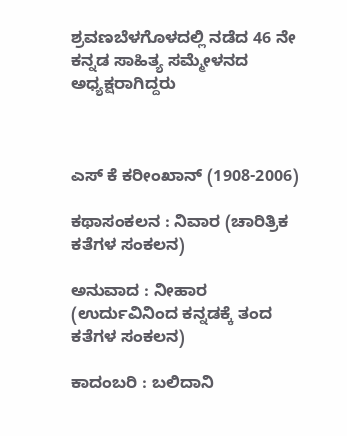ಶ್ರವಣಬೆಳಗೊಳದಲ್ಲಿ ನಡೆದ 46 ನೇ ಕನ್ನಡ ಸಾಹಿತ್ಯ ಸಮ್ಮೇಳನದ ಅಧ್ಯಕ್ಷರಾಗಿದ್ದರು



ಎಸ್ ಕೆ ಕರೀಂಖಾನ್ (1908-2006)

ಕಥಾಸಂಕಲನ : ನಿವಾರ (ಚಾರಿತ್ರಿಕ ಕತೆಗಳ ಸಂಕಲನ)

ಅನುವಾದ : ನೀಹಾರ (ಉರ್ದುವಿನಿಂದ ಕನ್ನಡಕ್ಕೆ ತಂದ ಕತೆಗಳ ಸಂಕಲನ)

ಕಾದಂಬರಿ : ಬಲಿದಾನಿ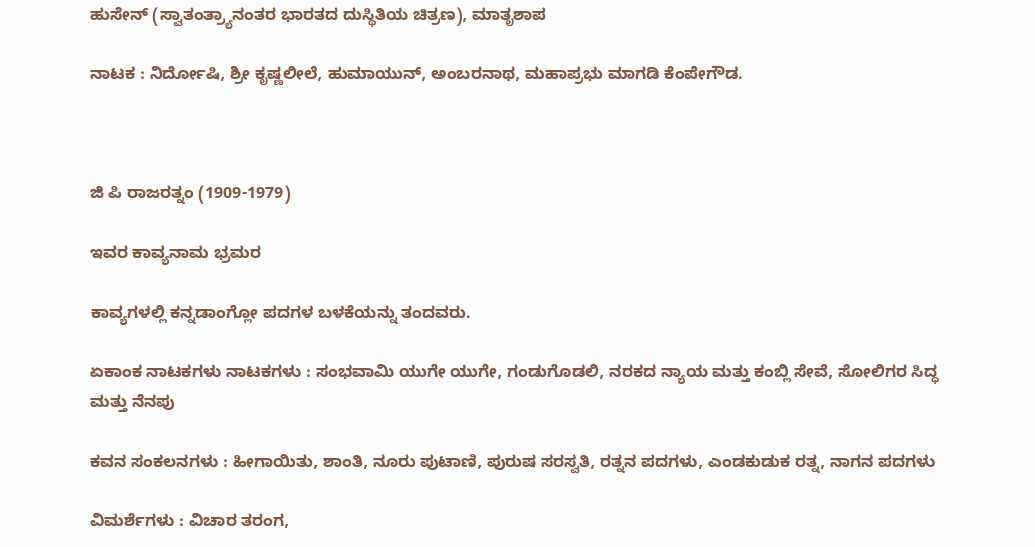ಹುಸೇನ್ (ಸ್ವಾತಂತ್ರ್ಯಾನಂತರ ಭಾರತದ ದುಸ್ಥಿತಿಯ ಚಿತ್ರಣ), ಮಾತೃಶಾಪ

ನಾಟಕ : ನಿರ್ದೋಷಿ, ಶ್ರೀ ಕೃಷ್ಣಲೀಲೆ, ಹುಮಾಯುನ್, ಅಂಬರನಾಥ, ಮಹಾಪ್ರಭು ಮಾಗಡಿ ಕೆಂಪೇಗೌಡ.



ಜಿ ಪಿ ರಾಜರತ್ನಂ (1909-1979)

ಇವರ ಕಾವ್ಯನಾಮ ಭ್ರಮರ

ಕಾವ್ಯಗಳಲ್ಲಿ ಕನ್ನಡಾಂಗ್ಲೋ ಪದಗಳ ಬಳಕೆಯನ್ನು ತಂದವರು.

ಏಕಾಂಕ ನಾಟಕಗಳು ನಾಟಕಗಳು : ಸಂಭವಾಮಿ ಯುಗೇ ಯುಗೇ, ಗಂಡುಗೊಡಲಿ, ನರಕದ ನ್ಯಾಯ ಮತ್ತು ಕಂಬ್ಲಿ ಸೇವೆ, ಸೋಲಿಗರ ಸಿದ್ಧ ಮತ್ತು ನೆನಪು

ಕವನ ಸಂಕಲನಗಳು : ಹೀಗಾಯಿತು, ಶಾಂತಿ, ನೂರು ಪುಟಾಣಿ, ಪುರುಷ ಸರಸ್ವತಿ, ರತ್ನನ ಪದಗಳು, ಎಂಡಕುಡುಕ ರತ್ನ, ನಾಗನ ಪದಗಳು

ವಿಮರ್ಶೆಗಳು : ವಿಚಾರ ತರಂಗ,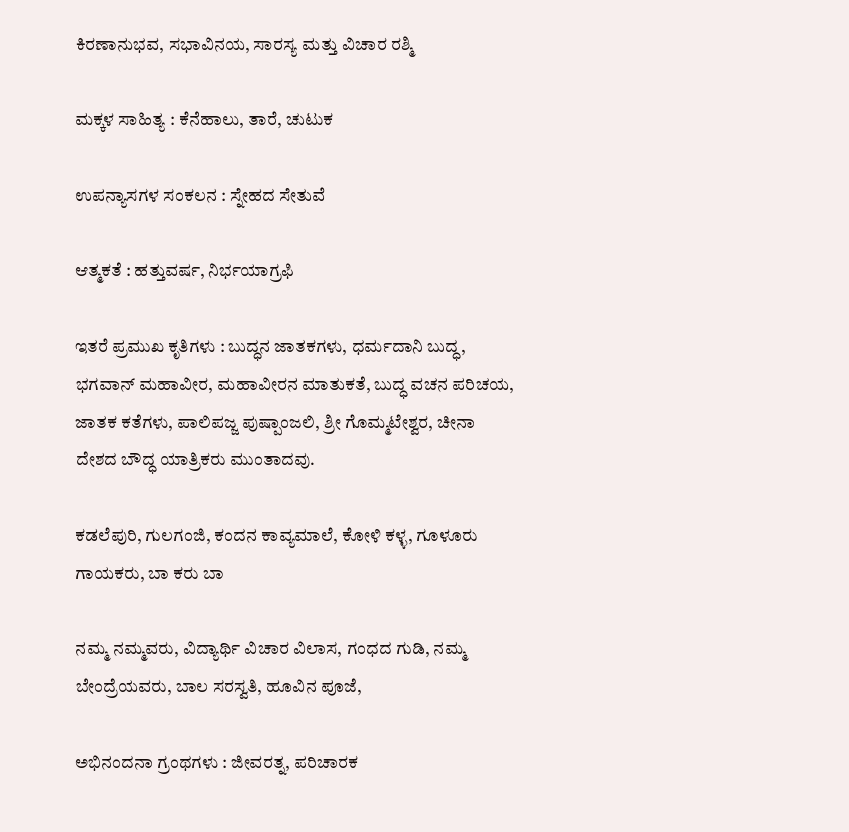ಕಿರಣಾನುಭವ, ಸಭಾವಿನಯ, ಸಾರಸ್ಯ ಮತ್ತು ವಿಚಾರ ರಶ್ಮಿ

ಮಕ್ಕಳ ಸಾಹಿತ್ಯ : ಕೆನೆಹಾಲು, ತಾರೆ, ಚುಟುಕ

ಉಪನ್ಯಾಸಗಳ ಸಂಕಲನ : ಸ್ನೇಹದ ಸೇತುವೆ

ಆತ್ಮಕತೆ : ಹತ್ತುವರ್ಷ, ನಿರ್ಭಯಾಗ್ರಫಿ

ಇತರೆ ಪ್ರಮುಖ ಕೃತಿಗಳು : ಬುದ್ಧನ ಜಾತಕಗಳು, ಧರ್ಮದಾನಿ ಬುದ್ಧ, ಭಗವಾನ್ ಮಹಾವೀರ, ಮಹಾವೀರನ ಮಾತುಕತೆ, ಬುದ್ಧ ವಚನ ಪರಿಚಯ, ಜಾತಕ ಕತೆಗಳು, ಪಾಲಿಪಜ್ಜ ಪುಷ್ಪಾಂಜಲಿ, ಶ್ರೀ ಗೊಮ್ಮಟೇಶ್ವರ, ಚೀನಾ ದೇಶದ ಬೌದ್ಧ ಯಾತ್ರಿಕರು ಮುಂತಾದವು.

ಕಡಲೆಪುರಿ, ಗುಲಗಂಜಿ, ಕಂದನ ಕಾವ್ಯಮಾಲೆ, ಕೋಳಿ ಕಳ್ಳ, ಗೂಳೂರು ಗಾಯಕರು, ಬಾ ಕರು ಬಾ

ನಮ್ಮ ನಮ್ಮವರು, ವಿದ್ಯಾರ್ಥಿ ವಿಚಾರ ವಿಲಾಸ, ಗಂಧದ ಗುಡಿ, ನಮ್ಮ ಬೇಂದ್ರೆಯವರು, ಬಾಲ ಸರಸ್ವತಿ, ಹೂವಿನ ಪೂಜೆ,

ಅಭಿನಂದನಾ ಗ್ರಂಥಗಳು : ಜೀವರತ್ನ, ಪರಿಚಾರಕ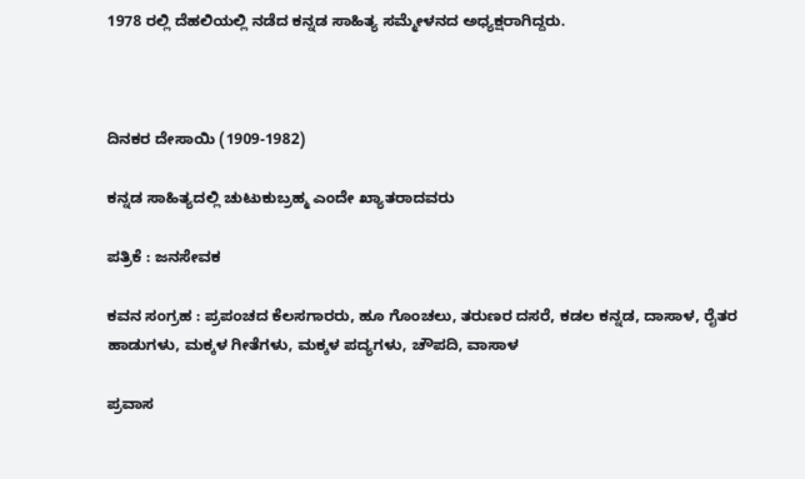1978 ರಲ್ಲಿ ದೆಹಲಿಯಲ್ಲಿ ನಡೆದ ಕನ್ನಡ ಸಾಹಿತ್ಯ ಸಮ್ಮೇಳನದ ಅಧ್ಯಕ್ಷರಾಗಿದ್ದರು.



ದಿನಕರ ದೇಸಾಯಿ (1909-1982)

ಕನ್ನಡ ಸಾಹಿತ್ಯದಲ್ಲಿ ಚುಟುಕುಬ್ರಹ್ಮ ಎಂದೇ ಖ್ಯಾತರಾದವರು

ಪತ್ರಿಕೆ : ಜನಸೇವಕ

ಕವನ ಸಂಗ್ರಹ : ಪ್ರಪಂಚದ ಕೆಲಸಗಾರರು, ಹೂ ಗೊಂಚಲು, ತರುಣರ ದಸರೆ, ಕಡಲ ಕನ್ನಡ, ದಾಸಾಳ, ರೈತರ ಹಾಡುಗಳು, ಮಕ್ಕಳ ಗೀತೆಗಳು, ಮಕ್ಕಳ ಪದ್ಯಗಳು, ಚೌಪದಿ, ವಾಸಾಳ

ಪ್ರವಾಸ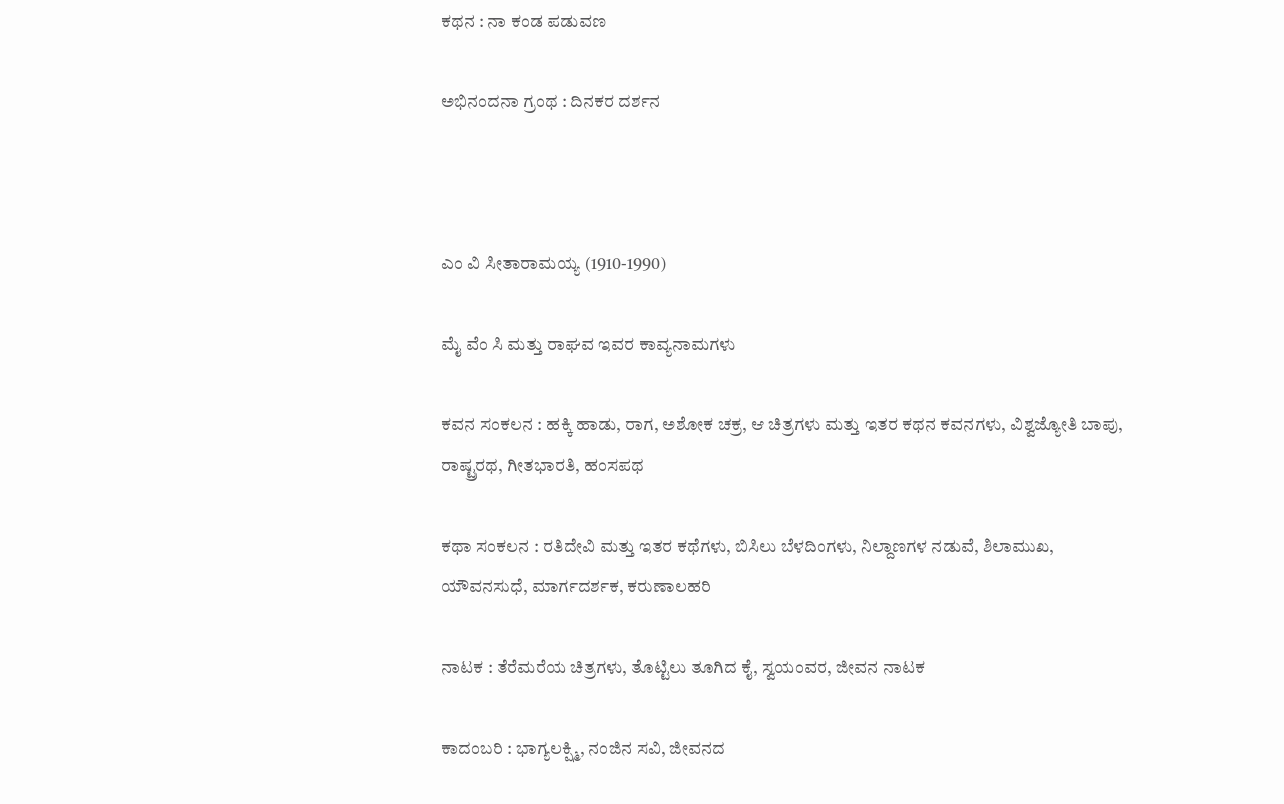ಕಥನ : ನಾ ಕಂಡ ಪಡುವಣ

ಅಭಿನಂದನಾ ಗ್ರಂಥ : ದಿನಕರ ದರ್ಶನ



ಎಂ ವಿ ಸೀತಾರಾಮಯ್ಯ (1910-1990)

ಮೈ ವೆಂ ಸಿ ಮತ್ತು ರಾಘವ ಇವರ ಕಾವ್ಯನಾಮಗಳು

ಕವನ ಸಂಕಲನ : ಹಕ್ಕಿ ಹಾಡು, ರಾಗ, ಅಶೋಕ ಚಕ್ರ, ಆ ಚಿತ್ರಗಳು ಮತ್ತು ಇತರ ಕಥನ ಕವನಗಳು, ವಿಶ್ವಜ್ಯೋತಿ ಬಾಪು, ರಾಷ್ಟ್ರರಥ, ಗೀತಭಾರತಿ, ಹಂಸಪಥ

ಕಥಾ ಸಂಕಲನ : ರತಿದೇವಿ ಮತ್ತು ಇತರ ಕಥೆಗಳು, ಬಿಸಿಲು ಬೆಳದಿಂಗಳು, ನಿಲ್ದಾಣಗಳ ನಡುವೆ, ಶಿಲಾಮುಖ,   ಯೌವನಸುಧೆ, ಮಾರ್ಗದರ್ಶಕ, ಕರುಣಾಲಹರಿ

ನಾಟಕ : ತೆರೆಮರೆಯ ಚಿತ್ರಗಳು, ತೊಟ್ಟಿಲು ತೂಗಿದ ಕೈ, ಸ್ವಯಂವರ, ಜೀವನ ನಾಟಕ

ಕಾದಂಬರಿ : ಭಾಗ್ಯಲಕ್ಷ್ಮಿ, ನಂಜಿನ ಸವಿ, ಜೀವನದ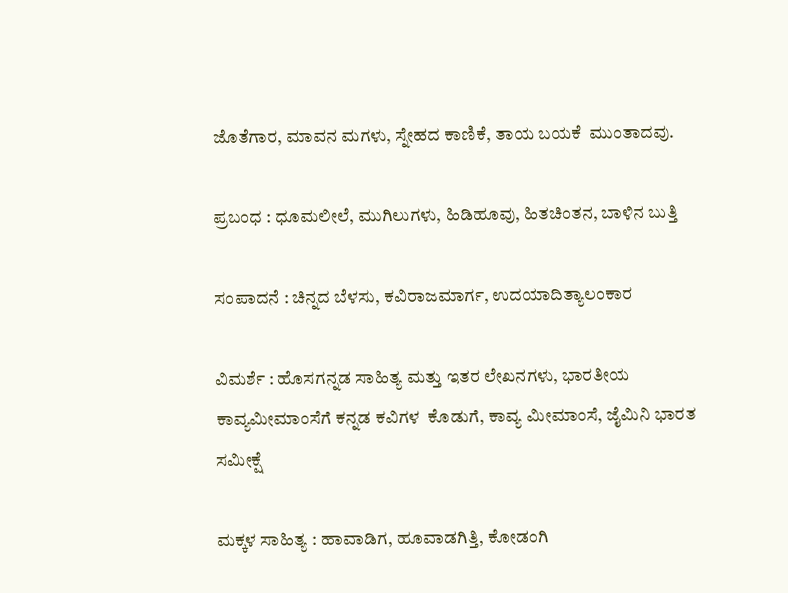ಜೊತೆಗಾರ, ಮಾವನ ಮಗಳು, ಸ್ನೇಹದ ಕಾಣಿಕೆ, ತಾಯ ಬಯಕೆ  ಮುಂತಾದವು.

ಪ್ರಬಂಧ : ಧೂಮಲೀಲೆ, ಮುಗಿಲುಗಳು, ಹಿಡಿಹೂವು, ಹಿತಚಿಂತನ, ಬಾಳಿನ ಬುತ್ತಿ

ಸಂಪಾದನೆ : ಚಿನ್ನದ ಬೆಳಸು, ಕವಿರಾಜಮಾರ್ಗ, ಉದಯಾದಿತ್ಯಾಲಂಕಾರ

ವಿಮರ್ಶೆ : ಹೊಸಗನ್ನಡ ಸಾಹಿತ್ಯ ಮತ್ತು ಇತರ ಲೇಖನಗಳು, ಭಾರತೀಯ ಕಾವ್ಯಮೀಮಾಂಸೆಗೆ ಕನ್ನಡ ಕವಿಗಳ  ಕೊಡುಗೆ, ಕಾವ್ಯ ಮೀಮಾಂಸೆ, ಜೈಮಿನಿ ಭಾರತ ಸಮೀಕ್ಷೆ

ಮಕ್ಕಳ ಸಾಹಿತ್ಯ : ಹಾವಾಡಿಗ, ಹೂವಾಡಗಿತ್ತಿ, ಕೋಡಂಗಿ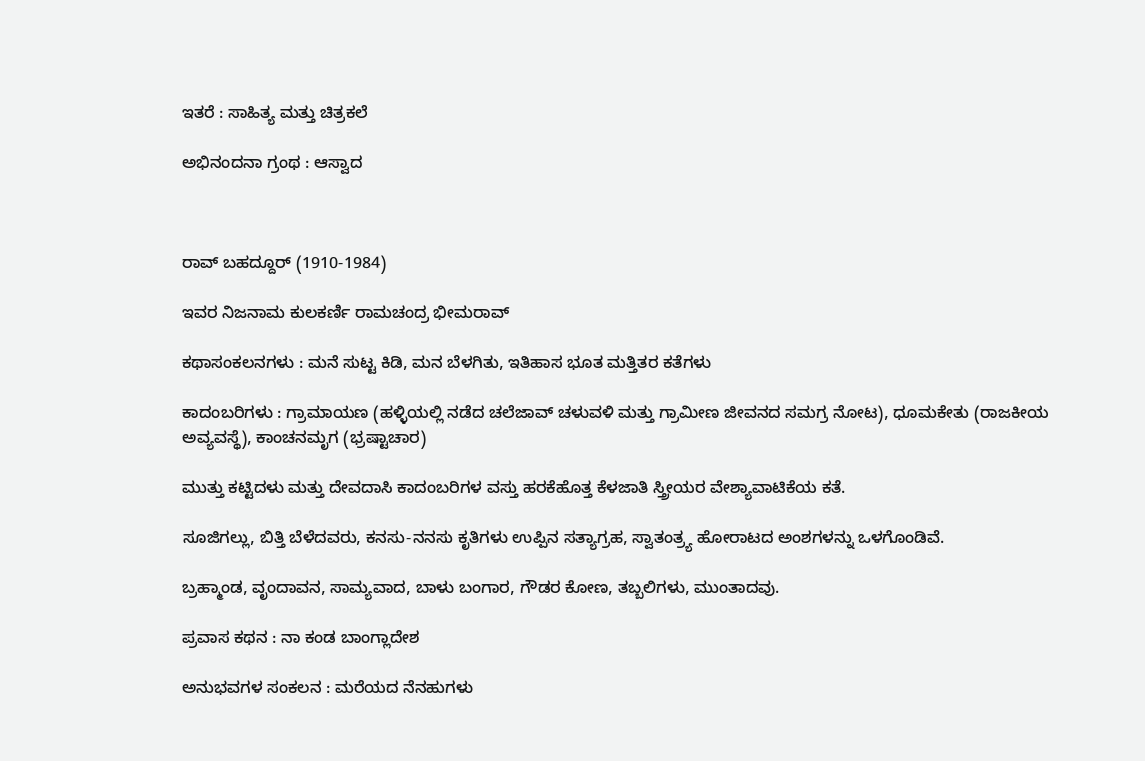ಇತರೆ : ಸಾಹಿತ್ಯ ಮತ್ತು ಚಿತ್ರಕಲೆ

ಅಭಿನಂದನಾ ಗ್ರಂಥ : ಆಸ್ವಾದ



ರಾವ್ ಬಹದ್ದೂರ್ (1910-1984)

ಇವರ ನಿಜನಾಮ ಕುಲಕರ್ಣಿ ರಾಮಚಂದ್ರ ಭೀಮರಾವ್

ಕಥಾಸಂಕಲನಗಳು : ಮನೆ ಸುಟ್ಟ ಕಿಡಿ, ಮನ ಬೆಳಗಿತು, ಇತಿಹಾಸ ಭೂತ ಮತ್ತಿತರ ಕತೆಗಳು

ಕಾದಂಬರಿಗಳು : ಗ್ರಾಮಾಯಣ (ಹಳ್ಳಿಯಲ್ಲಿ ನಡೆದ ಚಲೆಜಾವ್ ಚಳುವಳಿ ಮತ್ತು ಗ್ರಾಮೀಣ ಜೀವನದ ಸಮಗ್ರ ನೋಟ), ಧೂಮಕೇತು (ರಾಜಕೀಯ ಅವ್ಯವಸ್ಥೆ), ಕಾಂಚನಮೃಗ (ಭ್ರಷ್ಟಾಚಾರ)

ಮುತ್ತು ಕಟ್ಟಿದಳು ಮತ್ತು ದೇವದಾಸಿ ಕಾದಂಬರಿಗಳ ವಸ್ತು ಹರಕೆಹೊತ್ತ ಕೆಳಜಾತಿ ಸ್ತ್ರೀಯರ ವೇಶ್ಯಾವಾಟಿಕೆಯ ಕತೆ.

ಸೂಜಿಗಲ್ಲು, ಬಿತ್ತಿ ಬೆಳೆದವರು, ಕನಸು-ನನಸು ಕೃತಿಗಳು ಉಪ್ಪಿನ ಸತ್ಯಾಗ್ರಹ, ಸ್ವಾತಂತ್ರ್ಯ ಹೋರಾಟದ ಅಂಶಗಳನ್ನು ಒಳಗೊಂಡಿವೆ.

ಬ್ರಹ್ಮಾಂಡ, ವೃಂದಾವನ, ಸಾಮ್ಯವಾದ, ಬಾಳು ಬಂಗಾರ, ಗೌಡರ ಕೋಣ, ತಬ್ಬಲಿಗಳು, ಮುಂತಾದವು.

ಪ್ರವಾಸ ಕಥನ : ನಾ ಕಂಡ ಬಾಂಗ್ಲಾದೇಶ

ಅನುಭವಗಳ ಸಂಕಲನ : ಮರೆಯದ ನೆನಹುಗಳು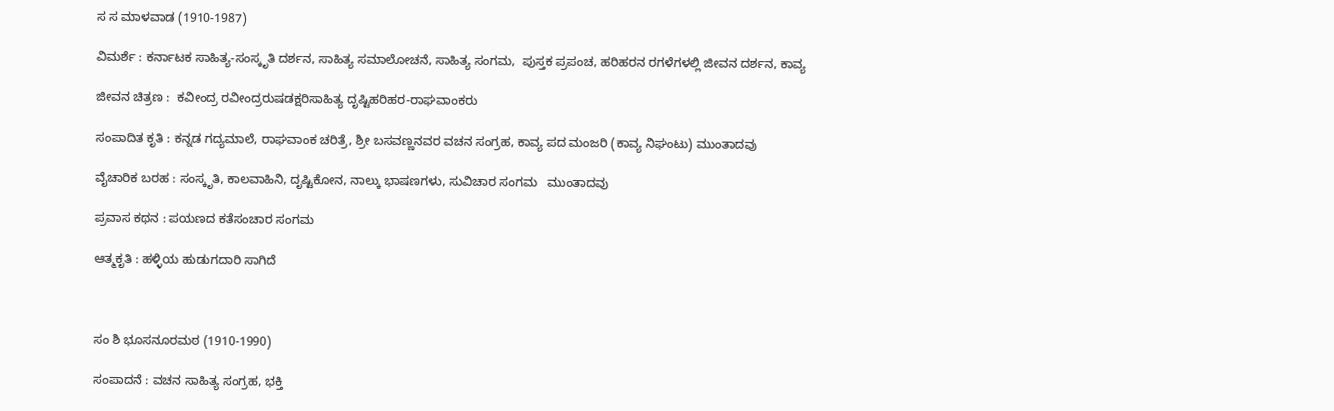ಸ ಸ ಮಾಳವಾಡ (1910-1987)

ವಿಮರ್ಶೆ : ಕರ್ನಾಟಕ ಸಾಹಿತ್ಯ-ಸಂಸ್ಕೃತಿ ದರ್ಶನ, ಸಾಹಿತ್ಯ ಸಮಾಲೋಚನೆ, ಸಾಹಿತ್ಯ ಸಂಗಮ,  ಪುಸ್ತಕ ಪ್ರಪಂಚ, ಹರಿಹರನ ರಗಳೆಗಳಲ್ಲಿ ಜೀವನ ದರ್ಶನ, ಕಾವ್ಯ

ಜೀವನ ಚಿತ್ರಣ :  ಕವೀಂದ್ರ ರವೀಂದ್ರರುಷಡಕ್ಷರಿಸಾಹಿತ್ಯ ದೃಷ್ಟಿಹರಿಹರ-ರಾಘವಾಂಕರು

ಸಂಪಾದಿತ ಕೃತಿ : ಕನ್ನಡ ಗದ್ಯಮಾಲೆ, ರಾಘವಾಂಕ ಚರಿತ್ರೆ, ಶ್ರೀ ಬಸವಣ್ಣನವರ ವಚನ ಸಂಗ್ರಹ, ಕಾವ್ಯ ಪದ ಮಂಜರಿ (ಕಾವ್ಯ ನಿಘಂಟು) ಮುಂತಾದವು

ವೈಚಾರಿಕ ಬರಹ : ಸಂಸ್ಕೃತಿ, ಕಾಲವಾಹಿನಿ, ದೃಷ್ಟಿಕೋನ, ನಾಲ್ಕು ಭಾಷಣಗಳು, ಸುವಿಚಾರ ಸಂಗಮ   ಮುಂತಾದವು

ಪ್ರವಾಸ ಕಥನ : ಪಯಣದ ಕತೆಸಂಚಾರ ಸಂಗಮ

ಆತ್ಮಕೃತಿ : ಹಳ್ಳಿಯ ಹುಡುಗದಾರಿ ಸಾಗಿದೆ



ಸಂ ಶಿ ಭೂಸನೂರಮಠ (1910-1990)

ಸಂಪಾದನೆ : ವಚನ ಸಾಹಿತ್ಯ ಸಂಗ್ರಹ, ಭಕ್ತಿ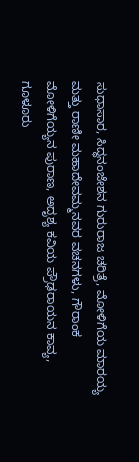ಸುಧಾಸಾರ, ಸಿದ್ಧನಂಜೇಶನ ಗುರುರಾಜ ಚರಿತ್ರೆ, ಮೋಳಿಗೆಯ ಮಾರಯ್ಯ ಮತ್ತು ರಾಣೀ ಮಹಾದೇವಮ್ಮನವರ ವಚನಗಳು, ಗೌರಾಂಕ ಮೋಳಿಗೆಯ್ಯನ ಪುರಾಣ, ಅದೃಶ್ಯ ಕವಿಯ ಪ್ರೌಢರಾಯನ ಕಾವ್ಯ, ಗೂಳೂರು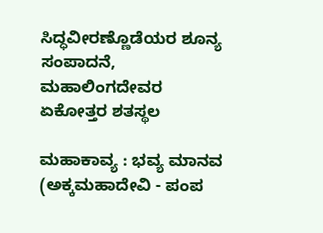ಸಿದ್ಧವೀರಣ್ಣೊಡೆಯರ ಶೂನ್ಯ ಸಂಪಾದನೆ, ಮಹಾಲಿಂಗದೇವರ ಏಕೋತ್ತರ ಶತಸ್ಥಲ

ಮಹಾಕಾವ್ಯ : ಭವ್ಯ ಮಾನವ (ಅಕ್ಕಮಹಾದೇವಿ - ಪಂಪ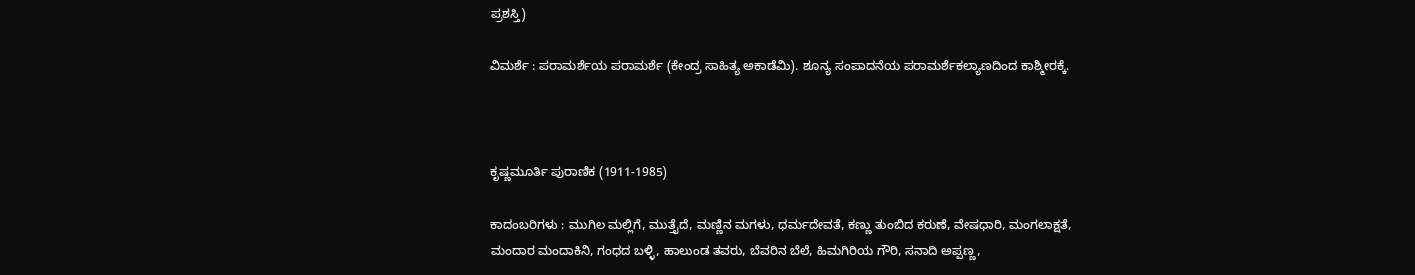ಪ್ರಶಸ್ತಿ)

ವಿಮರ್ಶೆ : ಪರಾಮರ್ಶೆಯ ಪರಾಮರ್ಶೆ (ಕೇಂದ್ರ ಸಾಹಿತ್ಯ ಅಕಾಡೆಮಿ). ಶೂನ್ಯ ಸಂಪಾದನೆಯ ಪರಾಮರ್ಶೆಕಲ್ಯಾಣದಿಂದ ಕಾಶ್ಮೀರಕ್ಕೆ.



ಕೃಷ್ಣಮೂರ್ತಿ ಪುರಾಣಿಕ (1911-1985)

ಕಾದಂಬರಿಗಳು : ಮುಗಿಲ ಮಲ್ಲಿಗೆ, ಮುತ್ತೈದೆ, ಮಣ್ಣಿನ ಮಗಳು, ಧರ್ಮದೇವತೆ, ಕಣ್ಣು ತುಂಬಿದ ಕರುಣೆ, ವೇಷಧಾರಿ, ಮಂಗಲಾಕ್ಷತೆ, ಮಂದಾರ ಮಂದಾಕಿನಿ, ಗಂಧದ ಬಳ್ಳಿ, ಹಾಲುಂಡ ತವರು, ಬೆವರಿನ ಬೆಲೆ, ಹಿಮಗಿರಿಯ ಗೌರಿ, ಸನಾದಿ ಅಪ್ಪಣ್ಣ,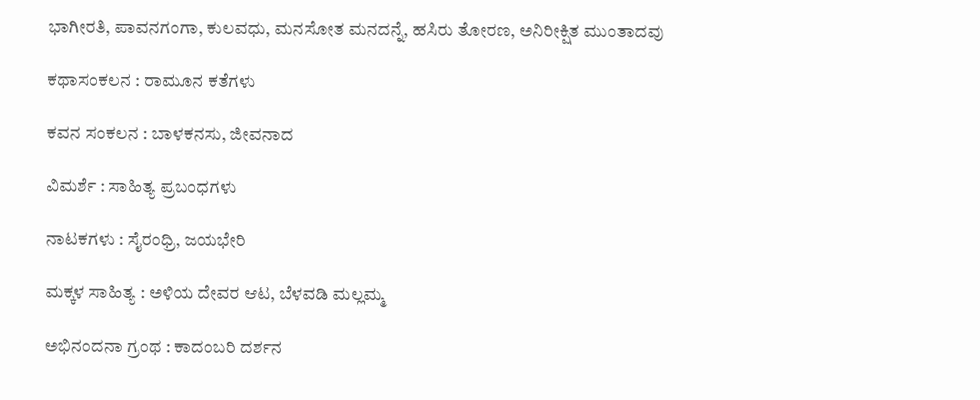ಭಾಗೀರತಿ, ಪಾವನಗಂಗಾ, ಕುಲವಧು, ಮನಸೋತ ಮನದನ್ನೆ, ಹಸಿರು ತೋರಣ, ಅನಿರೀಕ್ಷಿತ ಮುಂತಾದವು

ಕಥಾಸಂಕಲನ : ರಾಮೂನ ಕತೆಗಳು

ಕವನ ಸಂಕಲನ : ಬಾಳಕನಸು, ಜೀವನಾದ

ವಿಮರ್ಶೆ : ಸಾಹಿತ್ಯ ಪ್ರಬಂಧಗಳು

ನಾಟಕಗಳು : ಸೈರಂಧ್ರಿ, ಜಯಭೇರಿ

ಮಕ್ಕಳ ಸಾಹಿತ್ಯ : ಅಳಿಯ ದೇವರ ಆಟ, ಬೆಳವಡಿ ಮಲ್ಲಮ್ಮ

ಅಭಿನಂದನಾ ಗ್ರಂಥ : ಕಾದಂಬರಿ ದರ್ಶನ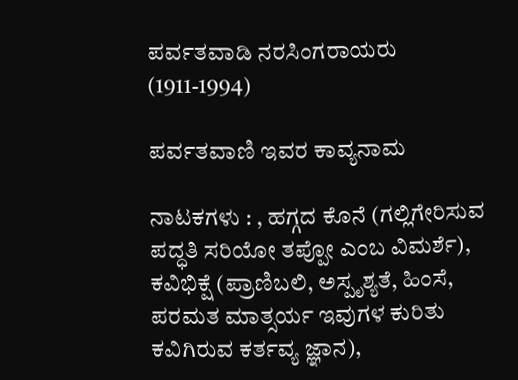ಪರ್ವತವಾಡಿ ನರಸಿಂಗರಾಯರು (1911-1994)

ಪರ್ವತವಾಣಿ ಇವರ ಕಾವ್ಯನಾಮ

ನಾಟಕಗಳು : , ಹಗ್ಗದ ಕೊನೆ (ಗಲ್ಲಿಗೇರಿಸುವ ಪದ್ಧತಿ ಸರಿಯೋ ತಪ್ಪೋ ಎಂಬ ವಿಮರ್ಶೆ), ಕವಿಭಿಕ್ಷೆ (ಪ್ರಾಣಿಬಲಿ, ಅಸ್ಪೃಶ್ಯತೆ, ಹಿಂಸೆ, ಪರಮತ ಮಾತ್ಸರ್ಯ ಇವುಗಳ ಕುರಿತು ಕವಿಗಿರುವ ಕರ್ತವ್ಯ ಜ್ಞಾನ),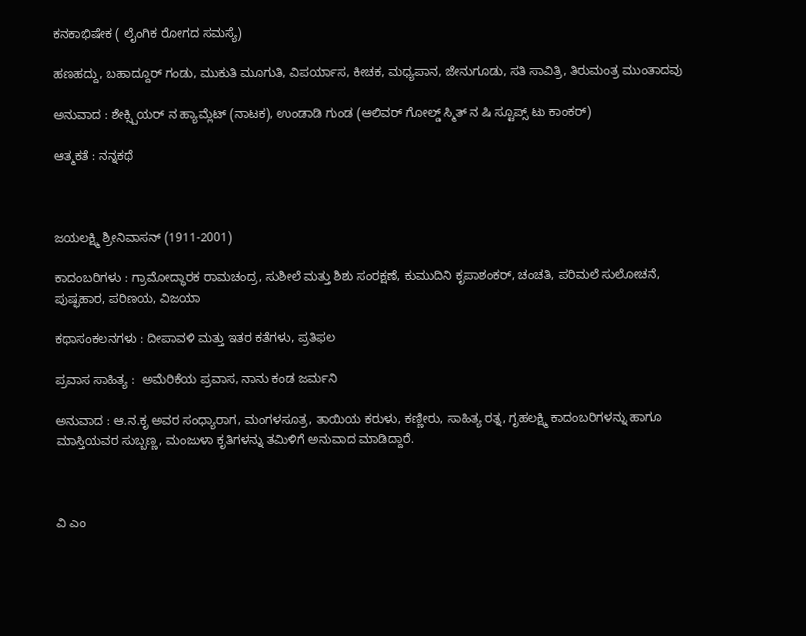ಕನಕಾಭಿಷೇಕ ( ಲೈಂಗಿಕ ರೋಗದ ಸಮಸ್ಯೆ)

ಹಣಹದ್ದು, ಬಹಾದ್ದೂರ್ ಗಂಡು, ಮುಕುತಿ ಮೂಗುತಿ, ವಿಪರ್ಯಾಸ, ಕೀಚಕ, ಮಧ್ಯಪಾನ, ಜೇನುಗೂಡು, ಸತಿ ಸಾವಿತ್ರಿ, ತಿರುಮಂತ್ರ ಮುಂತಾದವು

ಅನುವಾದ : ಶೇಕ್ಸ್ಪಿಯರ್ ನ ಹ್ಯಾಮ್ಲೆಟ್ (ನಾಟಕ), ಉಂಡಾಡಿ ಗುಂಡ (ಆಲಿವರ್ ಗೋಲ್ಡ್ ಸ್ಮಿತ್ ನ ಷಿ ಸ್ಟೂಪ್ಸ್ ಟು ಕಾಂಕರ್)

ಆತ್ಮಕತೆ : ನನ್ನಕಥೆ



ಜಯಲಕ್ಷ್ಮಿ ಶ್ರೀನಿವಾಸನ್ (1911-2001)

ಕಾದಂಬರಿಗಳು : ಗ್ರಾಮೋದ್ಧಾರಕ ರಾಮಚಂದ್ರ, ಸುಶೀಲೆ ಮತ್ತು ಶಿಶು ಸಂರಕ್ಷಣೆ, ಕುಮುದಿನಿ ಕೃಪಾಶಂಕರ್, ಚಂಚತಿ, ಪರಿಮಲೆ ಸುಲೋಚನೆ, ಪುಷ್ಫಹಾರ, ಪರಿಣಯ, ವಿಜಯಾ

ಕಥಾಸಂಕಲನಗಳು : ದೀಪಾವಳಿ ಮತ್ತು ಇತರ ಕತೆಗಳು, ಪ್ರತಿಫಲ

ಪ್ರವಾಸ ಸಾಹಿತ್ಯ :  ಅಮೆರಿಕೆಯ ಪ್ರವಾಸ, ನಾನು ಕಂಡ ಜರ್ಮನಿ

ಅನುವಾದ : ಆ.ನ.ಕೃ ಅವರ ಸಂಧ್ಯಾರಾಗ, ಮಂಗಳಸೂತ್ರ, ತಾಯಿಯ ಕರುಳು, ಕಣ್ಣೀರು, ಸಾಹಿತ್ಯ ರತ್ನ, ಗೃಹಲಕ್ಷ್ಮಿ ಕಾದಂಬರಿಗಳನ್ನು ಹಾಗೂ ಮಾಸ್ತಿಯವರ ಸುಬ್ಬಣ್ಣ, ಮಂಜುಳಾ ಕೃತಿಗಳನ್ನು ತಮಿಳಿಗೆ ಅನುವಾದ ಮಾಡಿದ್ದಾರೆ.



ವಿ ಎಂ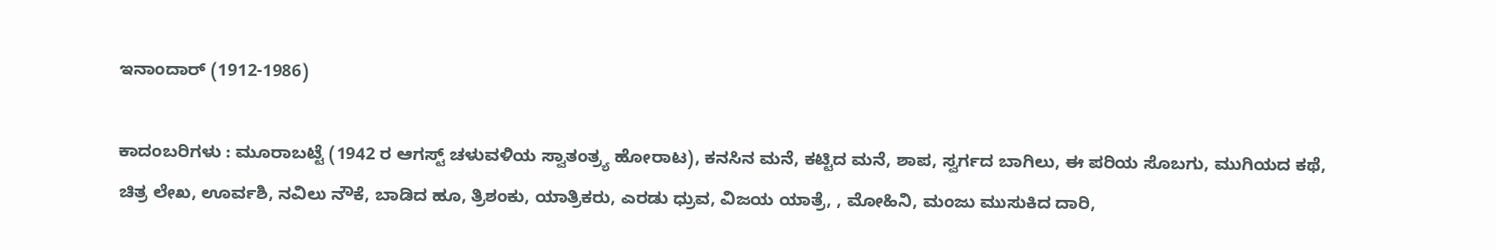ಇನಾಂದಾರ್ (1912-1986)

ಕಾದಂಬರಿಗಳು : ಮೂರಾಬಟ್ಟೆ (1942 ರ ಆಗಸ್ಟ್ ಚಳುವಳಿಯ ಸ್ವಾತಂತ್ರ್ಯ ಹೋರಾಟ), ಕನಸಿನ ಮನೆ, ಕಟ್ಟಿದ ಮನೆ, ಶಾಪ, ಸ್ವರ್ಗದ ಬಾಗಿಲು, ಈ ಪರಿಯ ಸೊಬಗು, ಮುಗಿಯದ ಕಥೆ, ಚಿತ್ರ ಲೇಖ, ಊರ್ವಶಿ, ನವಿಲು ನೌಕೆ, ಬಾಡಿದ ಹೂ, ತ್ರಿಶಂಕು, ಯಾತ್ರಿಕರು, ಎರಡು ಧ್ರುವ, ವಿಜಯ ಯಾತ್ರೆ, , ಮೋಹಿನಿ, ಮಂಜು ಮುಸುಕಿದ ದಾರಿ,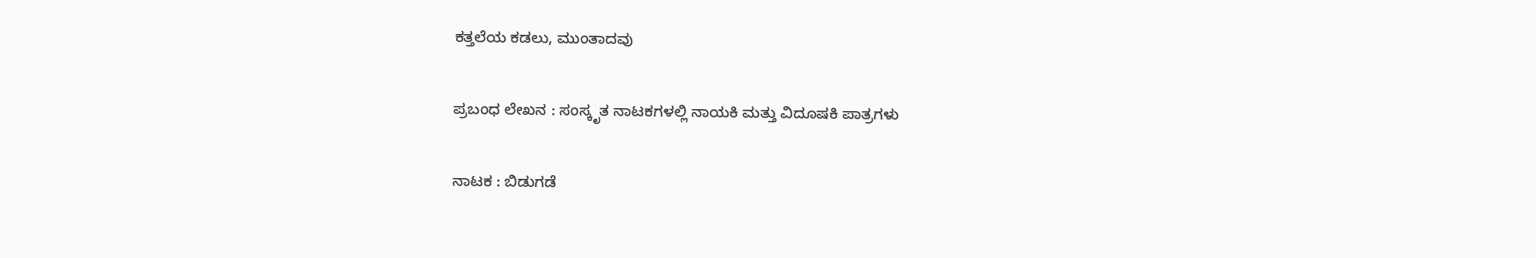ಕತ್ತಲೆಯ ಕಡಲು, ಮುಂತಾದವು

ಪ್ರಬಂಧ ಲೇಖನ : ಸಂಸ್ಕೃತ ನಾಟಕಗಳಲ್ಲಿ ನಾಯಕಿ ಮತ್ತು ವಿದೂಷಕಿ ಪಾತ್ರಗಳು

ನಾಟಕ : ಬಿಡುಗಡೆ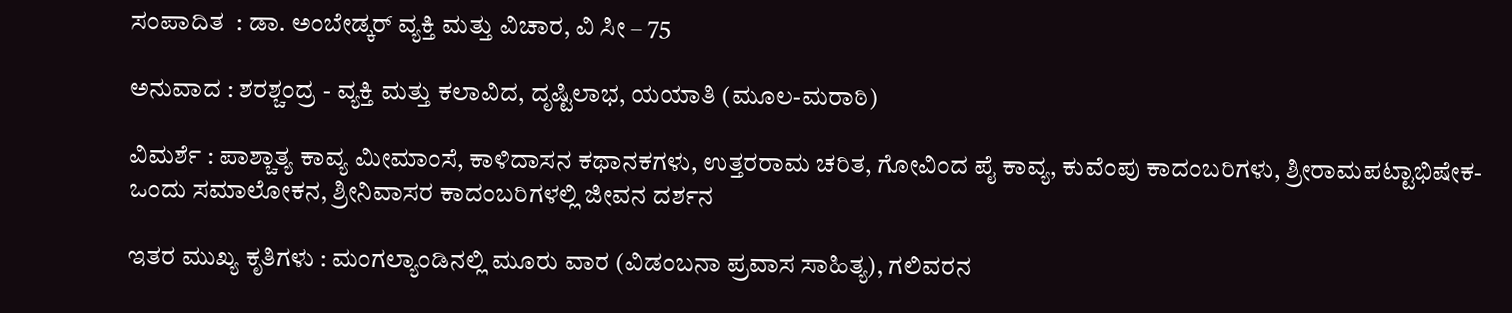ಸಂಪಾದಿತ  : ಡಾ. ಅಂಬೇಡ್ಕರ್ ವ್ಯಕ್ತಿ ಮತ್ತು ವಿಚಾರ, ವಿ ಸೀ – 75

ಅನುವಾದ : ಶರಶ್ಚಂದ್ರ - ವ್ಯಕ್ತಿ ಮತ್ತು ಕಲಾವಿದ, ದೃಷ್ಟಿಲಾಭ, ಯಯಾತಿ (ಮೂಲ-ಮರಾಠಿ)

ವಿಮರ್ಶೆ : ಪಾಶ್ಚಾತ್ಯ ಕಾವ್ಯ ಮೀಮಾಂಸೆ, ಕಾಳಿದಾಸನ ಕಥಾನಕಗಳು, ಉತ್ತರರಾಮ ಚರಿತ, ಗೋವಿಂದ ಪೈ ಕಾವ್ಯ, ಕುವೆಂಪು ಕಾದಂಬರಿಗಳು, ಶ್ರೀರಾಮಪಟ್ಟಾಭಿಷೇಕ- ಒಂದು ಸಮಾಲೋಕನ, ಶ್ರೀನಿವಾಸರ ಕಾದಂಬರಿಗಳಲ್ಲಿ ಜೀವನ ದರ್ಶನ

ಇತರ ಮುಖ್ಯ ಕೃತಿಗಳು : ಮಂಗಲ್ಯಾಂಡಿನಲ್ಲಿ ಮೂರು ವಾರ (ವಿಡಂಬನಾ ಪ್ರವಾಸ ಸಾಹಿತ್ಯ), ಗಲಿವರನ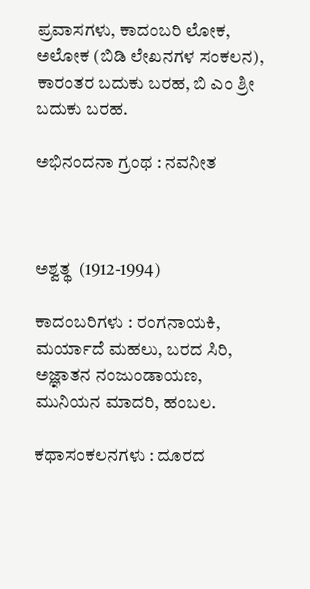ಪ್ರವಾಸಗಳು, ಕಾದಂಬರಿ ಲೋಕ, ಅಲೋಕ (ಬಿಡಿ ಲೇಖನಗಳ ಸಂಕಲನ), ಕಾರಂತರ ಬದುಕು ಬರಹ, ಬಿ ಎಂ ಶ್ರೀ ಬದುಕು ಬರಹ.

ಅಭಿನಂದನಾ ಗ್ರಂಥ : ನವನೀತ



ಅಶ್ವತ್ಥ  (1912-1994)

ಕಾದಂಬರಿಗಳು : ರಂಗನಾಯಕಿ, ಮರ್ಯಾದೆ ಮಹಲು, ಬರದ ಸಿರಿ, ಅಜ್ಞಾತನ ನಂಜುಂಡಾಯಣ, ಮುನಿಯನ ಮಾದರಿ, ಹಂಬಲ.

ಕಥಾಸಂಕಲನಗಳು : ದೂರದ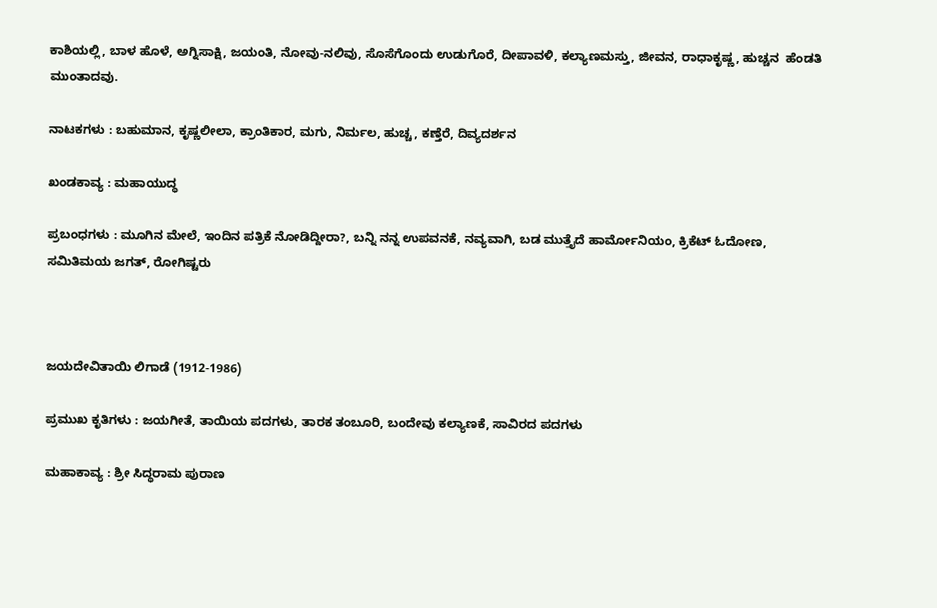ಕಾಶಿಯಲ್ಲಿ, ಬಾಳ ಹೊಳೆ, ಅಗ್ನಿಸಾಕ್ಷಿ, ಜಯಂತಿ, ನೋವು-ನಲಿವು, ಸೊಸೆಗೊಂದು ಉಡುಗೊರೆ, ದೀಪಾವಳಿ, ಕಲ್ಯಾಣಮಸ್ತು, ಜೀವನ, ರಾಧಾಕೃಷ್ಣ, ಹುಚ್ಚನ  ಹೆಂಡತಿ ಮುಂತಾದವು.

ನಾಟಕಗಳು : ಬಹುಮಾನ, ಕೃಷ್ಣಲೀಲಾ, ಕ್ರಾಂತಿಕಾರ, ಮಗು, ನಿರ್ಮಲ, ಹುಚ್ಚ, ಕಣ್ತೆರೆ, ದಿವ್ಯದರ್ಶನ

ಖಂಡಕಾವ್ಯ : ಮಹಾಯುದ್ಧ

ಪ್ರಬಂಧಗಳು : ಮೂಗಿನ ಮೇಲೆ, ಇಂದಿನ ಪತ್ರಿಕೆ ನೋಡಿದ್ದೀರಾ?, ಬನ್ನಿ ನನ್ನ ಉಪವನಕೆ, ನವ್ಯವಾಗಿ, ಬಡ ಮುತ್ತೈದೆ ಹಾರ್ಮೋನಿಯಂ, ಕ್ರಿಕೆಟ್ ಓದೋಣ, ಸಮಿತಿಮಯ ಜಗತ್, ರೋಗಿಷ್ಟರು



ಜಯದೇವಿತಾಯಿ ಲಿಗಾಡೆ (1912-1986)

ಪ್ರಮುಖ ಕೃತಿಗಳು : ಜಯಗೀತೆ, ತಾಯಿಯ ಪದಗಳು, ತಾರಕ ತಂಬೂರಿ, ಬಂದೇವು ಕಲ್ಯಾಣಕೆ, ಸಾವಿರದ ಪದಗಳು

ಮಹಾಕಾವ್ಯ : ಶ್ರೀ ಸಿದ್ಧರಾಮ ಪುರಾಣ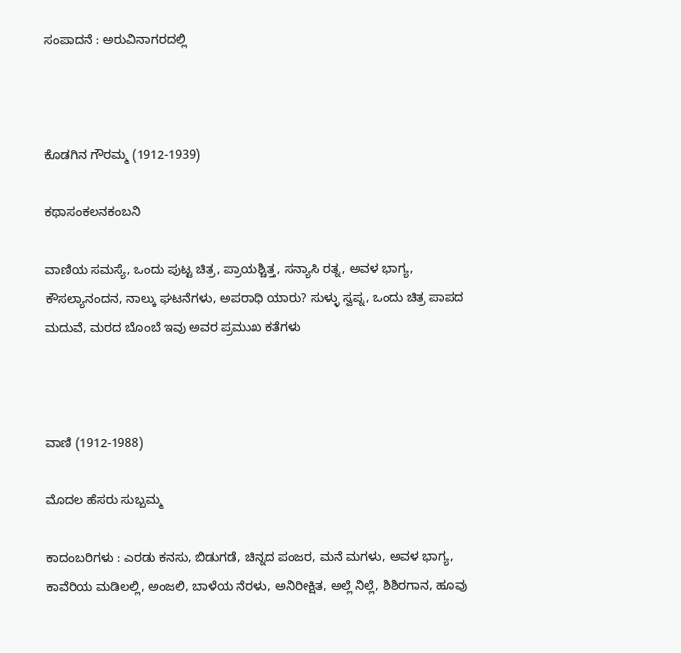ಸಂಪಾದನೆ : ಅರುವಿನಾಗರದಲ್ಲಿ



ಕೊಡಗಿನ ಗೌರಮ್ಮ (1912-1939)

ಕಥಾಸಂಕಲನಕಂಬನಿ

ವಾಣಿಯ ಸಮಸ್ಯೆ, ಒಂದು ಪುಟ್ಟ ಚಿತ್ರ, ಪ್ರಾಯಶ್ಚಿತ್ತ, ಸನ್ಯಾಸಿ ರತ್ನ, ಅವಳ ಭಾಗ್ಯ, ಕೌಸಲ್ಯಾನಂದನ, ನಾಲ್ಕು ಘಟನೆಗಳು, ಅಪರಾಧಿ ಯಾರು? ಸುಳ್ಳು ಸ್ವಪ್ನ, ಒಂದು ಚಿತ್ರ ಪಾಪದ ಮದುವೆ, ಮರದ ಬೊಂಬೆ ಇವು ಅವರ ಪ್ರಮುಖ ಕತೆಗಳು



ವಾಣಿ (1912-1988)

ಮೊದಲ ಹೆಸರು ಸುಬ್ಬಮ್ಮ

ಕಾದಂಬರಿಗಳು : ಎರಡು ಕನಸು, ಬಿಡುಗಡೆ, ಚಿನ್ನದ ಪಂಜರ, ಮನೆ ಮಗಳು, ಅವಳ ಭಾಗ್ಯ, ಕಾವೆರಿಯ ಮಡಿಲಲ್ಲಿ, ಅಂಜಲಿ, ಬಾಳೆಯ ನೆರಳು, ಅನಿರೀಕ್ಷಿತ, ಅಲ್ಲೆ ನಿಲ್ಲೆ, ಶಿಶಿರಗಾನ, ಹೂವು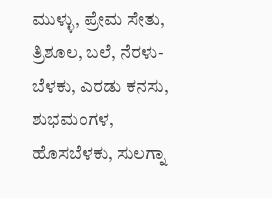ಮುಳ್ಳು, ಪ್ರೇಮ ಸೇತು, ತ್ರಿಶೂಲ, ಬಲೆ, ನೆರಳು-ಬೆಳಕು, ಎರಡು ಕನಸು, ಶುಭಮಂಗಳ, ಹೊಸಬೆಳಕು, ಸುಲಗ್ನಾ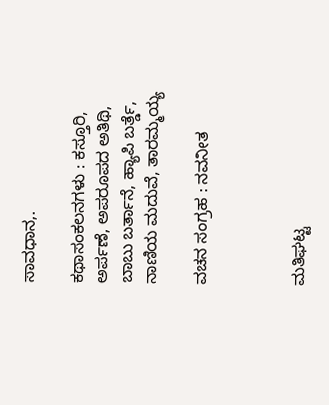ಸಾವಧಾನ,.

ಕಥಾಸಂಕಲನಗಳು : ಕಸ್ತೂರಿ, ಅರ್ಪಣೆ, ಅಪರೂಪದ ಅತಿಥಿ, ಬಾಬು ಬರ್ತಾನೆ, ಹ್ಯಾಪಿ ಬರ್ತ್ಡೆ, ನಾಣಿಯ ಮದುವೆ, ತಾರಮ್ಮಯ್ಯ

ವಚನ ಸಂಗ್ರಹ : ನವನೀತ



ಮತಿಘಟ್ಟ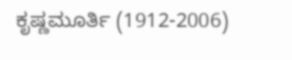ಕೃಷ್ಣಮೂರ್ತಿ (1912-2006)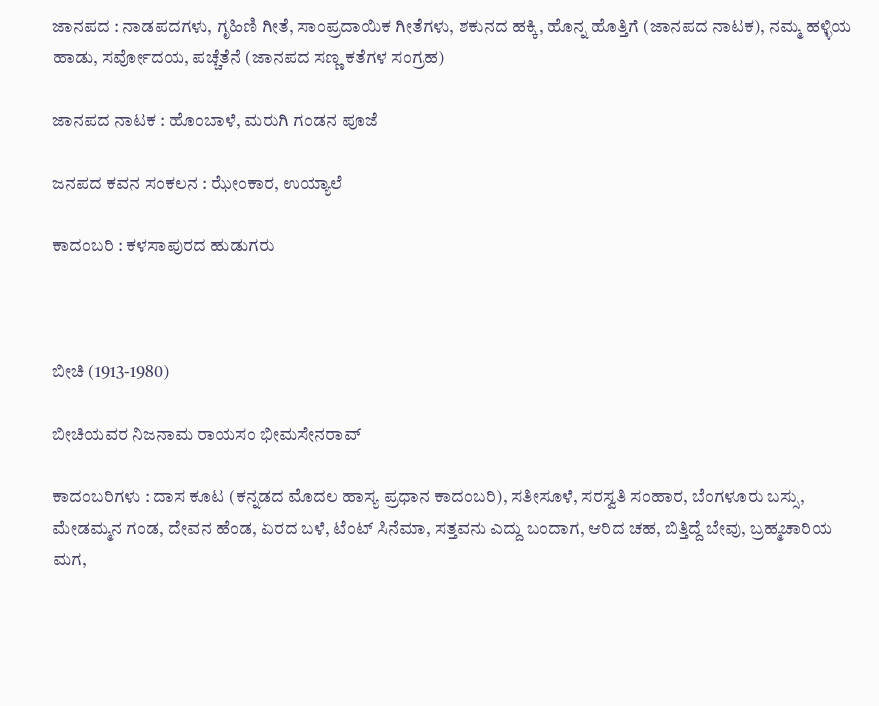ಜಾನಪದ : ನಾಡಪದಗಳು, ಗೃಹಿಣಿ ಗೀತೆ, ಸಾಂಪ್ರದಾಯಿಕ ಗೀತೆಗಳು, ಶಕುನದ ಹಕ್ಕಿ, ಹೊನ್ನ ಹೊತ್ತಿಗೆ (ಜಾನಪದ ನಾಟಕ), ನಮ್ಮ ಹಳ್ಳಿಯ ಹಾಡು, ಸರ್ವೋದಯ, ಪಚ್ಚೆತೆನೆ (ಜಾನಪದ ಸಣ್ಣ ಕತೆಗಳ ಸಂಗ್ರಹ)

ಜಾನಪದ ನಾಟಕ : ಹೊಂಬಾಳೆ, ಮರುಗಿ ಗಂಡನ ಪೂಜೆ

ಜನಪದ ಕವನ ಸಂಕಲನ : ಝೇಂಕಾರ, ಉಯ್ಯಾಲೆ

ಕಾದಂಬರಿ : ಕಳಸಾಪುರದ ಹುಡುಗರು



ಬೀಚಿ (1913-1980)

ಬೀಚಿಯವರ ನಿಜನಾಮ ರಾಯಸಂ ಭೀಮಸೇನರಾವ್

ಕಾದಂಬರಿಗಳು : ದಾಸ ಕೂಟ (ಕನ್ನಡದ ಮೊದಲ ಹಾಸ್ಯ ಪ್ರಧಾನ ಕಾದಂಬರಿ), ಸತೀಸೂಳೆ, ಸರಸ್ವತಿ ಸಂಹಾರ, ಬೆಂಗಳೂರು ಬಸ್ಸು, ಮೇಡಮ್ಮನ ಗಂಡ, ದೇವನ ಹೆಂಡ, ಏರದ ಬಳೆ, ಟೆಂಟ್ ಸಿನೆಮಾ, ಸತ್ತವನು ಎದ್ದು ಬಂದಾಗ, ಆರಿದ ಚಹ, ಬಿತ್ತಿದ್ದೆ ಬೇವು, ಬ್ರಹ್ಮಚಾರಿಯ ಮಗ,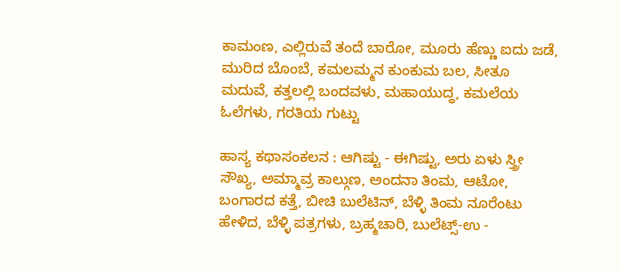ಕಾಮಂಣ, ಎಲ್ಲಿರುವೆ ತಂದೆ ಬಾರೋ, ಮೂರು ಹೆಣ್ಣು ಐದು ಜಡೆ, ಮುರಿದ ಬೊಂಬೆ, ಕಮಲಮ್ಮನ ಕುಂಕುಮ ಬಲ, ಸೀತೂ ಮದುವೆ, ಕತ್ತಲಲ್ಲಿ ಬಂದವಳು, ಮಹಾಯುದ್ಧ, ಕಮಲೆಯ ಓಲೆಗಳು, ಗರತಿಯ ಗುಟ್ಟು

ಹಾಸ್ಯ ಕಥಾಸಂಕಲನ : ಆಗಿಷ್ಟು - ಈಗಿಷ್ಟು, ಅರು ಏಳು ಸ್ತ್ರೀ ಸೌಖ್ಯ, ಅಮ್ಮಾವ್ರ ಕಾಲ್ಗುಣ, ಅಂದನಾ ತಿಂಮ, ಆಟೋ, ಬಂಗಾರದ ಕತ್ತೆ, ಬೀಚಿ ಬುಲೆಟಿನ್, ಬೆಳ್ಳಿ ತಿಂಮ ನೂರೆಂಟು ಹೇಳಿದ, ಬೆಳ್ಳಿ ಪತ್ರಗಳು, ಬ್ರಹ್ಮಚಾರಿ, ಬುಲೆಟ್ಸ್-ಉ -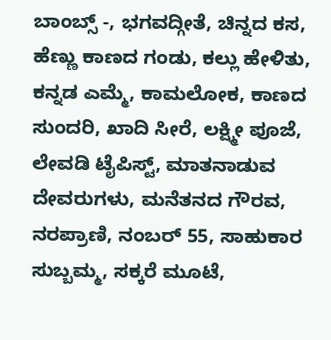ಬಾಂಬ್ಸ್ -, ಭಗವದ್ಗೀತೆ, ಚಿನ್ನದ ಕಸ, ಹೆಣ್ಣು ಕಾಣದ ಗಂಡು, ಕಲ್ಲು ಹೇಳಿತು, ಕನ್ನಡ ಎಮ್ಮೆ, ಕಾಮಲೋಕ, ಕಾಣದ ಸುಂದರಿ, ಖಾದಿ ಸೀರೆ, ಲಕ್ಷ್ಮೀ ಪೂಜೆ, ಲೇವಡಿ ಟೈಪಿಸ್ಟ್, ಮಾತನಾಡುವ ದೇವರುಗಳು, ಮನೆತನದ ಗೌರವ, ನರಪ್ರಾಣಿ, ನಂಬರ್ 55, ಸಾಹುಕಾರ ಸುಬ್ಬಮ್ಮ, ಸಕ್ಕರೆ ಮೂಟೆ,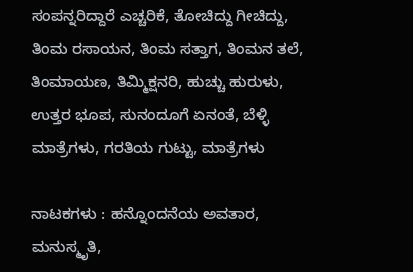ಸಂಪನ್ನರಿದ್ದಾರೆ ಎಚ್ಚರಿಕೆ, ತೋಚಿದ್ದು ಗೀಚಿದ್ದು, ತಿಂಮ ರಸಾಯನ, ತಿಂಮ ಸತ್ತಾಗ, ತಿಂಮನ ತಲೆ, ತಿಂಮಾಯಣ, ತಿಮ್ಮಿಕ್ಷನರಿ, ಹುಚ್ಚು ಹುರುಳು, ಉತ್ತರ ಭೂಪ, ಸುನಂದೂಗೆ ಏನಂತೆ, ಬೆಳ್ಳಿ ಮಾತ್ರೆಗಳು, ಗರತಿಯ ಗುಟ್ಟು, ಮಾತ್ರೆಗಳು

ನಾಟಕಗಳು : ಹನ್ನೊಂದನೆಯ ಅವತಾರ, ಮನುಸ್ಮೃತಿ,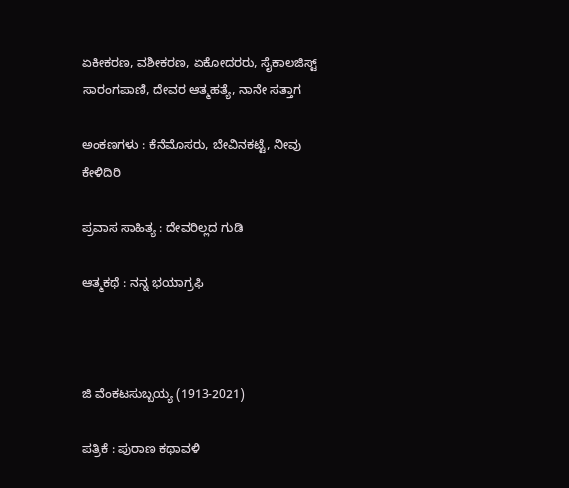ಏಕೀಕರಣ, ವಶೀಕರಣ, ಏಕೋದರರು, ಸೈಕಾಲಜಿಸ್ಟ್ ಸಾರಂಗಪಾಣಿ, ದೇವರ ಆತ್ಮಹತ್ಯೆ, ನಾನೇ ಸತ್ತಾಗ

ಅಂಕಣಗಳು : ಕೆನೆಮೊಸರು, ಬೇವಿನಕಟ್ಟೆ, ನೀವು ಕೇಳಿದಿರಿ

ಪ್ರವಾಸ ಸಾಹಿತ್ಯ : ದೇವರಿಲ್ಲದ ಗುಡಿ

ಆತ್ಮಕಥೆ : ನನ್ನ ಭಯಾಗ್ರಫಿ



ಜಿ ವೆಂಕಟಸುಬ್ಬಯ್ಯ (1913-2021)

ಪತ್ರಿಕೆ : ಪುರಾಣ ಕಥಾವಳಿ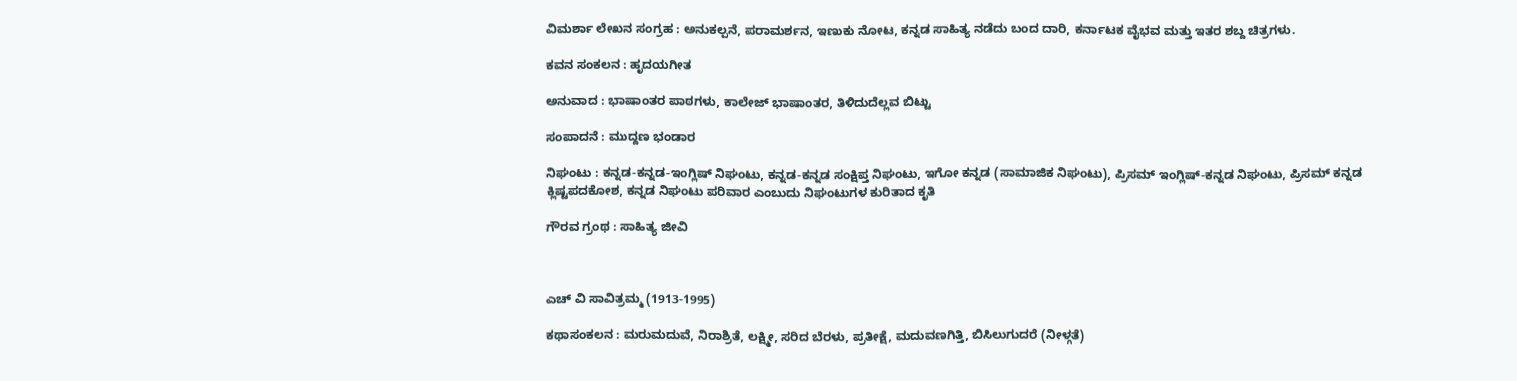ವಿಮರ್ಶಾ ಲೇಖನ ಸಂಗ್ರಹ : ಅನುಕಲ್ಪನೆ, ಪರಾಮರ್ಶನ, ಇಣುಕು ನೋಟ, ಕನ್ನಡ ಸಾಹಿತ್ಯ ನಡೆದು ಬಂದ ದಾರಿ, ಕರ್ನಾಟಕ ವೈಭವ ಮತ್ತು ಇತರ ಶಬ್ದ ಚಿತ್ರಗಳು.

ಕವನ ಸಂಕಲನ : ಹೃದಯಗೀತ

ಅನುವಾದ : ಭಾಷಾಂತರ ಪಾಠಗಳು, ಕಾಲೇಜ್ ಭಾಷಾಂತರ, ತಿಳಿದುದೆಲ್ಲವ ಬಿಟ್ಟು

ಸಂಪಾದನೆ : ಮುದ್ದಣ ಭಂಡಾರ

ನಿಘಂಟು : ಕನ್ನಡ-ಕನ್ನಡ-ಇಂಗ್ಲಿಷ್ ನಿಘಂಟು, ಕನ್ನಡ-ಕನ್ನಡ ಸಂಕ್ಷಿಪ್ತ ನಿಘಂಟು, ಇಗೋ ಕನ್ನಡ (ಸಾಮಾಜಿಕ ನಿಘಂಟು), ಪ್ರಿಸಮ್ ಇಂಗ್ಲಿಷ್-ಕನ್ನಡ ನಿಘಂಟು, ಪ್ರಿಸಮ್ ಕನ್ನಡ ಕ್ಲಿಷ್ಟಪದಕೋಶ, ಕನ್ನಡ ನಿಘಂಟು ಪರಿವಾರ ಎಂಬುದು ನಿಘಂಟುಗಳ ಕುರಿತಾದ ಕೃತಿ

ಗೌರವ ಗ್ರಂಥ : ಸಾಹಿತ್ಯ ಜೀವಿ



ಎಚ್ ವಿ ಸಾವಿತ್ರಮ್ಮ (1913-1995)

ಕಥಾಸಂಕಲನ : ಮರುಮದುವೆ, ನಿರಾಶ್ರಿತೆ, ಲಕ್ಷ್ಮೀ, ಸರಿದ ಬೆರಳು, ಪ್ರತೀಕ್ಷೆ, ಮದುವಣಗಿತ್ತಿ, ಬಿಸಿಲುಗುದರೆ (ನೀಳ್ಗತೆ)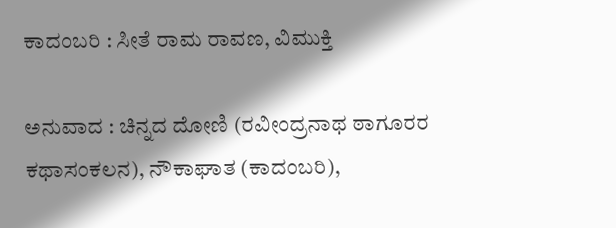ಕಾದಂಬರಿ : ಸೀತೆ ರಾಮ ರಾವಣ, ವಿಮುಕ್ತಿ

ಅನುವಾದ : ಚಿನ್ನದ ದೋಣಿ (ರವೀಂದ್ರನಾಥ ಠಾಗೂರರ ಕಥಾಸಂಕಲನ), ನೌಕಾಘಾತ (ಕಾದಂಬರಿ),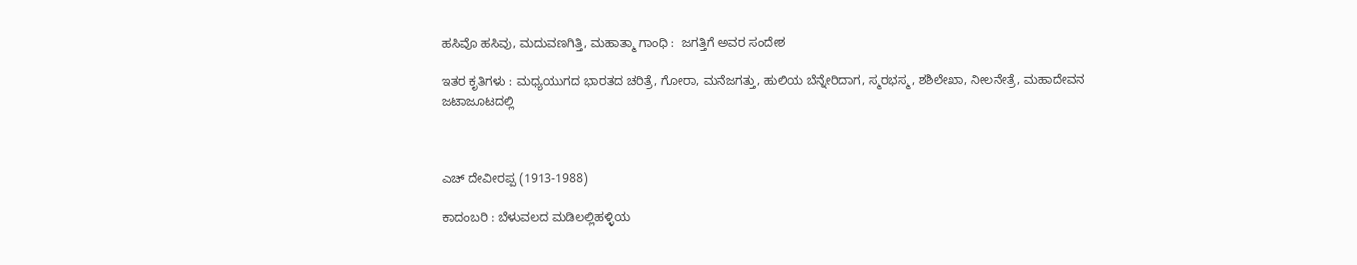ಹಸಿವೊ ಹಸಿವು, ಮದುವಣಗಿತ್ತಿ, ಮಹಾತ್ಮಾ ಗಾಂಧಿ :  ಜಗತ್ತಿಗೆ ಅವರ ಸಂದೇಶ

ಇತರ ಕೃತಿಗಳು : ಮಧ್ಯಯುಗದ ಭಾರತದ ಚರಿತ್ರೆ, ಗೋರಾ, ಮನೆಜಗತ್ತು, ಹುಲಿಯ ಬೆನ್ನೇರಿದಾಗ, ಸ್ಮರಭಸ್ಮ, ಶಶಿಲೇಖಾ, ನೀಲನೇತ್ರೆ, ಮಹಾದೇವನ ಜಟಾಜೂಟದಲ್ಲಿ



ಎಚ್ ದೇವೀರಪ್ಪ (1913-1988)

ಕಾದಂಬರಿ : ಬೆಳುವಲದ ಮಡಿಲಲ್ಲಿಹಳ್ಳಿಯ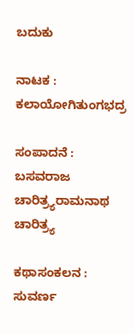ಬದುಕು

ನಾಟಕ : ಕಲಾಯೋಗಿತುಂಗಭದ್ರ

ಸಂಪಾದನೆ : ಬಸವರಾಜ ಚಾರಿತ್ರ್ಯರಾಮನಾಥ ಚಾರಿತ್ರ್ಯ

ಕಥಾಸಂಕಲನ : ಸುವರ್ಣ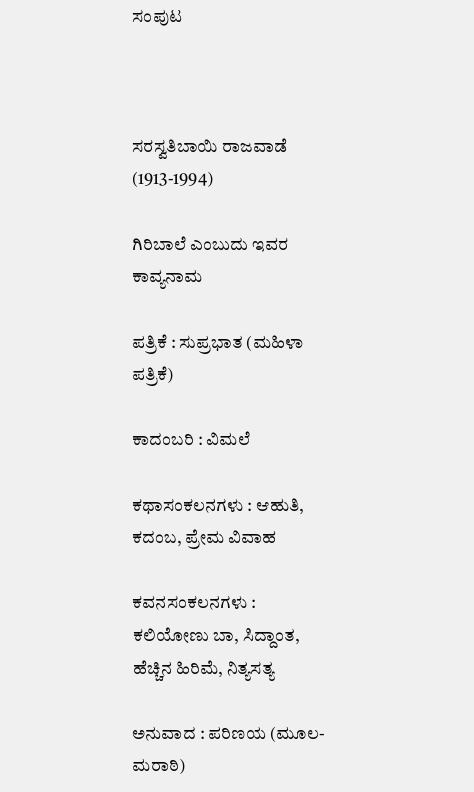ಸಂಪುಟ



ಸರಸ್ವತಿಬಾಯಿ ರಾಜವಾಡೆ (1913-1994)

ಗಿರಿಬಾಲೆ ಎಂಬುದು ಇವರ ಕಾವ್ಯನಾಮ

ಪತ್ರಿಕೆ : ಸುಪ್ರಭಾತ (ಮಹಿಳಾ ಪತ್ರಿಕೆ)

ಕಾದಂಬರಿ : ವಿಮಲೆ

ಕಥಾಸಂಕಲನಗಳು : ಆಹುತಿ, ಕದಂಬ, ಪ್ರೇಮ ವಿವಾಹ

ಕವನಸಂಕಲನಗಳು : ಕಲಿಯೋಣು ಬಾ, ಸಿದ್ದಾಂತ, ಹೆಚ್ಚಿನ ಹಿರಿಮೆ, ನಿತ್ಯಸತ್ಯ

ಅನುವಾದ : ಪರಿಣಯ (ಮೂಲ-ಮರಾಠಿ)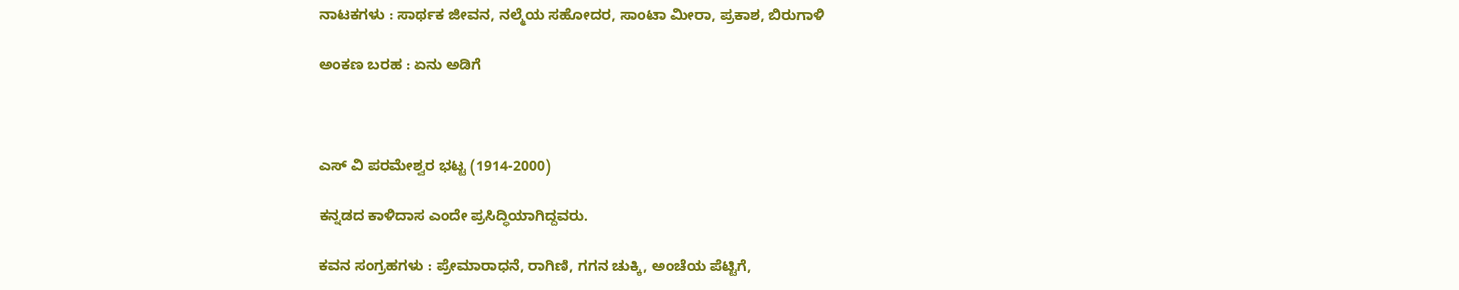ನಾಟಕಗಳು : ಸಾರ್ಥಕ ಜೀವನ, ನಲ್ಮೆಯ ಸಹೋದರ, ಸಾಂಟಾ ಮೀರಾ, ಪ್ರಕಾಶ, ಬಿರುಗಾಳಿ

ಅಂಕಣ ಬರಹ : ಏನು ಅಡಿಗೆ



ಎಸ್ ವಿ ಪರಮೇಶ್ವರ ಭಟ್ಟ (1914-2000)

ಕನ್ನಡದ ಕಾಳಿದಾಸ ಎಂದೇ ಪ್ರಸಿದ್ಧಿಯಾಗಿದ್ದವರು.

ಕವನ ಸಂಗ್ರಹಗಳು : ಪ್ರೇಮಾರಾಧನೆ, ರಾಗಿಣಿ, ಗಗನ ಚುಕ್ಕಿ, ಅಂಚೆಯ ಪೆಟ್ಟಿಗೆ,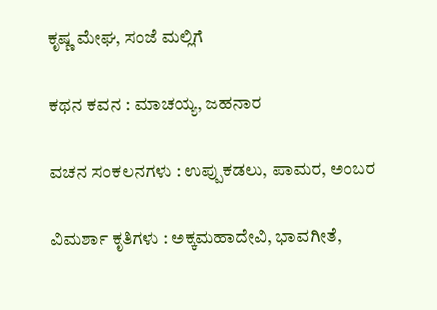ಕೃಷ್ಣ ಮೇಘ, ಸಂಜೆ ಮಲ್ಲಿಗೆ

ಕಥನ ಕವನ : ಮಾಚಯ್ಯ, ಜಹನಾರ

ವಚನ ಸಂಕಲನಗಳು : ಉಪ್ಪುಕಡಲು, ಪಾಮರ, ಅಂಬರ

ವಿಮರ್ಶಾ ಕೃತಿಗಳು : ಅಕ್ಕಮಹಾದೇವಿ, ಭಾವಗೀತೆ,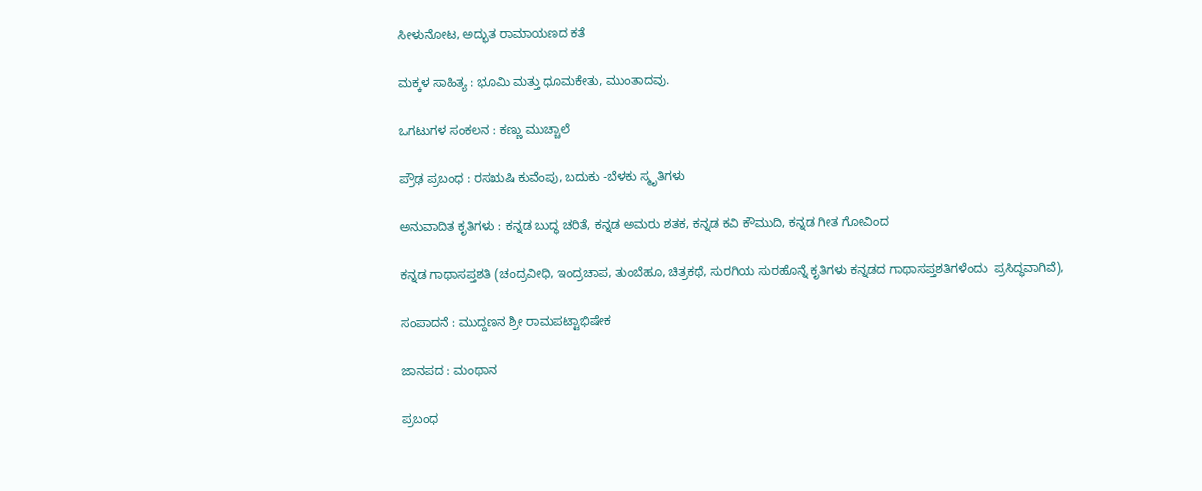ಸೀಳುನೋಟ, ಅದ್ಭುತ ರಾಮಾಯಣದ ಕತೆ

ಮಕ್ಕಳ ಸಾಹಿತ್ಯ : ಭೂಮಿ ಮತ್ತು ಧೂಮಕೇತು, ಮುಂತಾದವು.

ಒಗಟುಗಳ ಸಂಕಲನ : ಕಣ್ಣು ಮುಚ್ಚಾಲೆ

ಪ್ರೌಢ ಪ್ರಬಂಧ : ರಸಋಷಿ ಕುವೆಂಪು, ಬದುಕು -ಬೆಳಕು ಸ್ಮೃತಿಗಳು

ಅನುವಾದಿತ ಕೃತಿಗಳು : ಕನ್ನಡ ಬುದ್ಧ ಚರಿತೆ, ಕನ್ನಡ ಅಮರು ಶತಕ, ಕನ್ನಡ ಕವಿ ಕೌಮುದಿ, ಕನ್ನಡ ಗೀತ ಗೋವಿಂದ

ಕನ್ನಡ ಗಾಥಾಸಪ್ತಶತಿ (ಚಂದ್ರವೀಧಿ, ಇಂದ್ರಚಾಪ, ತುಂಬೆಹೂ, ಚಿತ್ರಕಥೆ, ಸುರಗಿಯ ಸುರಹೊನ್ನೆ ಕೃತಿಗಳು ಕನ್ನಡದ ಗಾಥಾಸಪ್ತಶತಿಗಳೆಂದು  ಪ್ರಸಿದ್ಧವಾಗಿವೆ),

ಸಂಪಾದನೆ : ಮುದ್ದಣನ ಶ್ರೀ ರಾಮಪಟ್ಟಾಭಿಷೇಕ

ಜಾನಪದ : ಮಂಥಾನ

ಪ್ರಬಂಧ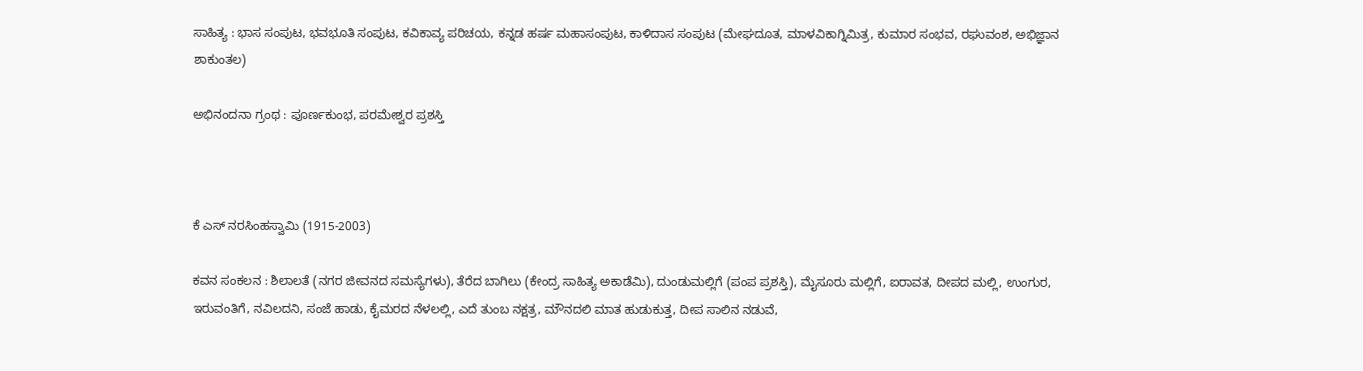ಸಾಹಿತ್ಯ : ಭಾಸ ಸಂಪುಟ, ಭವಭೂತಿ ಸಂಪುಟ, ಕವಿಕಾವ್ಯ ಪರಿಚಯ, ಕನ್ನಡ ಹರ್ಷ ಮಹಾಸಂಪುಟ, ಕಾಳಿದಾಸ ಸಂಪುಟ (ಮೇಘದೂತ, ಮಾಳವಿಕಾಗ್ನಿಮಿತ್ರ, ಕುಮಾರ ಸಂಭವ, ರಘುವಂಶ, ಅಭಿಜ್ಞಾನ ಶಾಕುಂತಲ)

ಅಭಿನಂದನಾ ಗ್ರಂಥ : ಪೂರ್ಣಕುಂಭ, ಪರಮೇಶ್ವರ ಪ್ರಶಸ್ತಿ



ಕೆ ಎಸ್ ನರಸಿಂಹಸ್ವಾಮಿ (1915-2003)

ಕವನ ಸಂಕಲನ : ಶಿಲಾಲತೆ (ನಗರ ಜೀವನದ ಸಮಸ್ಯೆಗಳು), ತೆರೆದ ಬಾಗಿಲು (ಕೇಂದ್ರ ಸಾಹಿತ್ಯ ಅಕಾಡೆಮಿ), ದುಂಡುಮಲ್ಲಿಗೆ (ಪಂಪ ಪ್ರಶಸ್ತಿ), ಮೈಸೂರು ಮಲ್ಲಿಗೆ, ಐರಾವತ, ದೀಪದ ಮಲ್ಲಿ, ಉಂಗುರ, ಇರುವಂತಿಗೆ, ನವಿಲದನಿ, ಸಂಜೆ ಹಾಡು, ಕೈಮರದ ನೆಳಲಲ್ಲಿ, ಎದೆ ತುಂಬ ನಕ್ಷತ್ರ, ಮೌನದಲಿ ಮಾತ ಹುಡುಕುತ್ತ, ದೀಪ ಸಾಲಿನ ನಡುವೆ,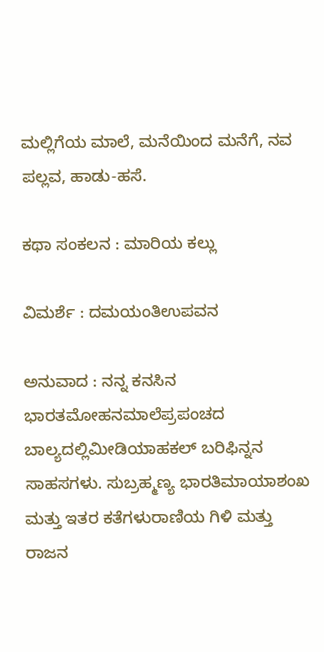ಮಲ್ಲಿಗೆಯ ಮಾಲೆ, ಮನೆಯಿಂದ ಮನೆಗೆ, ನವ ಪಲ್ಲವ, ಹಾಡು-ಹಸೆ.

ಕಥಾ ಸಂಕಲನ : ಮಾರಿಯ ಕಲ್ಲು

ವಿಮರ್ಶೆ : ದಮಯಂತಿಉಪವನ

ಅನುವಾದ : ನನ್ನ ಕನಸಿನ ಭಾರತಮೋಹನಮಾಲೆಪ್ರಪಂಚದ ಬಾಲ್ಯದಲ್ಲಿಮೀಡಿಯಾಹಕಲ್ ಬರಿಫಿನ್ನನ ಸಾಹಸಗಳು. ಸುಬ್ರಹ್ಮಣ್ಯ ಭಾರತಿಮಾಯಾಶಂಖ ಮತ್ತು ಇತರ ಕತೆಗಳುರಾಣಿಯ ಗಿಳಿ ಮತ್ತು ರಾಜನ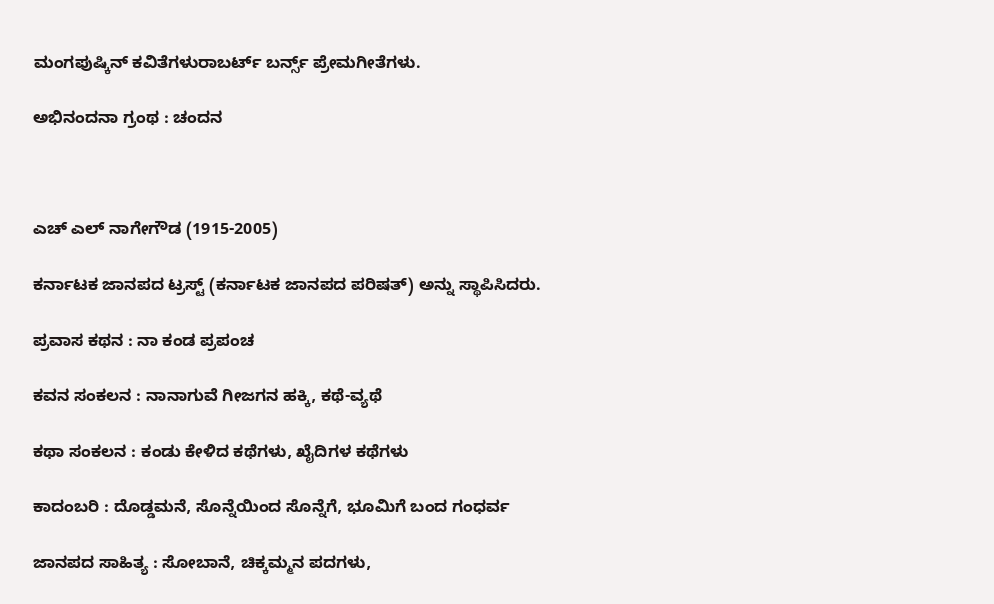ಮಂಗಪುಷ್ಕಿನ್‌ ಕವಿತೆಗಳುರಾಬರ್ಟ್‌ ಬರ್ನ್ಸ್‌ ಪ್ರೇಮಗೀತೆಗಳು.

ಅಭಿನಂದನಾ ಗ್ರಂಥ : ಚಂದನ



ಎಚ್ ಎಲ್ ನಾಗೇಗೌಡ (1915-2005)

ಕರ್ನಾಟಕ ಜಾನಪದ ಟ್ರಸ್ಟ್‌ (ಕರ್ನಾಟಕ ಜಾನಪದ ಪರಿಷತ್) ಅನ್ನು ಸ್ಥಾಪಿಸಿದರು.

ಪ್ರವಾಸ ಕಥನ : ನಾ ಕಂಡ ಪ್ರಪಂಚ

ಕವನ ಸಂಕಲನ : ನಾನಾಗುವೆ ಗೀಜಗನ ಹಕ್ಕಿ, ಕಥೆ-ವ್ಯಥೆ

ಕಥಾ ಸಂಕಲನ : ಕಂಡು ಕೇಳಿದ ಕಥೆಗಳು, ಖೈದಿಗಳ ಕಥೆಗಳು

ಕಾದಂಬರಿ : ದೊಡ್ಡಮನೆ, ಸೊನ್ನೆಯಿಂದ ಸೊನ್ನೆಗೆ, ಭೂಮಿಗೆ ಬಂದ ಗಂಧರ್ವ

ಜಾನಪದ ಸಾಹಿತ್ಯ : ಸೋಬಾನೆ, ಚಿಕ್ಕಮ್ಮನ ಪದಗಳು,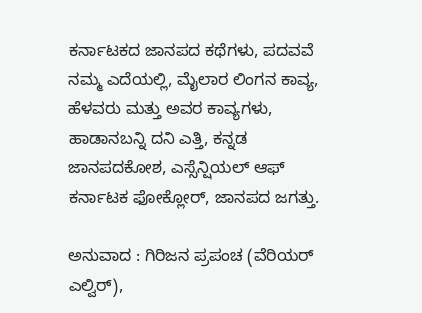ಕರ್ನಾಟಕದ ಜಾನಪದ ಕಥೆಗಳು, ಪದವವೆ ನಮ್ಮ ಎದೆಯಲ್ಲಿ, ಮೈಲಾರ ಲಿಂಗನ ಕಾವ್ಯ, ಹೆಳವರು ಮತ್ತು ಅವರ ಕಾವ್ಯಗಳು, ಹಾಡಾನಬನ್ನಿ ದನಿ ಎತ್ತಿ, ಕನ್ನಡ ಜಾನಪದಕೋಶ, ಎಸ್ಸೆನ್ಷಿಯಲ್ ಆಫ್ ಕರ್ನಾಟಕ ಫೋಕ್ಲೋರ್, ಜಾನಪದ ಜಗತ್ತು.

ಅನುವಾದ : ಗಿರಿಜನ ಪ್ರಪಂಚ (ವೆರಿಯರ್ ಎಲ್ವಿರ್),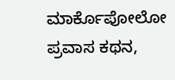ಮಾರ್ಕೊಪೋಲೋ ಪ್ರವಾಸ ಕಥನ,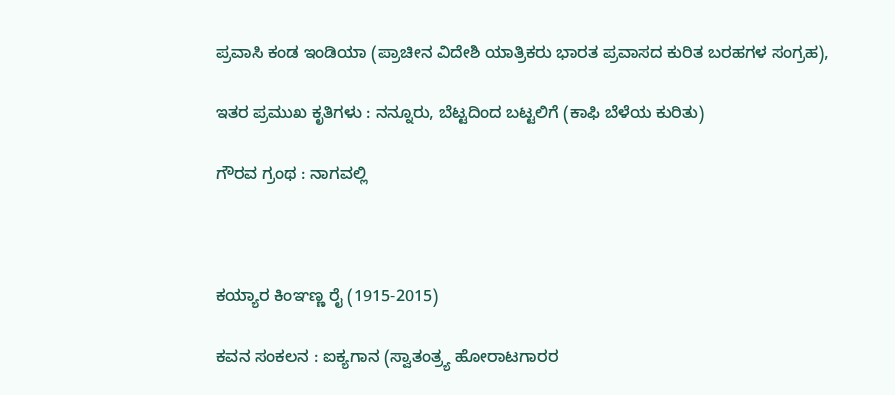ಪ್ರವಾಸಿ ಕಂಡ ಇಂಡಿಯಾ (ಪ್ರಾಚೀನ ವಿದೇಶಿ ಯಾತ್ರಿಕರು ಭಾರತ ಪ್ರವಾಸದ ಕುರಿತ ಬರಹಗಳ ಸಂಗ್ರಹ),

ಇತರ ಪ್ರಮುಖ ಕೃತಿಗಳು : ನನ್ನೂರು, ಬೆಟ್ಟದಿಂದ ಬಟ್ಟಲಿಗೆ (ಕಾಫಿ ಬೆಳೆಯ ಕುರಿತು)

ಗೌರವ ಗ್ರಂಥ : ನಾಗವಲ್ಲಿ



ಕಯ್ಯಾರ ಕಿಂಞಣ್ಣ ರೈ (1915-2015)

ಕವನ ಸಂಕಲನ : ಐಕ್ಯಗಾನ (ಸ್ವಾತಂತ್ರ್ಯ ಹೋರಾಟಗಾರರ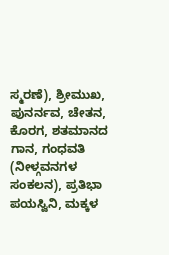ಸ್ಮರಣೆ), ಶ್ರೀಮುಖ, ಪುನರ್ನವ, ಚೇತನ, ಕೊರಗ, ಶತಮಾನದ ಗಾನ, ಗಂಧವತಿ (ನೀಳ್ಗವನಗಳ ಸಂಕಲನ), ಪ್ರತಿಭಾ ಪಯಸ್ವಿನಿ, ಮಕ್ಕಳ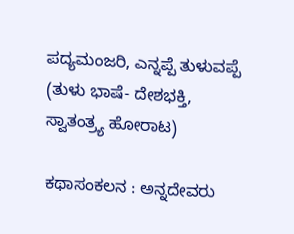ಪದ್ಯಮಂಜರಿ, ಎನ್ನಪ್ಪೆ ತುಳುವಪ್ಪೆ (ತುಳು ಭಾಷೆ- ದೇಶಭಕ್ತಿ, ಸ್ವಾತಂತ್ರ್ಯ ಹೋರಾಟ)

ಕಥಾಸಂಕಲನ : ಅನ್ನದೇವರು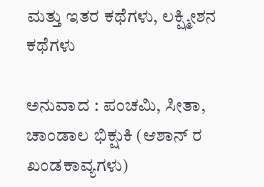ಮತ್ತು ಇತರ ಕಥೆಗಳು, ಲಕ್ಷ್ಮೀಶನ ಕಥೆಗಳು

ಅನುವಾದ : ಪಂಚಮಿ, ಸೀತಾ, ಚಾಂಡಾಲ ಭಿಕ್ಷುಕಿ (ಆಶಾನ್ ರ ಖಂಡಕಾವ್ಯಗಳು)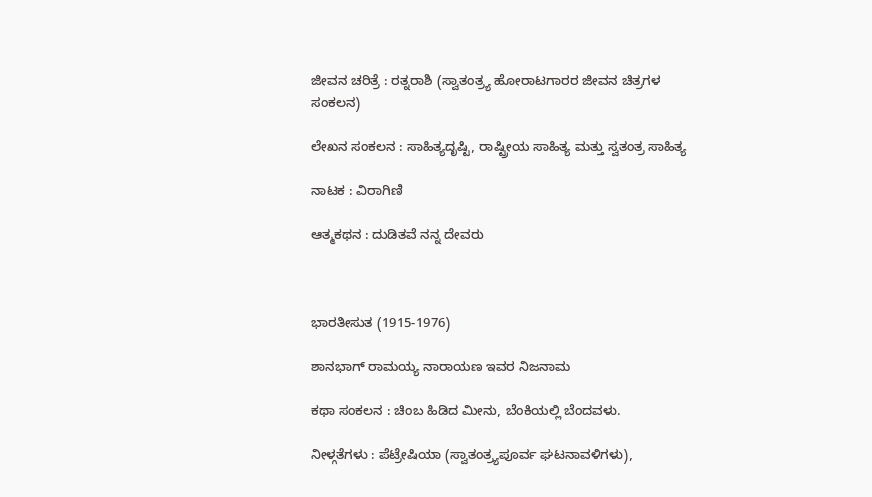ಜೀವನ ಚರಿತ್ರೆ : ರತ್ನರಾಶಿ (ಸ್ವಾತಂತ್ರ್ಯ ಹೋರಾಟಗಾರರ ಜೀವನ ಚಿತ್ರಗಳ ಸಂಕಲನ)

ಲೇಖನ ಸಂಕಲನ : ಸಾಹಿತ್ಯದೃಷ್ಟಿ, ರಾಷ್ಟ್ರೀಯ ಸಾಹಿತ್ಯ ಮತ್ತು ಸ್ವತಂತ್ರ ಸಾಹಿತ್ಯ

ನಾಟಕ : ವಿರಾಗಿಣಿ

ಆತ್ಮಕಥನ : ದುಡಿತವೆ ನನ್ನ ದೇವರು



ಭಾರತೀಸುತ (1915-1976)

ಶಾನಭಾಗ್ ರಾಮಯ್ಯ ನಾರಾಯಣ ಇವರ ನಿಜನಾಮ

ಕಥಾ ಸಂಕಲನ : ಚಿಂಬ ಹಿಡಿದ ಮೀನು, ಬೆಂಕಿಯಲ್ಲಿ ಬೆಂದವಳು.

ನೀಳ್ಗತೆಗಳು : ಪೆಟ್ರೇಷಿಯಾ (ಸ್ವಾತಂತ್ರ್ಯಪೂರ್ವ ಘಟನಾವಳಿಗಳು),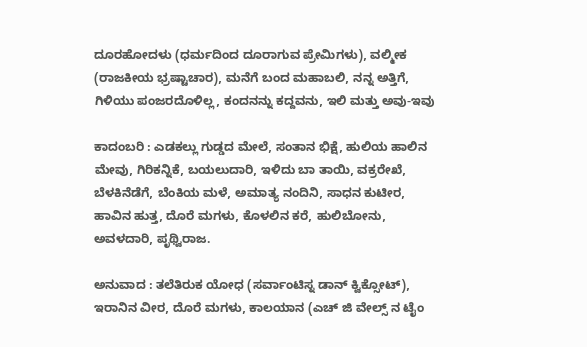ದೂರಹೋದಳು (ಧರ್ಮದಿಂದ ದೂರಾಗುವ ಪ್ರೇಮಿಗಳು), ವಲ್ಮೀಕ (ರಾಜಕೀಯ ಭ್ರಷ್ಟಾಚಾರ), ಮನೆಗೆ ಬಂದ ಮಹಾಬಲಿ, ನನ್ನ ಅತ್ತಿಗೆ, ಗಿಳಿಯು ಪಂಜರದೊಳಿಲ್ಲ, ಕಂದನನ್ನು ಕದ್ದವನು, ಇಲಿ ಮತ್ತು ಅವು-ಇವು

ಕಾದಂಬರಿ : ಎಡಕಲ್ಲು ಗುಡ್ಡದ ಮೇಲೆ, ಸಂತಾನ ಭಿಕ್ಷೆ, ಹುಲಿಯ ಹಾಲಿನ ಮೇವು, ಗಿರಿಕನ್ನಿಕೆ, ಬಯಲುದಾರಿ, ಇಳಿದು ಬಾ ತಾಯಿ, ವಕ್ರರೇಖೆ, ಬೆಳಕಿನೆಡೆಗೆ, ಬೆಂಕಿಯ ಮಳೆ, ಅಮಾತ್ಯ ನಂದಿನಿ, ಸಾಧನ ಕುಟೀರ, ಹಾವಿನ ಹುತ್ತ, ದೊರೆ ಮಗಳು, ಕೊಳಲಿನ ಕರೆ, ಹುಲಿಬೋನು, ಅವಳದಾರಿ, ಪೃಥ್ವಿರಾಜ.

ಅನುವಾದ : ತಲೆತಿರುಕ ಯೋಧ (ಸರ್ವಾಂಟಿಸ್ನ ಡಾನ್ ಕ್ವಿಕ್ಸೋಟ್), ಇರಾನಿನ ವೀರ, ದೊರೆ ಮಗಳು, ಕಾಲಯಾನ (ಎಚ್ ಜಿ ವೇಲ್ಸ್ ನ ಟೈಂ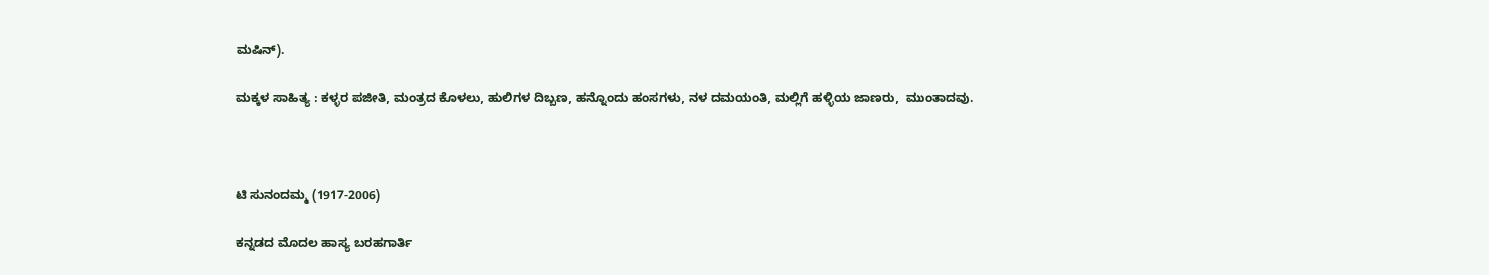ಮಷಿನ್).

ಮಕ್ಕಳ ಸಾಹಿತ್ಯ : ಕಳ್ಳರ ಪಜೀತಿ, ಮಂತ್ರದ ಕೊಳಲು, ಹುಲಿಗಳ ದಿಬ್ಬಣ, ಹನ್ನೊಂದು ಹಂಸಗಳು, ನಳ ದಮಯಂತಿ, ಮಲ್ಲಿಗೆ ಹಳ್ಳಿಯ ಜಾಣರು,  ಮುಂತಾದವು.



ಟಿ ಸುನಂದಮ್ಮ (1917-2006)

ಕನ್ನಡದ ಮೊದಲ ಹಾಸ್ಯ ಬರಹಗಾರ್ತಿ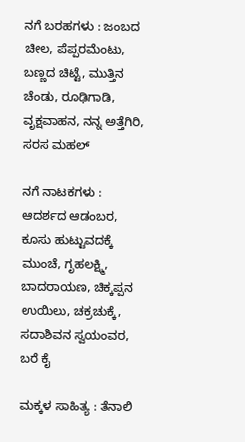ನಗೆ ಬರಹಗಳು : ಜಂಬದ ಚೀಲ, ಪೆಪ್ಪರಮೆಂಟು, ಬಣ್ಣದ ಚಿಟ್ಟೆ, ಮುತ್ತಿನ ಚೆಂಡು, ರೂಢಿಗಾಡಿ, ವೃಕ್ಷವಾಹನ, ನನ್ನ ಅತ್ತೆಗಿರಿ, ಸರಸ ಮಹಲ್

ನಗೆ ನಾಟಕಗಳು : ಆದರ್ಶದ ಆಡಂಬರ, ಕೂಸು ಹುಟ್ಟುವದಕ್ಕೆ ಮುಂಚೆ, ಗೃಹಲಕ್ಷ್ಮಿ, ಬಾದರಾಯಣ, ಚಿಕ್ಕಪ್ಪನ ಉಯಿಲು, ಚಕ್ರಚುಕ್ಕೆ, ಸದಾಶಿವನ ಸ್ವಯಂವರ, ಬರೆ ಕೈ

ಮಕ್ಕಳ ಸಾಹಿತ್ಯ : ತೆನಾಲಿ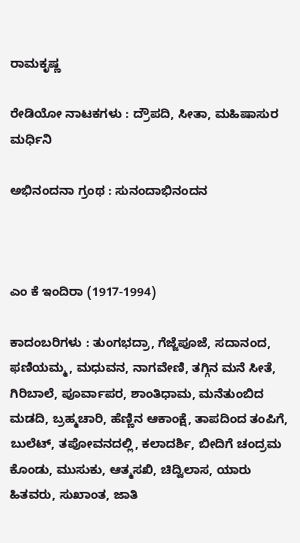ರಾಮಕೃಷ್ಣ

ರೇಡಿಯೋ ನಾಟಕಗಳು : ದ್ರೌಪದಿ, ಸೀತಾ, ಮಹಿಷಾಸುರ ಮರ್ಧಿನಿ

ಅಭಿನಂದನಾ ಗ್ರಂಥ : ಸುನಂದಾಭಿನಂದನ



ಎಂ ಕೆ ಇಂದಿರಾ (1917-1994)

ಕಾದಂಬರಿಗಳು : ತುಂಗಭದ್ರಾ, ಗೆಜ್ಜೆಪೂಜೆ, ಸದಾನಂದ, ಫಣಿಯಮ್ಮ, ಮಧುವನ, ನಾಗವೇಣಿ, ತಗ್ಗಿನ ಮನೆ ಸೀತೆ, ಗಿರಿಬಾಲೆ, ಪೂರ್ವಾಪರ, ಶಾಂತಿಧಾಮ, ಮನೆತುಂಬಿದ ಮಡದಿ, ಬ್ರಹ್ಮಚಾರಿ, ಹೆಣ್ಣಿನ ಆಕಾಂಕ್ಷೆ, ತಾಪದಿಂದ ತಂಪಿಗೆ, ಬುಲೆಟ್, ತಪೋವನದಲ್ಲಿ, ಕಲಾದರ್ಶಿ, ಬೀದಿಗೆ ಚಂದ್ರಮ ಕೊಂಡು, ಮುಸುಕು, ಆತ್ಮಸಖಿ, ಚಿದ್ವಿಲಾಸ, ಯಾರು ಹಿತವರು, ಸುಖಾಂತ, ಜಾತಿ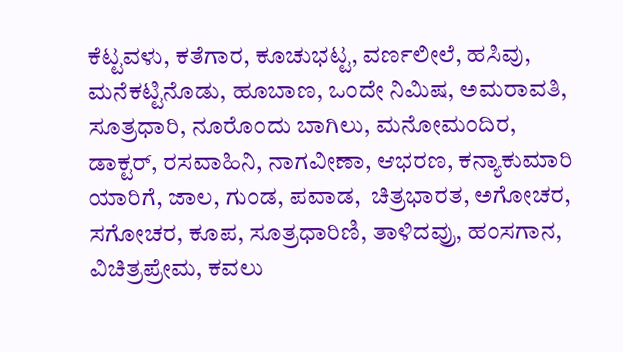ಕೆಟ್ಟವಳು, ಕತೆಗಾರ, ಕೂಚುಭಟ್ಟ, ವರ್ಣಲೀಲೆ, ಹಸಿವು, ಮನೆಕಟ್ಟಿನೊಡು, ಹೂಬಾಣ, ಒಂದೇ ನಿಮಿಷ, ಅಮರಾವತಿ, ಸೂತ್ರಧಾರಿ, ನೂರೊಂದು ಬಾಗಿಲು, ಮನೋಮಂದಿರ, ಡಾಕ್ಟರ್, ರಸವಾಹಿನಿ, ನಾಗವೀಣಾ, ಆಭರಣ, ಕನ್ಯಾಕುಮಾರಿ ಯಾರಿಗೆ, ಜಾಲ, ಗುಂಡ, ಪವಾಡ,  ಚಿತ್ರಭಾರತ, ಅಗೋಚರ, ಸಗೋಚರ, ಕೂಪ, ಸೂತ್ರಧಾರಿಣಿ, ತಾಳಿದವ್ರು, ಹಂಸಗಾನ, ವಿಚಿತ್ರಪ್ರೇಮ, ಕವಲು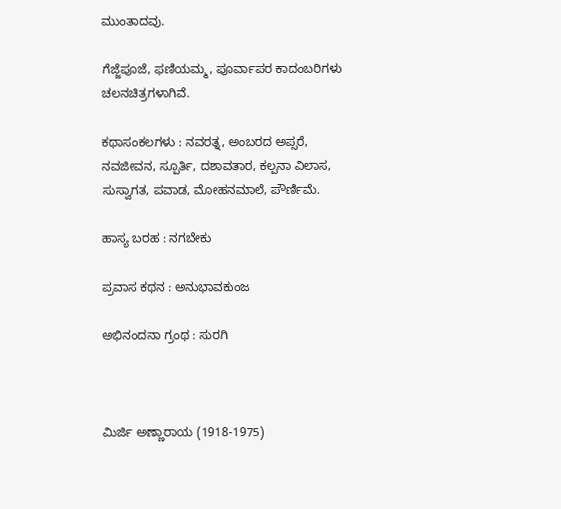ಮುಂತಾದವು.

ಗೆಜ್ಜೆಪೂಜೆ, ಫಣಿಯಮ್ಮ, ಪೂರ್ವಾಪರ ಕಾದಂಬರಿಗಳು ಚಲನಚಿತ್ರಗಳಾಗಿವೆ.

ಕಥಾಸಂಕಲಗಳು : ನವರತ್ನ, ಅಂಬರದ ಅಪ್ಸರೆ, ನವಜೀವನ, ಸ್ಪೂರ್ತಿ, ದಶಾವತಾರ, ಕಲ್ಪನಾ ವಿಲಾಸ, ಸುಸ್ವಾಗತ, ಪವಾಡ, ಮೋಹನಮಾಲೆ, ಪೌರ್ಣಿಮೆ.

ಹಾಸ್ಯ ಬರಹ : ನಗಬೇಕು

ಪ್ರವಾಸ ಕಥನ : ಅನುಭಾವಕುಂಜ

ಅಭಿನಂದನಾ ಗ್ರಂಥ : ಸುರಗಿ



ಮಿರ್ಜಿ ಅಣ್ಣಾರಾಯ (1918-1975)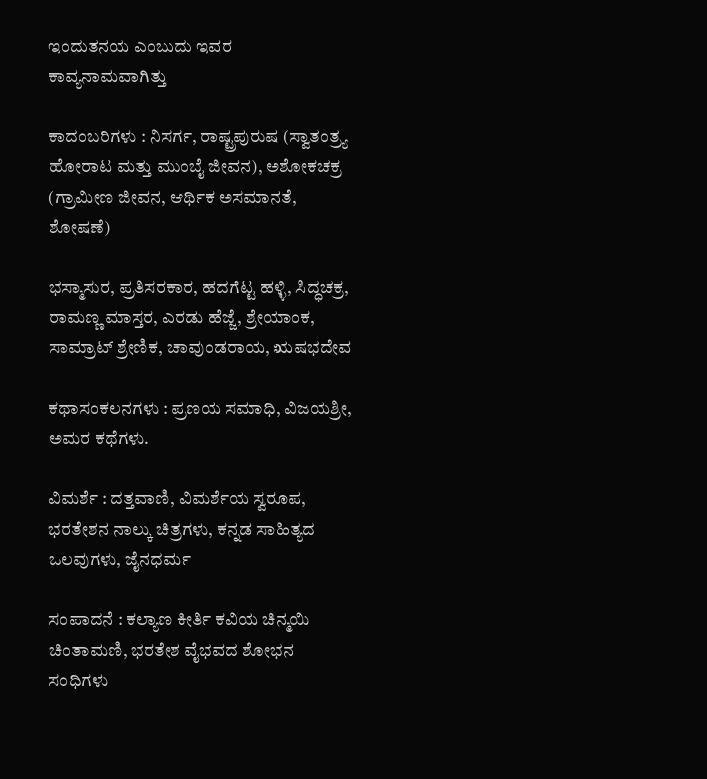ಇಂದುತನಯ ಎಂಬುದು ಇವರ ಕಾವ್ಯನಾಮವಾಗಿತ್ತು

ಕಾದಂಬರಿಗಳು : ನಿಸರ್ಗ, ರಾಷ್ಟ್ರಪುರುಷ (ಸ್ವಾತಂತ್ರ್ಯ ಹೋರಾಟ ಮತ್ತು ಮುಂಬೈ ಜೀವನ), ಅಶೋಕಚಕ್ರ (ಗ್ರಾಮೀಣ ಜೀವನ, ಆರ್ಥಿಕ ಅಸಮಾನತೆ, ಶೋಷಣೆ)

ಭಸ್ಮಾಸುರ, ಪ್ರತಿಸರಕಾರ, ಹದಗೆಟ್ಟ ಹಳ್ಳಿ, ಸಿದ್ಧಚಕ್ರ, ರಾಮಣ್ಣ ಮಾಸ್ತರ, ಎರಡು ಹೆಜ್ಜೆ, ಶ್ರೇಯಾಂಕ, ಸಾಮ್ರಾಟ್ ಶ್ರೇಣಿಕ, ಚಾವುಂಡರಾಯ, ಋಷಭದೇವ

ಕಥಾಸಂಕಲನಗಳು : ಪ್ರಣಯ ಸಮಾಧಿ, ವಿಜಯಶ್ರೀ, ಅಮರ ಕಥೆಗಳು.

ವಿಮರ್ಶೆ : ದತ್ತವಾಣಿ, ವಿಮರ್ಶೆಯ ಸ್ವರೂಪ, ಭರತೇಶನ ನಾಲ್ಕು ಚಿತ್ರಗಳು, ಕನ್ನಡ ಸಾಹಿತ್ಯದ ಒಲವುಗಳು, ಜೈನಧರ್ಮ

ಸಂಪಾದನೆ : ಕಲ್ಯಾಣ ಕೀರ್ತಿ ಕವಿಯ ಚಿನ್ಮಯಿ ಚಿಂತಾಮಣಿ, ಭರತೇಶ ವೈಭವದ ಶೋಭನ ಸಂಧಿಗಳು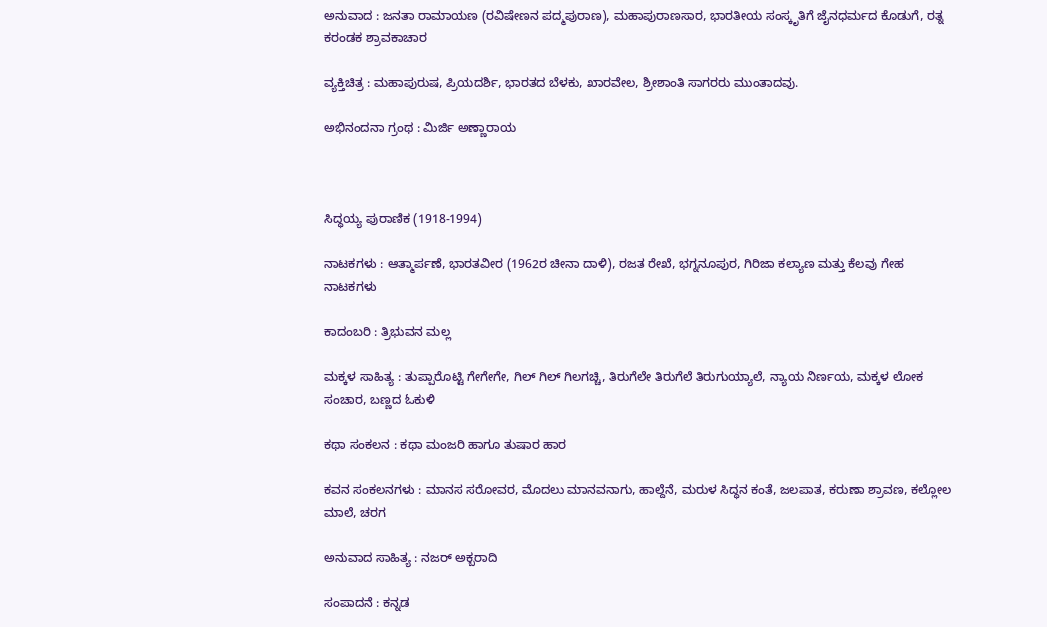ಅನುವಾದ : ಜನತಾ ರಾಮಾಯಣ (ರವಿಷೇಣನ ಪದ್ಮಪುರಾಣ), ಮಹಾಪುರಾಣಸಾರ, ಭಾರತೀಯ ಸಂಸ್ಕೃತಿಗೆ ಜೈನಧರ್ಮದ ಕೊಡುಗೆ, ರತ್ನ ಕರಂಡಕ ಶ್ರಾವಕಾಚಾರ

ವ್ಯಕ್ತಿಚಿತ್ರ : ಮಹಾಪುರುಷ, ಪ್ರಿಯದರ್ಶಿ, ಭಾರತದ ಬೆಳಕು, ಖಾರವೇಲ, ಶ್ರೀಶಾಂತಿ ಸಾಗರರು ಮುಂತಾದವು.

ಅಭಿನಂದನಾ ಗ್ರಂಥ : ಮಿರ್ಜಿ ಅಣ್ಣಾರಾಯ



ಸಿದ್ಧಯ್ಯ ಪುರಾಣಿಕ (1918-1994)

ನಾಟಕಗಳು : ಆತ್ಮಾರ್ಪಣೆ, ಭಾರತವೀರ (1962ರ ಚೀನಾ ದಾಳಿ), ರಜತ ರೇಖೆ, ಭಗ್ನನೂಪುರ, ಗಿರಿಜಾ ಕಲ್ಯಾಣ ಮತ್ತು ಕೆಲವು ಗೇಹ ನಾಟಕಗಳು

ಕಾದಂಬರಿ : ತ್ರಿಭುವನ ಮಲ್ಲ

ಮಕ್ಕಳ ಸಾಹಿತ್ಯ : ತುಪ್ಪಾರೊಟ್ಟಿ ಗೇಗೇಗೇ, ಗಿಲ್ ಗಿಲ್ ಗಿಲಗಚ್ಚಿ, ತಿರುಗೆಲೇ ತಿರುಗೆಲೆ ತಿರುಗುಯ್ಯಾಲೆ, ನ್ಯಾಯ ನಿರ್ಣಯ, ಮಕ್ಕಳ ಲೋಕ ಸಂಚಾರ, ಬಣ್ಣದ ಓಕುಳಿ

ಕಥಾ ಸಂಕಲನ : ಕಥಾ ಮಂಜರಿ ಹಾಗೂ ತುಷಾರ ಹಾರ

ಕವನ ಸಂಕಲನಗಳು : ಮಾನಸ ಸರೋವರ, ಮೊದಲು ಮಾನವನಾಗು, ಹಾಲ್ದೆನೆ, ಮರುಳ ಸಿದ್ಧನ ಕಂತೆ, ಜಲಪಾತ, ಕರುಣಾ ಶ್ರಾವಣ, ಕಲ್ಲೋಲ ಮಾಲೆ, ಚರಗ

ಅನುವಾದ ಸಾಹಿತ್ಯ : ನಜರ್ ಅಕ್ಬರಾದಿ

ಸಂಪಾದನೆ : ಕನ್ನಡ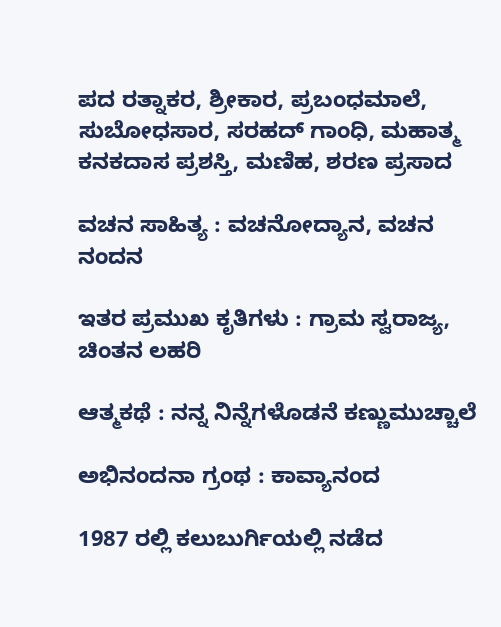ಪದ ರತ್ನಾಕರ, ಶ್ರೀಕಾರ, ಪ್ರಬಂಧಮಾಲೆ, ಸುಬೋಧಸಾರ, ಸರಹದ್ ಗಾಂಧಿ, ಮಹಾತ್ಮ ಕನಕದಾಸ ಪ್ರಶಸ್ತಿ, ಮಣಿಹ, ಶರಣ ಪ್ರಸಾದ

ವಚನ ಸಾಹಿತ್ಯ : ವಚನೋದ್ಯಾನ, ವಚನ ನಂದನ

ಇತರ ಪ್ರಮುಖ ಕೃತಿಗಳು : ಗ್ರಾಮ ಸ್ವರಾಜ್ಯ, ಚಿಂತನ ಲಹರಿ

ಆತ್ಮಕಥೆ : ನನ್ನ ನಿನ್ನೆಗಳೊಡನೆ ಕಣ್ಣುಮುಚ್ಚಾಲೆ

ಅಭಿನಂದನಾ ಗ್ರಂಥ : ಕಾವ್ಯಾನಂದ

1987 ರಲ್ಲಿ ಕಲುಬುರ್ಗಿಯಲ್ಲಿ ನಡೆದ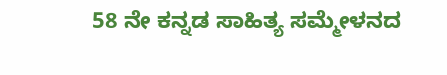58 ನೇ ಕನ್ನಡ ಸಾಹಿತ್ಯ ಸಮ್ಮೇಳನದ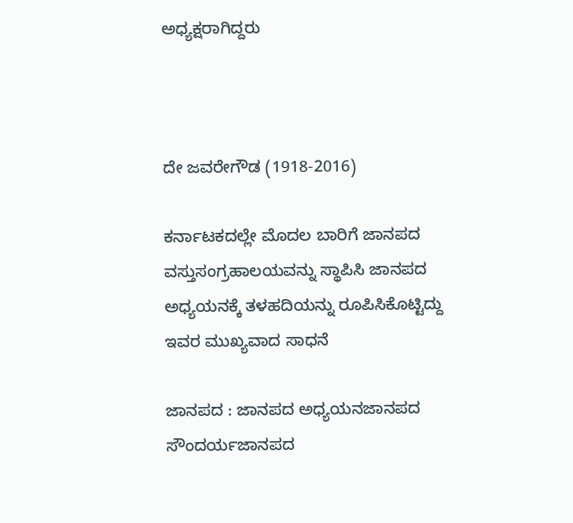ಅಧ್ಯಕ್ಷರಾಗಿದ್ದರು



ದೇ ಜವರೇಗೌಡ (1918-2016)

ಕರ್ನಾಟಕದಲ್ಲೇ ಮೊದಲ ಬಾರಿಗೆ ಜಾನಪದ ವಸ್ತುಸಂಗ್ರಹಾಲಯವನ್ನು ಸ್ಥಾಪಿಸಿ ಜಾನಪದ ಅಧ್ಯಯನಕ್ಕೆ ತಳಹದಿಯನ್ನು ರೂಪಿಸಿಕೊಟ್ಟಿದ್ದು ಇವರ ಮುಖ್ಯವಾದ ಸಾಧನೆ

ಜಾನಪದ : ಜಾನಪದ ಅಧ್ಯಯನಜಾನಪದ ಸೌಂದರ್ಯಜಾನಪದ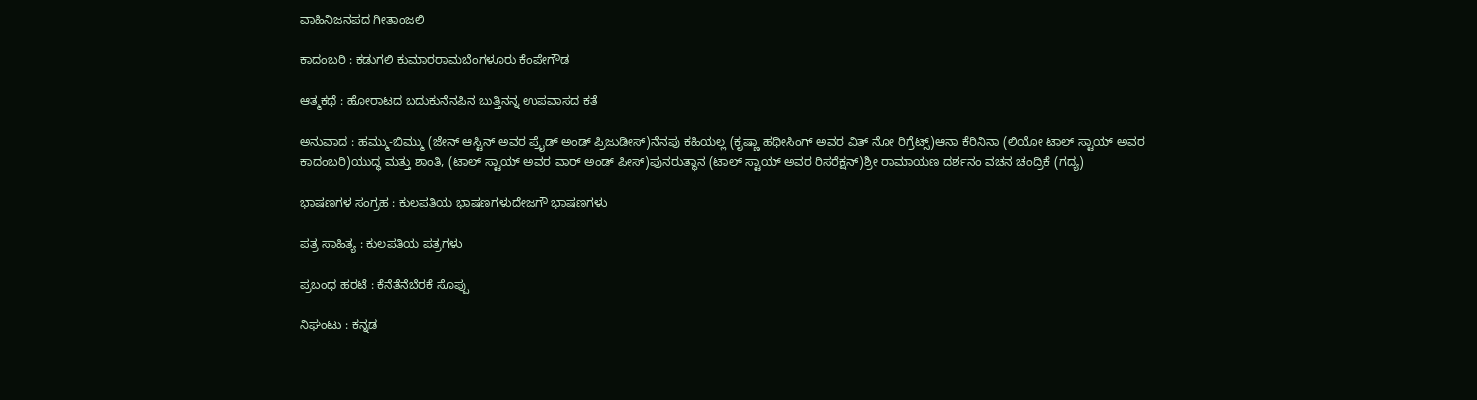ವಾಹಿನಿಜನಪದ ಗೀತಾಂಜಲಿ

ಕಾದಂಬರಿ : ಕಡುಗಲಿ ಕುಮಾರರಾಮಬೆಂಗಳೂರು ಕೆಂಪೇಗೌಡ

ಆತ್ಮಕಥೆ : ಹೋರಾಟದ ಬದುಕುನೆನಪಿನ ಬುತ್ತಿನನ್ನ ಉಪವಾಸದ ಕತೆ

ಅನುವಾದ : ಹಮ್ಮು-ಬಿಮ್ಮು (ಜೇನ್ ಆಸ್ಟಿನ್ ಅವರ ಪ್ರೈಡ್ ಅಂಡ್ ಪ್ರಿಜುಡೀಸ್)ನೆನಪು ಕಹಿಯಲ್ಲ (ಕೃಷ್ಣಾ ಹಥೀಸಿಂಗ್ ಅವರ ವಿತ್ ನೋ ರಿಗ್ರೆಟ್ಸ್)ಆನಾ ಕೆರಿನಿನಾ (ಲಿಯೋ ಟಾಲ್ ಸ್ಟಾಯ್ ಅವರ ಕಾದಂಬರಿ)ಯುದ್ಧ ಮತ್ತು ಶಾಂತಿ, (ಟಾಲ್ ಸ್ಟಾಯ್ ಅವರ ವಾರ್ ಅಂಡ್ ಪೀಸ್)ಪುನರುತ್ಥಾನ (ಟಾಲ್ ಸ್ಟಾಯ್ ಅವರ ರಿಸರೆಕ್ಷನ್)ಶ್ರೀ ರಾಮಾಯಣ ದರ್ಶನಂ ವಚನ ಚಂದ್ರಿಕೆ (ಗದ್ಯ)

ಭಾಷಣಗಳ ಸಂಗ್ರಹ : ಕುಲಪತಿಯ ಭಾಷಣಗಳುದೇಜಗೌ ಭಾಷಣಗಳು

ಪತ್ರ ಸಾಹಿತ್ಯ : ಕುಲಪತಿಯ ಪತ್ರಗಳು

ಪ್ರಬಂಧ ಹರಟೆ : ಕೆನೆತೆನೆಬೆರಕೆ ಸೊಪ್ಪು

ನಿಘಂಟು : ಕನ್ನಡ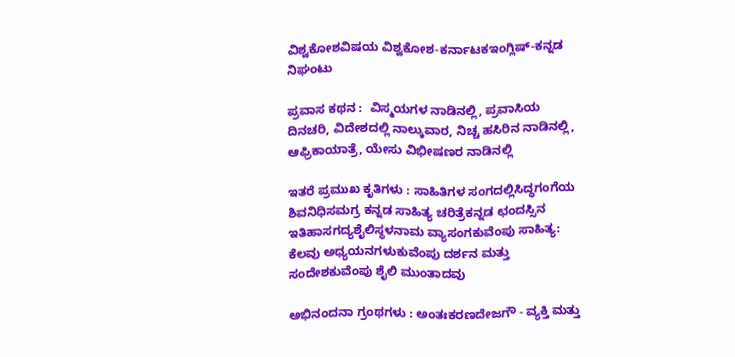ವಿಶ್ವಕೋಶವಿಷಯ ವಿಶ್ವಕೋಶ-ಕರ್ನಾಟಕಇಂಗ್ಲಿಷ್-ಕನ್ನಡ ನಿಘಂಟು

ಪ್ರವಾಸ ಕಥನ :  ವಿಸ್ಮಯಗಳ ನಾಡಿನಲ್ಲಿ, ಪ್ರವಾಸಿಯ ದಿನಚರಿ, ವಿದೇಶದಲ್ಲಿ ನಾಲ್ಕುವಾರ, ನಿಚ್ಚ ಹಸಿರಿನ ನಾಡಿನಲ್ಲಿ,  ಆಫ್ರಿಕಾಯಾತ್ರೆ, ಯೇಸು ವಿಭೀಷಣರ ನಾಡಿನಲ್ಲಿ

ಇತರೆ ಪ್ರಮುಖ ಕೃತಿಗಳು : ಸಾಹಿತಿಗಳ ಸಂಗದಲ್ಲಿಸಿದ್ಧಗಂಗೆಯ ಶಿವನಿಧಿಸಮಗ್ರ ಕನ್ನಡ ಸಾಹಿತ್ಯ ಚರಿತ್ರೆಕನ್ನಡ ಛಂದಸ್ಸಿನ ಇತಿಹಾಸಗದ್ಯಶೈಲಿಸ್ಥಳನಾಮ ವ್ಯಾಸಂಗಕುವೆಂಪು ಸಾಹಿತ್ಯ: ಕೆಲವು ಅಧ್ಯಯನಗಳುಕುವೆಂಪು ದರ್ಶನ ಮತ್ತು ಸಂದೇಶಕುವೆಂಪು ಶೈಲಿ ಮುಂತಾದವು

ಅಭಿನಂದನಾ ಗ್ರಂಥಗಳು : ಅಂತಃಕರಣದೇಜಗೌ - ವ್ಯಕ್ತಿ ಮತ್ತು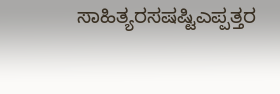ಸಾಹಿತ್ಯರಸಷಷ್ಟಿಎಪ್ಪತ್ತರ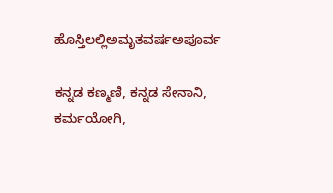ಹೊಸ್ತಿಲಲ್ಲಿಅಮೃತವರ್ಷಅಪೂರ್ವ

ಕನ್ನಡ ಕಣ್ಮಣಿ, ಕನ್ನಡ ಸೇನಾನಿ, ಕರ್ಮಯೋಗಿ,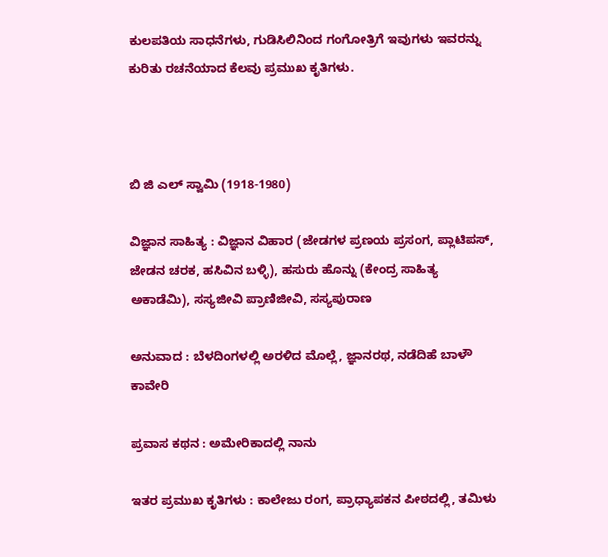ಕುಲಪತಿಯ ಸಾಧನೆಗಳು, ಗುಡಿಸಿಲಿನಿಂದ ಗಂಗೋತ್ರಿಗೆ ಇವುಗಳು ಇವರನ್ನು ಕುರಿತು ರಚನೆಯಾದ ಕೆಲವು ಪ್ರಮುಖ ಕೃತಿಗಳು.



ಬಿ ಜಿ ಎಲ್ ಸ್ವಾಮಿ (1918-1980)

ವಿಜ್ಞಾನ ಸಾಹಿತ್ಯ : ವಿಜ್ಞಾನ ವಿಹಾರ (ಜೇಡಗಳ ಪ್ರಣಯ ಪ್ರಸಂಗ, ಪ್ಲಾಟಿಪಸ್, ಜೇಡನ ಚರಕ, ಹಸಿವಿನ ಬಳ್ಳಿ), ಹಸುರು ಹೊನ್ನು (ಕೇಂದ್ರ ಸಾಹಿತ್ಯ ಅಕಾಡೆಮಿ), ಸಸ್ಯಜೀವಿ ಪ್ರಾಣಿಜೀವಿ, ಸಸ್ಯಪುರಾಣ

ಅನುವಾದ : ಬೆಳದಿಂಗಳಲ್ಲಿ ಅರಳಿದ ಮೊಲ್ಲೆ, ಜ್ಞಾನರಥ, ನಡೆದಿಹೆ ಬಾಳೌ ಕಾವೇರಿ

ಪ್ರವಾಸ ಕಥನ : ಅಮೇರಿಕಾದಲ್ಲಿ ನಾನು

ಇತರ ಪ್ರಮುಖ ಕೃತಿಗಳು : ಕಾಲೇಜು ರಂಗ, ಪ್ರಾಧ್ಯಾಪಕನ ಪೀಠದಲ್ಲಿ, ತಮಿಳು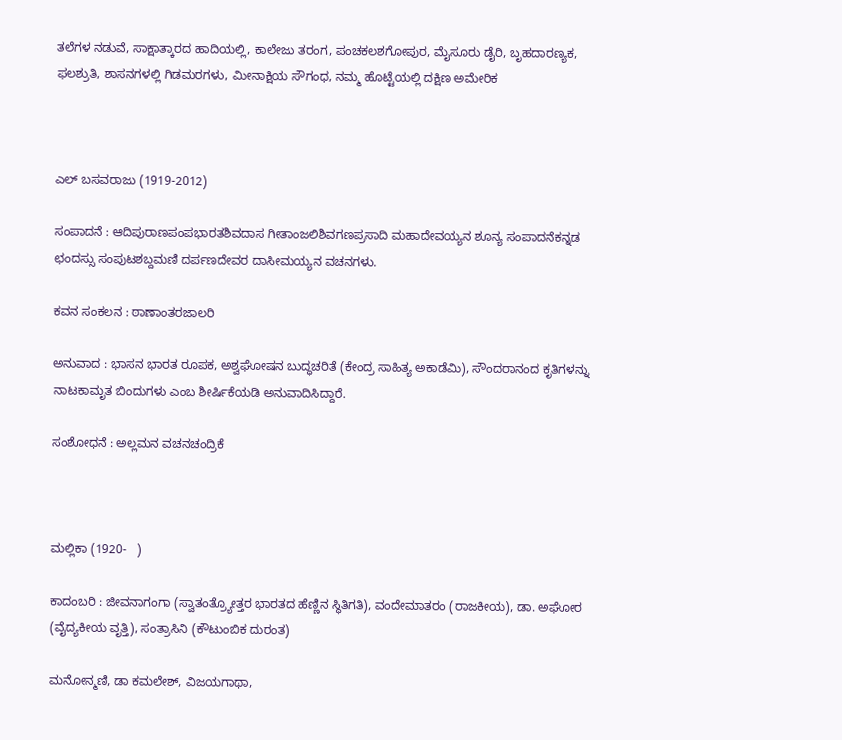ತಲೆಗಳ ನಡುವೆ, ಸಾಕ್ಷಾತ್ಕಾರದ ಹಾದಿಯಲ್ಲಿ, ಕಾಲೇಜು ತರಂಗ, ಪಂಚಕಲಶಗೋಪುರ, ಮೈಸೂರು ಡೈರಿ, ಬೃಹದಾರಣ್ಯಕ, ಫಲಶ್ರುತಿ, ಶಾಸನಗಳಲ್ಲಿ ಗಿಡಮರಗಳು, ಮೀನಾಕ್ಷಿಯ ಸೌಗಂಧ, ನಮ್ಮ ಹೊಟ್ಟೆಯಲ್ಲಿ ದಕ್ಷಿಣ ಅಮೇರಿಕ



ಎಲ್ ಬಸವರಾಜು (1919-2012)

ಸಂಪಾದನೆ : ಆದಿಪುರಾಣಪಂಪಭಾರತಶಿವದಾಸ ಗೀತಾಂಜಲಿಶಿವಗಣಪ್ರಸಾದಿ ಮಹಾದೇವಯ್ಯನ ಶೂನ್ಯ ಸಂಪಾದನೆಕನ್ನಡ ಛಂದಸ್ಸು ಸಂಪುಟಶಬ್ದಮಣಿ ದರ್ಪಣದೇವರ ದಾಸೀಮಯ್ಯನ ವಚನಗಳು.

ಕವನ ಸಂಕಲನ : ಠಾಣಾಂತರಜಾಲರಿ

ಅನುವಾದ : ಭಾಸನ ಭಾರತ ರೂಪಕ, ಅಶ್ವಘೋಷನ ಬುದ್ಧಚರಿತೆ (ಕೇಂದ್ರ ಸಾಹಿತ್ಯ ಅಕಾಡೆಮಿ), ಸೌಂದರಾನಂದ ಕೃತಿಗಳನ್ನು ನಾಟಕಾಮೃತ ಬಿಂದುಗಳು ಎಂಬ ಶೀರ್ಷಿಕೆಯಡಿ ಅನುವಾದಿಸಿದ್ದಾರೆ.

ಸಂಶೋಧನೆ : ಅಲ್ಲಮನ ವಚನಚಂದ್ರಿಕೆ



ಮಲ್ಲಿಕಾ (1920-   )

ಕಾದಂಬರಿ : ಜೀವನಾಗಂಗಾ (ಸ್ವಾತಂತ್ರ್ಯೋತ್ತರ ಭಾರತದ ಹೆಣ್ಣಿನ ಸ್ಥಿತಿಗತಿ), ವಂದೇಮಾತರಂ (ರಾಜಕೀಯ), ಡಾ. ಅಘೋರ (ವೈದ್ಯಕೀಯ ವೃತ್ತಿ), ಸಂತ್ರಾಸಿನಿ (ಕೌಟುಂಬಿಕ ದುರಂತ)

ಮನೋನ್ಮಣಿ, ಡಾ ಕಮಲೇಶ್, ವಿಜಯಗಾಥಾ,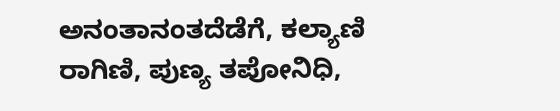ಅನಂತಾನಂತದೆಡೆಗೆ, ಕಲ್ಯಾಣಿ ರಾಗಿಣಿ, ಪುಣ್ಯ ತಪೋನಿಧಿ,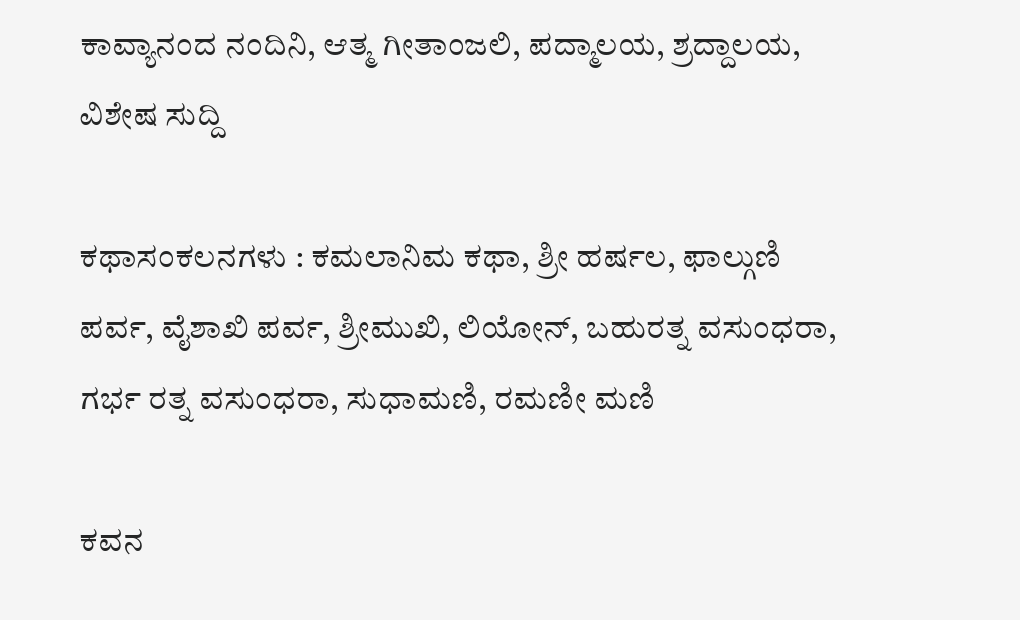ಕಾವ್ಯಾನಂದ ನಂದಿನಿ, ಆತ್ಮ ಗೀತಾಂಜಲಿ, ಪದ್ಮಾಲಯ, ಶ್ರದ್ದಾಲಯ, ವಿಶೇಷ ಸುದ್ದಿ

ಕಥಾಸಂಕಲನಗಳು : ಕಮಲಾನಿಮ ಕಥಾ, ಶ್ರೀ ಹರ್ಷಲ, ಫಾಲ್ಗುಣಿ ಪರ್ವ, ವೈಶಾಖಿ ಪರ್ವ, ಶ್ರೀಮುಖಿ, ಲಿಯೋನ್, ಬಹುರತ್ನ ವಸುಂಧರಾ, ಗರ್ಭ ರತ್ನ ವಸುಂಧರಾ, ಸುಧಾಮಣಿ, ರಮಣೀ ಮಣಿ

ಕವನ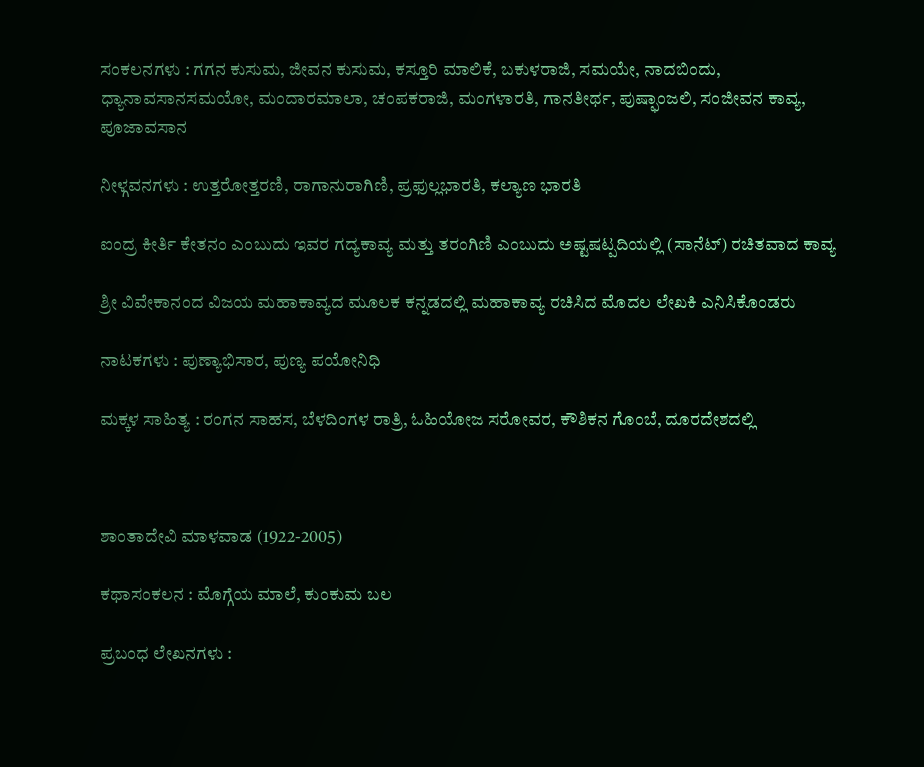ಸಂಕಲನಗಳು : ಗಗನ ಕುಸುಮ, ಜೀವನ ಕುಸುಮ, ಕಸ್ತೂರಿ ಮಾಲಿಕೆ, ಬಕುಳರಾಜಿ, ಸಮಯೇ, ನಾದಬಿಂದು, ಧ್ಯಾನಾವಸಾನಸಮಯೋ, ಮಂದಾರಮಾಲಾ, ಚಂಪಕರಾಜಿ, ಮಂಗಳಾರತಿ, ಗಾನತೀರ್ಥ, ಪುಷ್ಫಾಂಜಲಿ, ಸಂಜೀವನ ಕಾವ್ಯ, ಪೂಜಾವಸಾನ

ನೀಳ್ಗವನಗಳು : ಉತ್ತರೋತ್ತರಣಿ, ರಾಗಾನುರಾಗಿಣಿ, ಪ್ರಫುಲ್ಲಭಾರತಿ, ಕಲ್ಯಾಣ ಭಾರತಿ

ಐಂದ್ರ ಕೀರ್ತಿ ಕೇತನಂ ಎಂಬುದು ಇವರ ಗದ್ಯಕಾವ್ಯ ಮತ್ತು ತರಂಗಿಣಿ ಎಂಬುದು ಅಷ್ಟಷಟ್ಪದಿಯಲ್ಲಿ (ಸಾನೆಟ್) ರಚಿತವಾದ ಕಾವ್ಯ

ಶ್ರೀ ವಿವೇಕಾನಂದ ವಿಜಯ ಮಹಾಕಾವ್ಯದ ಮೂಲಕ ಕನ್ನಡದಲ್ಲಿ ಮಹಾಕಾವ್ಯ ರಚಿಸಿದ ಮೊದಲ ಲೇಖಕಿ ಎನಿಸಿಕೊಂಡರು

ನಾಟಕಗಳು : ಪುಣ್ಯಾಭಿಸಾರ, ಪುಣ್ಯ ಪಯೋನಿಧಿ

ಮಕ್ಕಳ ಸಾಹಿತ್ಯ : ರಂಗನ ಸಾಹಸ, ಬೆಳದಿಂಗಳ ರಾತ್ರಿ, ಓಹಿಯೋಜ ಸರೋವರ, ಕೌಶಿಕನ ಗೊಂಬೆ, ದೂರದೇಶದಲ್ಲಿ



ಶಾಂತಾದೇವಿ ಮಾಳವಾಡ (1922-2005)

ಕಥಾಸಂಕಲನ : ಮೊಗ್ಗೆಯ ಮಾಲೆ, ಕುಂಕುಮ ಬಲ

ಪ್ರಬಂಧ ಲೇಖನಗಳು :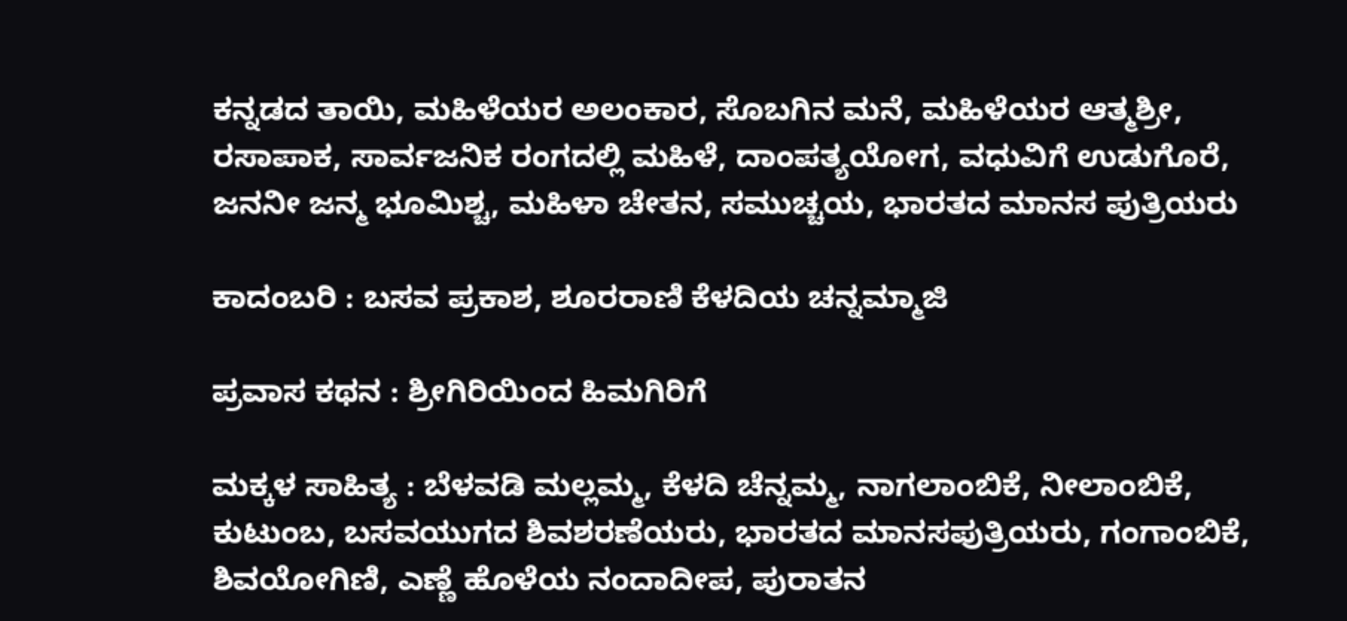ಕನ್ನಡದ ತಾಯಿ, ಮಹಿಳೆಯರ ಅಲಂಕಾರ, ಸೊಬಗಿನ ಮನೆ, ಮಹಿಳೆಯರ ಆತ್ಮಶ್ರೀ, ರಸಾಪಾಕ, ಸಾರ್ವಜನಿಕ ರಂಗದಲ್ಲಿ ಮಹಿಳೆ, ದಾಂಪತ್ಯಯೋಗ, ವಧುವಿಗೆ ಉಡುಗೊರೆ, ಜನನೀ ಜನ್ಮ ಭೂಮಿಶ್ಚ, ಮಹಿಳಾ ಚೇತನ, ಸಮುಚ್ಚಯ, ಭಾರತದ ಮಾನಸ ಪುತ್ರಿಯರು

ಕಾದಂಬರಿ : ಬಸವ ಪ್ರಕಾಶ, ಶೂರರಾಣಿ ಕೆಳದಿಯ ಚನ್ನಮ್ಮಾಜಿ

ಪ್ರವಾಸ ಕಥನ : ಶ್ರೀಗಿರಿಯಿಂದ ಹಿಮಗಿರಿಗೆ

ಮಕ್ಕಳ ಸಾಹಿತ್ಯ : ಬೆಳವಡಿ ಮಲ್ಲಮ್ಮ, ಕೆಳದಿ ಚೆನ್ನಮ್ಮ, ನಾಗಲಾಂಬಿಕೆ, ನೀಲಾಂಬಿಕೆ, ಕುಟುಂಬ, ಬಸವಯುಗದ ಶಿವಶರಣೆಯರು, ಭಾರತದ ಮಾನಸಪುತ್ರಿಯರು, ಗಂಗಾಂಬಿಕೆ, ಶಿವಯೋಗಿಣಿ, ಎಣ್ಣೆ ಹೊಳೆಯ ನಂದಾದೀಪ, ಪುರಾತನ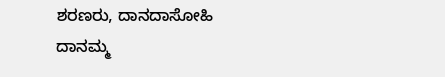ಶರಣರು, ದಾನದಾಸೋಹಿ ದಾನಮ್ಮ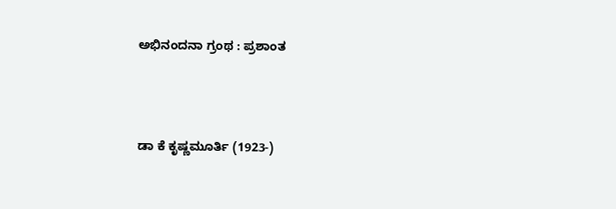ಅಭಿನಂದನಾ ಗ್ರಂಥ : ಪ್ರಶಾಂತ



ಡಾ ಕೆ ಕೃಷ್ಣಮೂರ್ತಿ (1923-)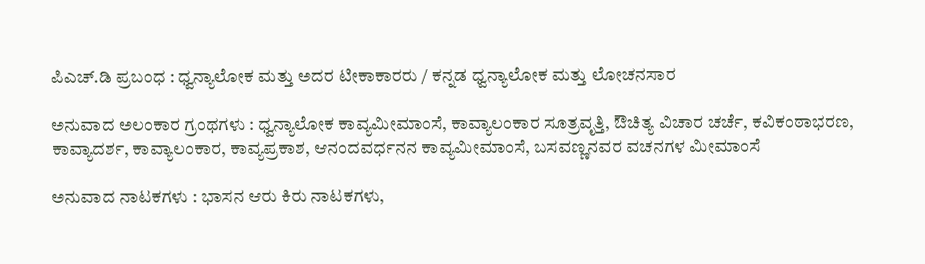ಪಿಎಚ್.ಡಿ ಪ್ರಬಂಧ : ಧ್ವನ್ಯಾಲೋಕ ಮತ್ತು ಅದರ ಟೀಕಾಕಾರರು / ಕನ್ನಡ ಧ್ವನ್ಯಾಲೋಕ ಮತ್ತು ಲೋಚನಸಾರ

ಅನುವಾದ ಅಲಂಕಾರ ಗ್ರಂಥಗಳು : ಧ್ವನ್ಯಾಲೋಕ ಕಾವ್ಯಮೀಮಾಂಸೆ, ಕಾವ್ಯಾಲಂಕಾರ ಸೂತ್ರವೃತ್ತಿ, ಔಚಿತ್ಯ ವಿಚಾರ ಚರ್ಚೆ, ಕವಿಕಂಠಾಭರಣ, ಕಾವ್ಯಾದರ್ಶ, ಕಾವ್ಯಾಲಂಕಾರ, ಕಾವ್ಯಪ್ರಕಾಶ, ಆನಂದವರ್ಧನನ ಕಾವ್ಯಮೀಮಾಂಸೆ, ಬಸವಣ್ಣನವರ ವಚನಗಳ ಮೀಮಾಂಸೆ

ಅನುವಾದ ನಾಟಕಗಳು : ಭಾಸನ ಆರು ಕಿರು ನಾಟಕಗಳು,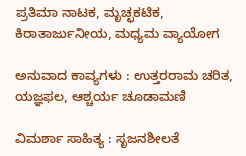ಪ್ರತಿಮಾ ನಾಟಕ, ಮೃಚ್ಛಕಟಿಕ, ಕಿರಾತಾರ್ಜುನೀಯ, ಮಧ್ಯಮ ವ್ಯಾಯೋಗ

ಅನುವಾದ ಕಾವ್ಯಗಳು : ಉತ್ತರರಾಮ ಚರಿತ, ಯಜ್ಞಫಲ, ಆಶ್ಚರ್ಯ ಚೂಡಾಮಣಿ

ವಿಮರ್ಶಾ ಸಾಹಿತ್ಯ : ಸೃಜನಶೀಲತೆ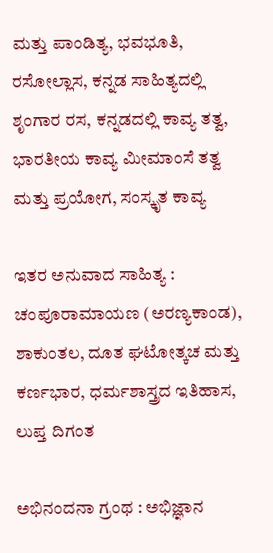ಮತ್ತು ಪಾಂಡಿತ್ಯ, ಭವಭೂತಿ, ರಸೋಲ್ಲಾಸ, ಕನ್ನಡ ಸಾಹಿತ್ಯದಲ್ಲಿ ಶೃಂಗಾರ ರಸ, ಕನ್ನಡದಲ್ಲಿ ಕಾವ್ಯ ತತ್ವ, ಭಾರತೀಯ ಕಾವ್ಯ ಮೀಮಾಂಸೆ ತತ್ವ ಮತ್ತು ಪ್ರಯೋಗ, ಸಂಸ್ಕೃತ ಕಾವ್ಯ

ಇತರ ಅನುವಾದ ಸಾಹಿತ್ಯ : ಚಂಪೂರಾಮಾಯಣ (ಅರಣ್ಯಕಾಂಡ), ಶಾಕುಂತಲ, ದೂತ ಘಟೋತ್ಕಚ ಮತ್ತು ಕರ್ಣಭಾರ, ಧರ್ಮಶಾಸ್ತ್ರದ ಇತಿಹಾಸ, ಲುಪ್ತ ದಿಗಂತ

ಅಭಿನಂದನಾ ಗ್ರಂಥ : ಅಭಿಜ್ಞಾನ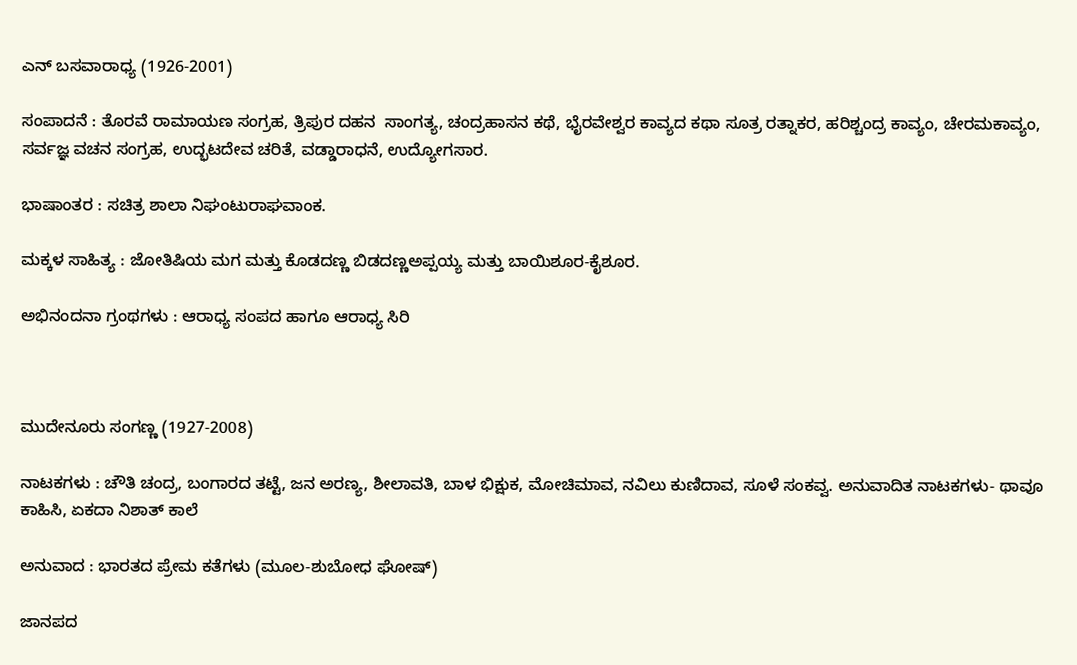ಎನ್ ಬಸವಾರಾಧ್ಯ (1926-2001)

ಸಂಪಾದನೆ : ತೊರವೆ ರಾಮಾಯಣ ಸಂಗ್ರಹ, ತ್ರಿಪುರ ದಹನ  ಸಾಂಗತ್ಯ, ಚಂದ್ರಹಾಸನ ಕಥೆ, ಭೈರವೇಶ್ವರ ಕಾವ್ಯದ ಕಥಾ ಸೂತ್ರ ರತ್ನಾಕರ, ಹರಿಶ್ಚಂದ್ರ ಕಾವ್ಯಂ, ಚೇರಮಕಾವ್ಯಂ, ಸರ್ವಜ್ಞ ವಚನ ಸಂಗ್ರಹ, ಉದ್ಭಟದೇವ ಚರಿತೆ, ವಡ್ಡಾರಾಧನೆ, ಉದ್ಯೋಗಸಾರ.

ಭಾಷಾಂತರ : ಸಚಿತ್ರ ಶಾಲಾ ನಿಘಂಟುರಾಘವಾಂಕ.

ಮಕ್ಕಳ ಸಾಹಿತ್ಯ : ಜೋತಿಷಿಯ ಮಗ ಮತ್ತು ಕೊಡದಣ್ಣ ಬಿಡದಣ್ಣಅಪ್ಪಯ್ಯ ಮತ್ತು ಬಾಯಿಶೂರ-ಕೈಶೂರ.

ಅಭಿನಂದನಾ ಗ್ರಂಥಗಳು : ಆರಾಧ್ಯ ಸಂಪದ ಹಾಗೂ ಆರಾಧ್ಯ ಸಿರಿ



ಮುದೇನೂರು ಸಂಗಣ್ಣ (1927-2008)

ನಾಟಕಗಳು : ಚೌತಿ ಚಂದ್ರ, ಬಂಗಾರದ ತಟ್ಟೆ, ಜನ ಅರಣ್ಯ, ಶೀಲಾವತಿ, ಬಾಳ ಭಿಕ್ಷುಕ, ಮೋಚಿಮಾವ, ನವಿಲು ಕುಣಿದಾವ, ಸೂಳೆ ಸಂಕವ್ವ. ಅನುವಾದಿತ ನಾಟಕಗಳು- ಥಾವೂ ಕಾಹಿಸಿ, ಏಕದಾ ನಿಶಾತ್ ಕಾಲೆ

ಅನುವಾದ : ಭಾರತದ ಪ್ರೇಮ ಕತೆಗಳು (ಮೂಲ-ಶುಬೋಧ ಘೋಷ್)

ಜಾನಪದ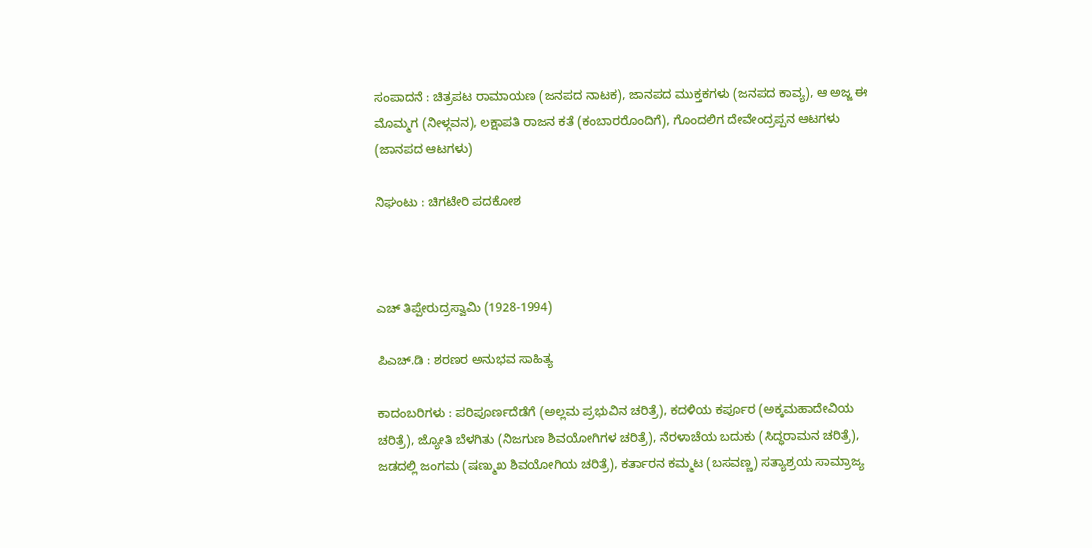ಸಂಪಾದನೆ : ಚಿತ್ರಪಟ ರಾಮಾಯಣ (ಜನಪದ ನಾಟಕ), ಜಾನಪದ ಮುಕ್ತಕಗಳು (ಜನಪದ ಕಾವ್ಯ), ಆ ಅಜ್ಜ ಈ ಮೊಮ್ಮಗ (ನೀಳ್ಗವನ), ಲಕ್ಷಾಪತಿ ರಾಜನ ಕತೆ (ಕಂಬಾರರೊಂದಿಗೆ), ಗೊಂದಲಿಗ ದೇವೇಂದ್ರಪ್ಪನ ಆಟಗಳು (ಜಾನಪದ ಆಟಗಳು)

ನಿಘಂಟು : ಚಿಗಟೇರಿ ಪದಕೋಶ



ಎಚ್ ತಿಪ್ಪೇರುದ್ರಸ್ವಾಮಿ (1928-1994)

ಪಿಎಚ್.ಡಿ : ಶರಣರ ಅನುಭವ ಸಾಹಿತ್ಯ

ಕಾದಂಬರಿಗಳು : ಪರಿಪೂರ್ಣದೆಡೆಗೆ (ಅಲ್ಲಮ ಪ್ರಭುವಿನ ಚರಿತ್ರೆ), ಕದಳಿಯ ಕರ್ಪೂರ (ಅಕ್ಕಮಹಾದೇವಿಯ ಚರಿತ್ರೆ), ಜ್ಯೋತಿ ಬೆಳಗಿತು (ನಿಜಗುಣ ಶಿವಯೋಗಿಗಳ ಚರಿತ್ರೆ), ನೆರಳಾಚೆಯ ಬದುಕು (ಸಿದ್ಧರಾಮನ ಚರಿತ್ರೆ), ಜಡದಲ್ಲಿ ಜಂಗಮ (ಷಣ್ಮುಖ ಶಿವಯೋಗಿಯ ಚರಿತ್ರೆ), ಕರ್ತಾರನ ಕಮ್ಮಟ (ಬಸವಣ್ಣ) ಸತ್ಯಾಶ್ರಯ ಸಾಮ್ರಾಜ್ಯ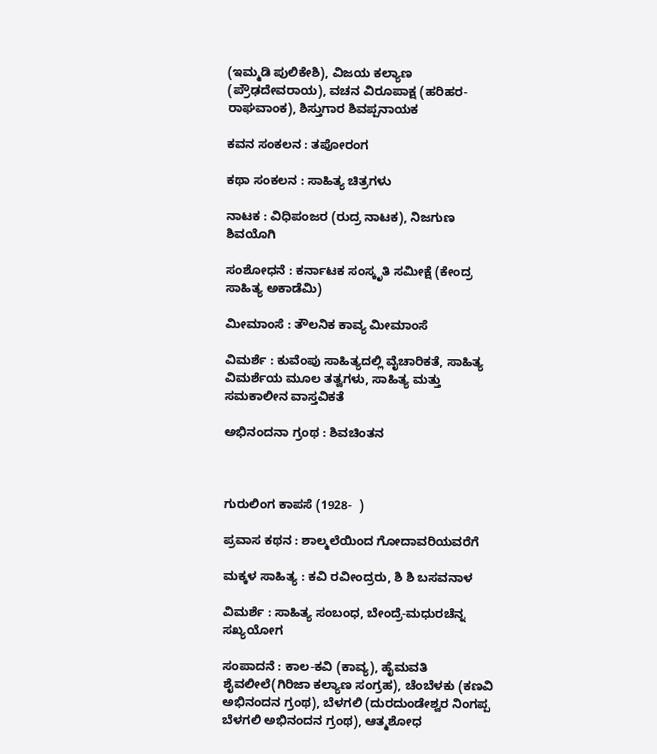(ಇಮ್ಮಡಿ ಪುಲಿಕೇಶಿ), ವಿಜಯ ಕಲ್ಯಾಣ (ಪ್ರೌಢದೇವರಾಯ), ವಚನ ವಿರೂಪಾಕ್ಷ (ಹರಿಹರ-ರಾಘವಾಂಕ), ಶಿಸ್ತುಗಾರ ಶಿವಪ್ಪನಾಯಕ

ಕವನ ಸಂಕಲನ : ತಪೋರಂಗ

ಕಥಾ ಸಂಕಲನ : ಸಾಹಿತ್ಯ ಚಿತ್ರಗಳು

ನಾಟಕ : ವಿಧಿಪಂಜರ (ರುದ್ರ ನಾಟಕ), ನಿಜಗುಣ ಶಿವಯೊಗಿ

ಸಂಶೋಧನೆ : ಕರ್ನಾಟಕ ಸಂಸ್ಕೃತಿ ಸಮೀಕ್ಷೆ (ಕೇಂದ್ರ ಸಾಹಿತ್ಯ ಅಕಾಡೆಮಿ)

ಮೀಮಾಂಸೆ : ತೌಲನಿಕ ಕಾವ್ಯ ಮೀಮಾಂಸೆ

ವಿಮರ್ಶೆ : ಕುವೆಂಪು ಸಾಹಿತ್ಯದಲ್ಲಿ ವೈಚಾರಿಕತೆ, ಸಾಹಿತ್ಯ ವಿಮರ್ಶೆಯ ಮೂಲ ತತ್ವಗಳು, ಸಾಹಿತ್ಯ ಮತ್ತು ಸಮಕಾಲೀನ ವಾಸ್ತವಿಕತೆ

ಅಭಿನಂದನಾ ಗ್ರಂಥ : ಶಿವಚಿಂತನ



ಗುರುಲಿಂಗ ಕಾಪಸೆ (1928-  )

ಪ್ರವಾಸ ಕಥನ : ಶಾಲ್ಮಲೆಯಿಂದ ಗೋದಾವರಿಯವರೆಗೆ

ಮಕ್ಕಳ ಸಾಹಿತ್ಯ : ಕವಿ ರವೀಂದ್ರರು, ಶಿ ಶಿ ಬಸವನಾಳ

ವಿಮರ್ಶೆ : ಸಾಹಿತ್ಯ ಸಂಬಂಧ, ಬೇಂದ್ರೆ-ಮಧುರಚೆನ್ನ ಸಖ್ಯಯೋಗ

ಸಂಪಾದನೆ : ಕಾಲ-ಕವಿ (ಕಾವ್ಯ), ಹೈಮವತಿ ಶೈವಲೀಲೆ(ಗಿರಿಜಾ ಕಲ್ಯಾಣ ಸಂಗ್ರಹ), ಚೆಂಬೆಳಕು (ಕಣವಿ ಅಭಿನಂದನ ಗ್ರಂಥ), ಬೆಳಗಲಿ (ದುರದುಂಡೇಶ್ವರ ನಿಂಗಪ್ಪ ಬೆಳಗಲಿ ಅಭಿನಂದನ ಗ್ರಂಥ), ಆತ್ಮಶೋಧ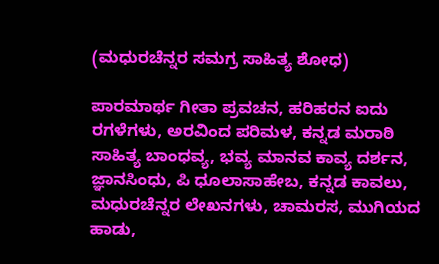(ಮಧುರಚೆನ್ನರ ಸಮಗ್ರ ಸಾಹಿತ್ಯ ಶೋಧ)

ಪಾರಮಾರ್ಥ ಗೀತಾ ಪ್ರವಚನ, ಹರಿಹರನ ಐದು ರಗಳೆಗಳು, ಅರವಿಂದ ಪರಿಮಳ, ಕನ್ನಡ ಮರಾಠಿ ಸಾಹಿತ್ಯ ಬಾಂಧವ್ಯ, ಭವ್ಯ ಮಾನವ ಕಾವ್ಯ ದರ್ಶನ, ಜ್ಞಾನಸಿಂಧು, ಪಿ ಧೂಲಾಸಾಹೇಬ, ಕನ್ನಡ ಕಾವಲು, ಮಧುರಚೆನ್ನರ ಲೇಖನಗಳು, ಚಾಮರಸ, ಮುಗಿಯದ ಹಾಡು,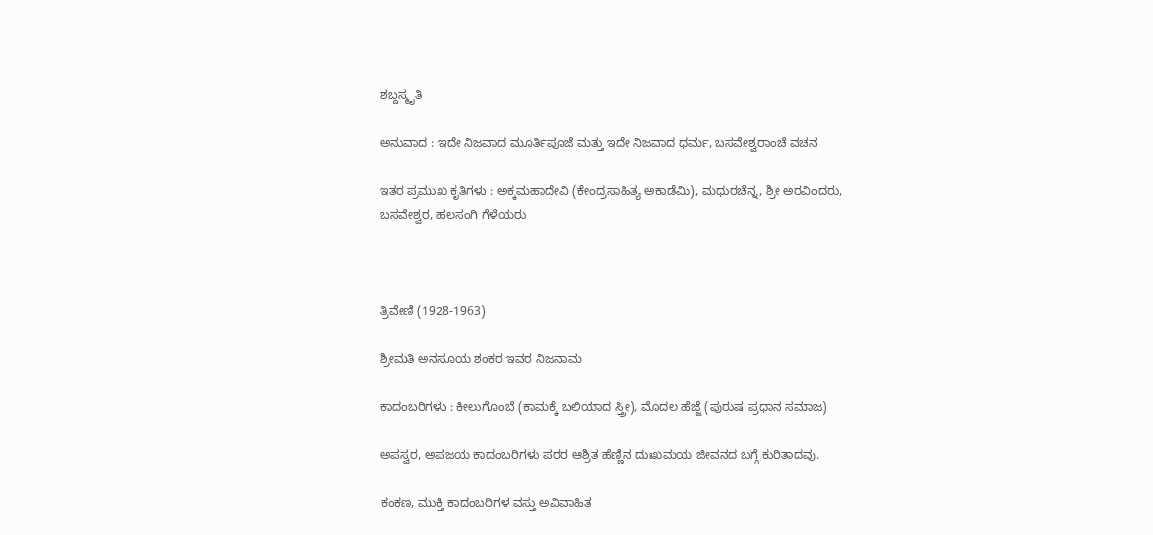ಶಬ್ದಸ್ಮೃತಿ

ಅನುವಾದ : ಇದೇ ನಿಜವಾದ ಮೂರ್ತಿಪೂಜೆ ಮತ್ತು ಇದೇ ನಿಜವಾದ ಧರ್ಮ, ಬಸವೇಶ್ವರಾಂಚೆ ವಚನ

ಇತರ ಪ್ರಮುಖ ಕೃತಿಗಳು : ಅಕ್ಕಮಹಾದೇವಿ (ಕೇಂದ್ರಸಾಹಿತ್ಯ ಅಕಾಡೆಮಿ), ಮಧುರಚೆನ್ನ, ಶ್ರೀ ಅರವಿಂದರು, ಬಸವೇಶ್ವರ, ಹಲಸಂಗಿ ಗೆಳೆಯರು



ತ್ರಿವೇಣಿ (1928-1963)

ಶ್ರೀಮತಿ ಅನಸೂಯ ಶಂಕರ ಇವರ ನಿಜನಾಮ

ಕಾದಂಬರಿಗಳು : ಕೀಲುಗೊಂಬೆ (ಕಾಮಕ್ಕೆ ಬಲಿಯಾದ ಸ್ತ್ರೀ), ಮೊದಲ ಹೆಜ್ಜೆ (ಪುರುಷ ಪ್ರಧಾನ ಸಮಾಜ)

ಅಪಸ್ವರ, ಅಪಜಯ ಕಾದಂಬರಿಗಳು ಪರರ ಆಶ್ರಿತ ಹೆಣ್ಣಿನ ದುಃಖಮಯ ಜೀವನದ ಬಗ್ಗೆ ಕುರಿತಾದವು.

ಕಂಕಣ, ಮುಕ್ತಿ ಕಾದಂಬರಿಗಳ ವಸ್ತು ಅವಿವಾಹಿತ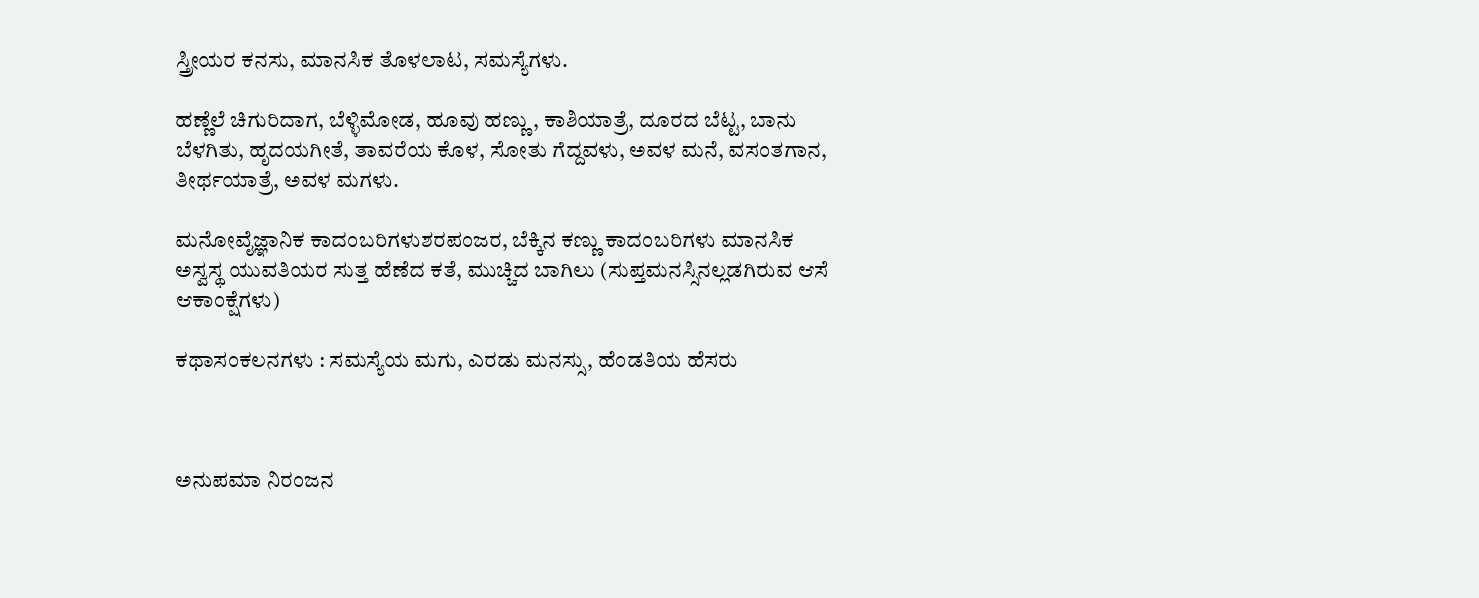ಸ್ತ್ರೀಯರ ಕನಸು, ಮಾನಸಿಕ ತೊಳಲಾಟ, ಸಮಸ್ಯೆಗಳು.

ಹಣ್ಣೆಲೆ ಚಿಗುರಿದಾಗ, ಬೆಳ್ಳಿಮೋಡ, ಹೂವು ಹಣ್ಣು, ಕಾಶಿಯಾತ್ರೆ, ದೂರದ ಬೆಟ್ಟ, ಬಾನು ಬೆಳಗಿತು, ಹೃದಯಗೀತೆ, ತಾವರೆಯ ಕೊಳ, ಸೋತು ಗೆದ್ದವಳು, ಅವಳ ಮನೆ, ವಸಂತಗಾನ, ತೀರ್ಥಯಾತ್ರೆ, ಅವಳ ಮಗಳು.

ಮನೋವೈಜ್ಞಾನಿಕ ಕಾದಂಬರಿಗಳುಶರಪಂಜರ, ಬೆಕ್ಕಿನ ಕಣ್ಣು ಕಾದಂಬರಿಗಳು ಮಾನಸಿಕ ಅಸ್ವಸ್ಥ ಯುವತಿಯರ ಸುತ್ತ ಹೆಣೆದ ಕತೆ, ಮುಚ್ಚಿದ ಬಾಗಿಲು (ಸುಪ್ತಮನಸ್ಸಿನಲ್ಲಡಗಿರುವ ಆಸೆ ಆಕಾಂಕ್ಷೆಗಳು)

ಕಥಾಸಂಕಲನಗಳು : ಸಮಸ್ಯೆಯ ಮಗು, ಎರಡು ಮನಸ್ಸು, ಹೆಂಡತಿಯ ಹೆಸರು



ಅನುಪಮಾ ನಿರಂಜನ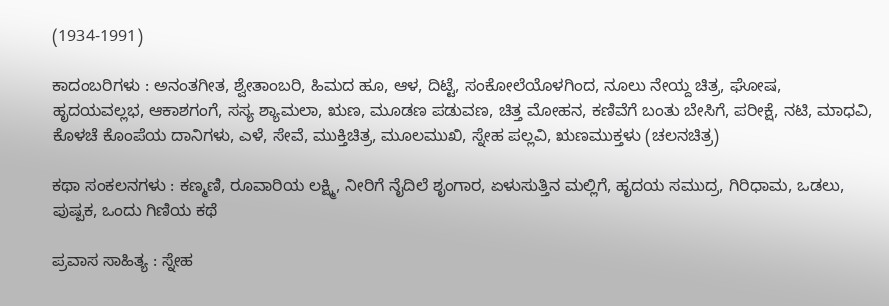(1934-1991)

ಕಾದಂಬರಿಗಳು : ಅನಂತಗೀತ, ಶ್ವೇತಾಂಬರಿ, ಹಿಮದ ಹೂ, ಆಳ, ದಿಟ್ಟೆ, ಸಂಕೋಲೆಯೊಳಗಿಂದ, ನೂಲು ನೇಯ್ದ ಚಿತ್ರ, ಘೋಷ, ಹೃದಯವಲ್ಲಭ, ಆಕಾಶಗಂಗೆ, ಸಸ್ಯ ಶ್ಯಾಮಲಾ, ಋಣ, ಮೂಡಣ ಪಡುವಣ, ಚಿತ್ತ ಮೋಹನ, ಕಣಿವೆಗೆ ಬಂತು ಬೇಸಿಗೆ, ಪರೀಕ್ಷೆ, ನಟಿ, ಮಾಧವಿ, ಕೊಳಚೆ ಕೊಂಪೆಯ ದಾನಿಗಳು, ಎಳೆ, ಸೇವೆ, ಮುಕ್ತಿಚಿತ್ರ, ಮೂಲಮುಖಿ, ಸ್ನೇಹ ಪಲ್ಲವಿ, ಋಣಮುಕ್ತಳು (ಚಲನಚಿತ್ರ)

ಕಥಾ ಸಂಕಲನಗಳು : ಕಣ್ಮಣಿ, ರೂವಾರಿಯ ಲಕ್ಷ್ಮಿ, ನೀರಿಗೆ ನೈದಿಲೆ ಶೃಂಗಾರ, ಏಳುಸುತ್ತಿನ ಮಲ್ಲಿಗೆ, ಹೃದಯ ಸಮುದ್ರ, ಗಿರಿಧಾಮ, ಒಡಲು, ಪುಷ್ಪಕ, ಒಂದು ಗಿಣಿಯ ಕಥೆ

ಪ್ರವಾಸ ಸಾಹಿತ್ಯ : ಸ್ನೇಹ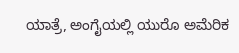ಯಾತ್ರೆ, ಅಂಗೈಯಲ್ಲಿ ಯುರೊ ಅಮೆರಿಕ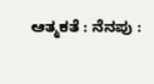ಆತ್ಮಕತೆ : ನೆನಪು :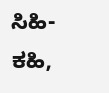ಸಿಹಿ-ಕಹಿ,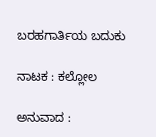ಬರಹಗಾರ್ತಿಯ ಬದುಕು

ನಾಟಕ : ಕಲ್ಲೋಲ

ಅನುವಾದ :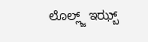ಲೊಲ್ಲ್ಜ್ ಇಝ್ಬ್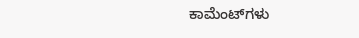ಕಾಮೆಂಟ್‌ಗಳು